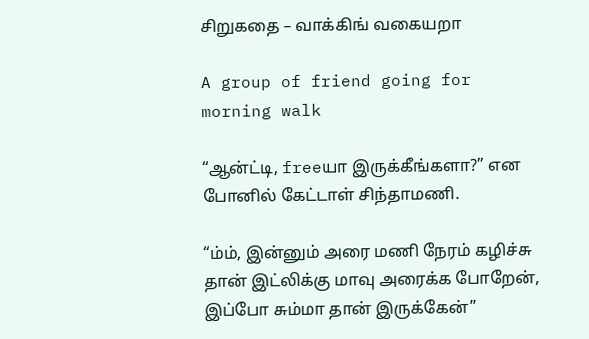சிறுகதை – வாக்கிங் வகையறா

A group of friend going for morning walk

“ஆன்ட்டி, freeயா இருக்கீங்களா?” என போனில் கேட்டாள் சிந்தாமணி.

“ம்ம், இன்னும் அரை மணி நேரம் கழிச்சு தான் இட்லிக்கு மாவு அரைக்க போறேன், இப்போ சும்மா தான் இருக்கேன்”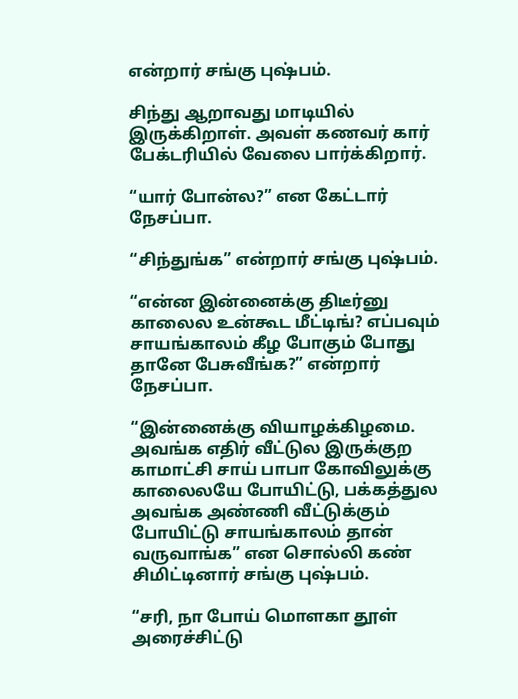என்றார் சங்கு புஷ்பம்.

சிந்து ஆறாவது மாடியில் இருக்கிறாள். அவள் கணவர் கார் பேக்டரியில் வேலை பார்க்கிறார்.

“யார் போன்ல?” என கேட்டார் நேசப்பா.

“சிந்துங்க” என்றார் சங்கு புஷ்பம்.

“என்ன இன்னைக்கு திடீர்னு காலைல உன்கூட மீட்டிங்? எப்பவும் சாயங்காலம் கீழ போகும் போது தானே பேசுவீங்க?” என்றார் நேசப்பா.

“இன்னைக்கு வியாழக்கிழமை. அவங்க எதிர் வீட்டுல இருக்குற காமாட்சி சாய் பாபா கோவிலுக்கு காலைலயே போயிட்டு, பக்கத்துல அவங்க அண்ணி வீட்டுக்கும் போயிட்டு சாயங்காலம் தான் வருவாங்க” என சொல்லி கண் சிமிட்டினார் சங்கு புஷ்பம்.

“சரி, நா போய் மொளகா தூள் அரைச்சிட்டு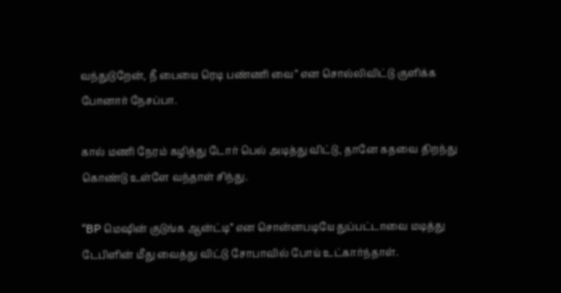வந்துடுறேன், நீ பையை ரெடி பண்ணி வை” என சொல்லிவிட்டு குளிக்க போனார் நேசப்பா.

கால் மணி நேரம் கழித்து டோர் பெல் அடித்து விட்டு, தானே கதவை திறந்து கொண்டு உள்ளே வந்தாள் சிந்து.

“BP மெஷின் குடுங்க ஆன்ட்டி” என சொன்னபடியே துப்பட்டாவை மடித்து டேபிளின் மீது வைத்து விட்டு சோபாவில் போய் உட்கார்ந்தாள்.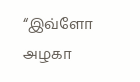“இவ்ளோ அழகா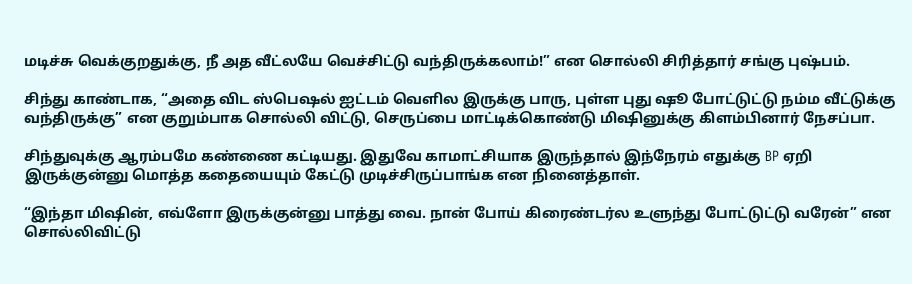மடிச்சு வெக்குறதுக்கு, நீ அத வீட்லயே வெச்சிட்டு வந்திருக்கலாம்!” என சொல்லி சிரித்தார் சங்கு புஷ்பம்.

சிந்து காண்டாக, “அதை விட ஸ்பெஷல் ஐட்டம் வெளில இருக்கு பாரு, புள்ள புது ஷூ போட்டுட்டு நம்ம வீட்டுக்கு வந்திருக்கு” என குறும்பாக சொல்லி விட்டு, செருப்பை மாட்டிக்கொண்டு மிஷினுக்கு கிளம்பினார் நேசப்பா.

சிந்துவுக்கு ஆரம்பமே கண்ணை கட்டியது. இதுவே காமாட்சியாக இருந்தால் இந்நேரம் எதுக்கு BP ஏறி இருக்குன்னு மொத்த கதையையும் கேட்டு முடிச்சிருப்பாங்க என நினைத்தாள்.

“இந்தா மிஷின், எவ்ளோ இருக்குன்னு பாத்து வை. நான் போய் கிரைண்டர்ல உளுந்து போட்டுட்டு வரேன்” என சொல்லிவிட்டு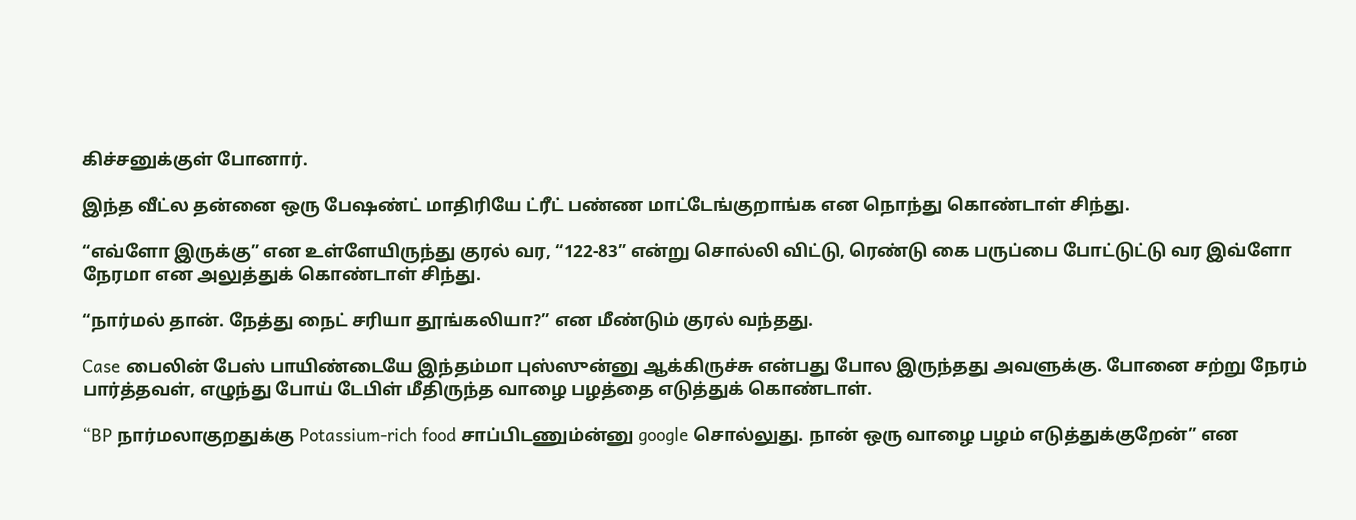கிச்சனுக்குள் போனார்.

இந்த வீட்ல தன்னை ஒரு பேஷண்ட் மாதிரியே ட்ரீட் பண்ண மாட்டேங்குறாங்க என நொந்து கொண்டாள் சிந்து.

“எவ்ளோ இருக்கு” என உள்ளேயிருந்து குரல் வர, “122-83” என்று சொல்லி விட்டு, ரெண்டு கை பருப்பை போட்டுட்டு வர இவ்ளோ நேரமா என அலுத்துக் கொண்டாள் சிந்து.

“நார்மல் தான். நேத்து நைட் சரியா தூங்கலியா?” என மீண்டும் குரல் வந்தது.

Case பைலின் பேஸ் பாயிண்டையே இந்தம்மா புஸ்ஸுன்னு ஆக்கிருச்சு என்பது போல இருந்தது அவளுக்கு. போனை சற்று நேரம் பார்த்தவள், எழுந்து போய் டேபிள் மீதிருந்த வாழை பழத்தை எடுத்துக் கொண்டாள்.

“BP நார்மலாகுறதுக்கு Potassium-rich food சாப்பிடணும்ன்னு google சொல்லுது. நான் ஒரு வாழை பழம் எடுத்துக்குறேன்” என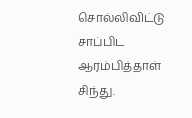சொல்லிவிட்டு சாப்பிட ஆரம்பித்தாள் சிந்து.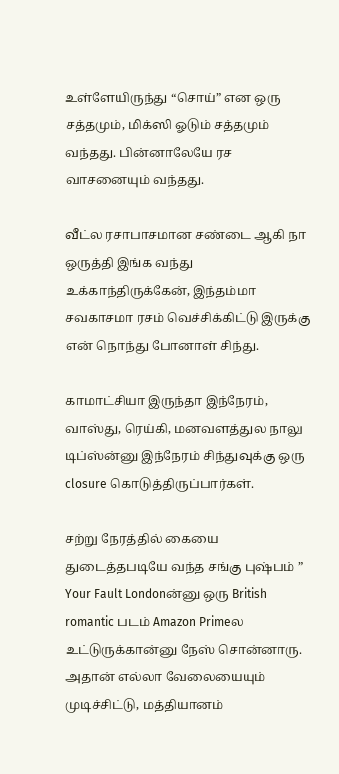உள்ளேயிருந்து “சொய்” என ஒரு சத்தமும், மிக்ஸி ஓடும் சத்தமும் வந்தது. பின்னாலேயே ரச வாசனையும் வந்தது.

வீட்ல ரசாபாசமான சண்டை ஆகி நா ஒருத்தி இங்க வந்து உக்காந்திருக்கேன், இந்தம்மா சவகாசமா ரசம் வெச்சிக்கிட்டு இருக்கு என் நொந்து போனாள் சிந்து.

காமாட்சியா இருந்தா இந்நேரம், வாஸ்து, ரெய்கி, மனவளத்துல நாலு டிப்ஸ்ன்னு இந்நேரம் சிந்துவுக்கு ஒரு closure கொடுத்திருப்பார்கள்.

சற்று நேரத்தில் கையை துடைத்தபடியே வந்த சங்கு புஷ்பம் ” Your Fault Londonன்னு ஒரு British romantic படம் Amazon Primeல உட்டுருக்கான்னு நேஸ் சொன்னாரு. அதான் எல்லா வேலையையும் முடிச்சிட்டு, மத்தியானம்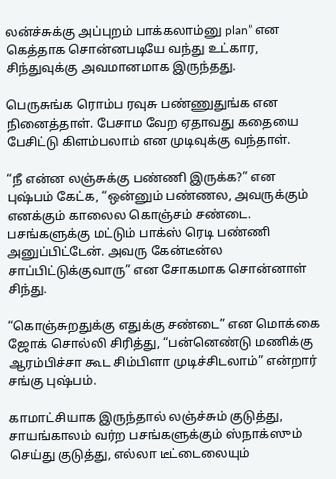லன்ச்சுக்கு அப்புறம் பாக்கலாம்னு plan” என கெத்தாக சொன்னபடியே வந்து உட்கார, சிந்துவுக்கு அவமானமாக இருந்தது.

பெருசுங்க ரொம்ப ரவுசு பண்ணுதுங்க என நினைத்தாள். பேசாம வேற ஏதாவது கதையை பேசிட்டு கிளம்பலாம் என முடிவுக்கு வந்தாள்.

“நீ என்ன லஞ்சுக்கு பண்ணி இருக்க?” என புஷ்பம் கேட்க, “ஒன்னும் பண்ணல, அவருக்கும் எனக்கும் காலைல கொஞ்சம் சண்டை. பசங்களுக்கு மட்டும் பாக்ஸ் ரெடி பண்ணி அனுப்பிட்டேன். அவரு கேன்டீன்ல சாப்பிட்டுக்குவாரு” என சோகமாக சொன்னாள் சிந்து.

“கொஞ்சுறதுக்கு எதுக்கு சண்டை” என மொக்கை ஜோக் சொல்லி சிரித்து, “பன்னெண்டு மணிக்கு ஆரம்பிச்சா கூட சிம்பிளா முடிச்சிடலாம்” என்றார் சங்கு புஷ்பம்.

காமாட்சியாக இருந்தால் லஞ்ச்சும் குடுத்து, சாயங்காலம் வர்ற பசங்களுக்கும் ஸ்நாக்ஸும் செய்து குடுத்து, எல்லா டீட்டைலையும்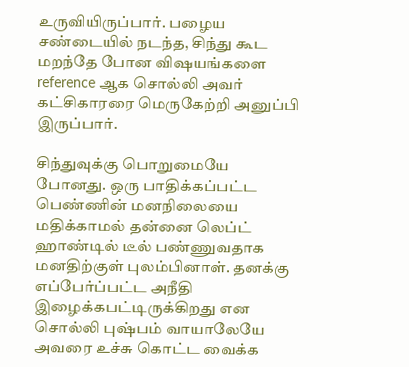உருவியிருப்பார். பழைய சண்டையில் நடந்த, சிந்து கூட மறந்தே போன விஷயங்களை reference ஆக சொல்லி அவர் கட்சிகாரரை மெருகேற்றி அனுப்பி இருப்பார்.

சிந்துவுக்கு பொறுமையே போனது. ஒரு பாதிக்கப்பட்ட பெண்ணின் மனநிலையை மதிக்காமல் தன்னை லெப்ட் ஹாண்டில் டீல் பண்ணுவதாக மனதிற்குள் புலம்பினாள். தனக்கு எப்பேர்ப்பட்ட அநீதி இழைக்கபட்டிருக்கிறது என சொல்லி புஷ்பம் வாயாலேயே அவரை உச்சு கொட்ட வைக்க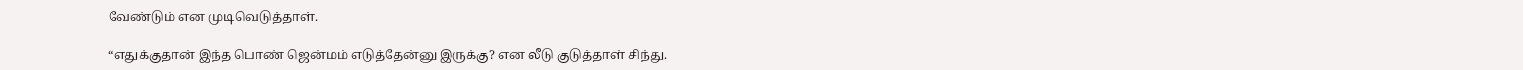வேண்டும் என முடிவெடுத்தாள்.

“எதுக்குதான் இந்த பொண் ஜென்மம் எடுத்தேன்னு இருக்கு? என லீடு குடுத்தாள் சிந்து.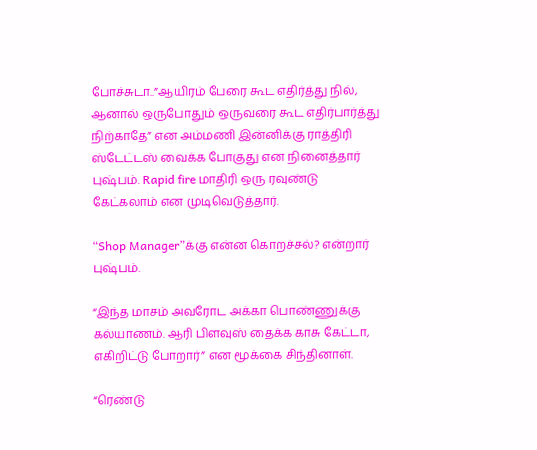போச்சுடா..”ஆயிரம் பேரை கூட எதிர்த்து நில், ஆனால் ஒருபோதும் ஒருவரை கூட எதிர்பார்த்து நிற்காதே” என அம்மணி இன்னிக்கு ராத்திரி ஸ்டேட்டஸ் வைக்க போகுது என நினைத்தார் புஷ்பம். Rapid fire மாதிரி ஒரு ரவுண்டு கேட்கலாம் என முடிவெடுத்தார்.

“Shop Manager”க்கு என்ன கொறச்சல்? என்றார் புஷ்பம்.

“இந்த மாசம் அவரோட அக்கா பொண்ணுக்கு கல்யாணம். ஆரி பிளவுஸ் தைக்க காசு கேட்டா, எகிறிட்டு போறார்” என மூக்கை சிந்தினாள்.

“ரெண்டு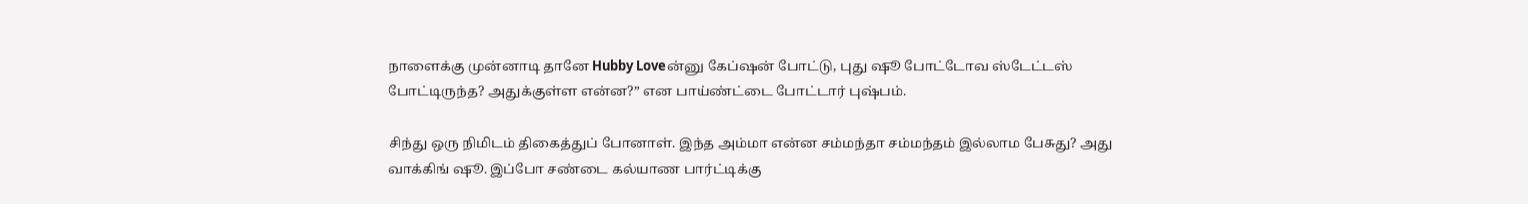நாளைக்கு முன்னாடி தானே Hubby Loveன்னு கேப்ஷன் போட்டு, புது ஷூ போட்டோவ ஸ்டேட்டஸ் போட்டிருந்த? அதுக்குள்ள என்ன?” என பாய்ண்ட்டை போட்டார் புஷ்பம்.

சிந்து ஒரு நிமிடம் திகைத்துப் போனாள். இந்த அம்மா என்ன சம்மந்தா சம்மந்தம் இல்லாம பேசுது? அது வாக்கிங் ஷூ. இப்போ சண்டை கல்யாண பார்ட்டிக்கு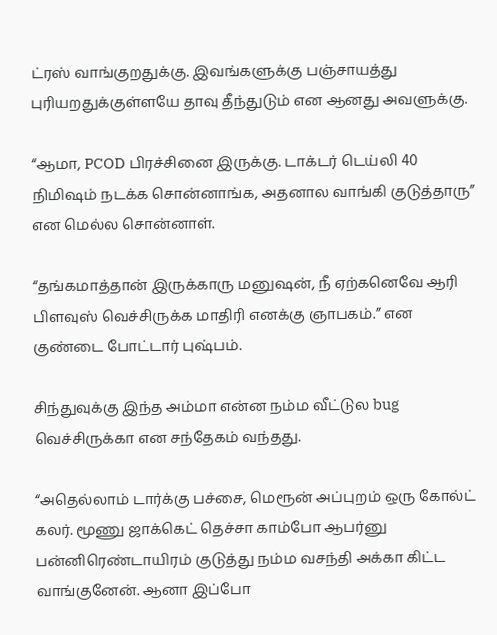ட்ரஸ் வாங்குறதுக்கு. இவங்களுக்கு பஞ்சாயத்து புரியறதுக்குள்ளயே தாவு தீந்துடும் என ஆனது அவளுக்கு.

“ஆமா, PCOD பிரச்சினை இருக்கு. டாக்டர் டெய்லி 40 நிமிஷம் நடக்க சொன்னாங்க, அதனால வாங்கி குடுத்தாரு” என மெல்ல சொன்னாள்.

“தங்கமாத்தான் இருக்காரு மனுஷன், நீ ஏற்கனெவே ஆரி பிளவுஸ் வெச்சிருக்க மாதிரி எனக்கு ஞாபகம்.” என குண்டை போட்டார் புஷ்பம்.

சிந்துவுக்கு இந்த அம்மா என்ன நம்ம வீட்டுல bug வெச்சிருக்கா என சந்தேகம் வந்தது.

“அதெல்லாம் டார்க்கு பச்சை, மெரூன் அப்புறம் ஒரு கோல்ட் கலர். மூணு ஜாக்கெட் தெச்சா காம்போ ஆபர்னு பன்னிரெண்டாயிரம் குடுத்து நம்ம வசந்தி அக்கா கிட்ட வாங்குனேன். ஆனா இப்போ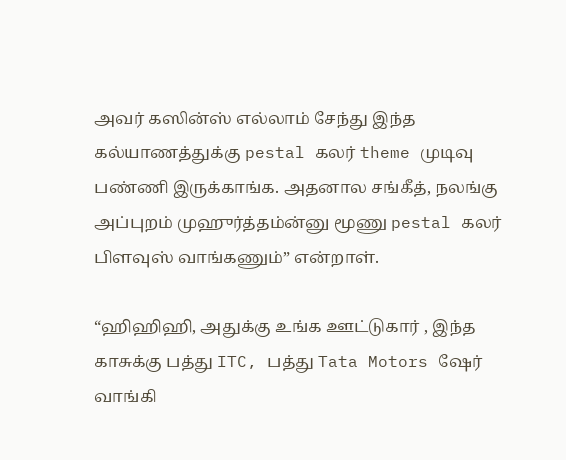அவர் கஸின்ஸ் எல்லாம் சேந்து இந்த கல்யாணத்துக்கு pestal கலர் theme முடிவு பண்ணி இருக்காங்க. அதனால சங்கீத், நலங்கு அப்புறம் முஹுர்த்தம்ன்னு மூணு pestal கலர் பிளவுஸ் வாங்கணும்” என்றாள்.

“ஹிஹிஹி, அதுக்கு உங்க ஊட்டுகார் , இந்த காசுக்கு பத்து ITC, பத்து Tata Motors ஷேர் வாங்கி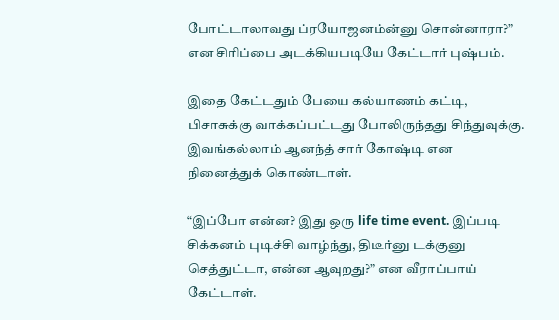போட்டாலாவது ப்ரயோஜனம்ன்னு சொன்னாரா?” என சிரிப்பை அடக்கியபடியே கேட்டார் புஷ்பம்.

இதை கேட்டதும் பேயை கல்யாணம் கட்டி, பிசாசுக்கு வாக்கப்பட்டது போலிருந்தது சிந்துவுக்கு. இவங்கல்லாம் ஆனந்த் சார் கோஷ்டி என நினைத்துக் கொண்டாள்.

“இப்போ என்ன? இது ஒரு life time event. இப்படி சிக்கனம் புடிச்சி வாழ்ந்து, திடீர்னு டக்குனு செத்துட்டா, என்ன ஆவுறது?” என வீராப்பாய் கேட்டாள்.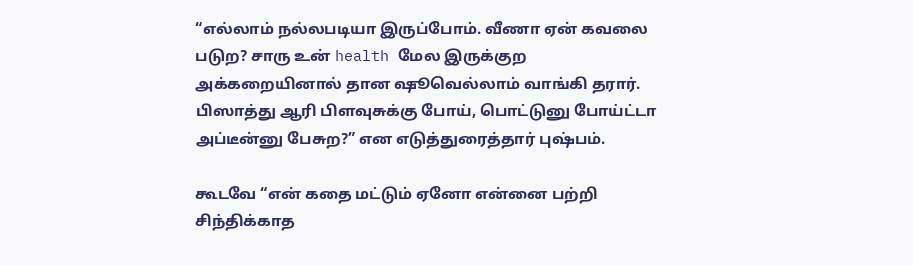“எல்லாம் நல்லபடியா இருப்போம். வீணா ஏன் கவலை படுற? சாரு உன் health மேல இருக்குற அக்கறையினால் தான ஷூவெல்லாம் வாங்கி தரார். பிஸாத்து ஆரி பிளவுசுக்கு போய், பொட்டுனு போய்ட்டா அப்டீன்னு பேசுற?” என எடுத்துரைத்தார் புஷ்பம்.

கூடவே “என் கதை மட்டும் ஏனோ என்னை பற்றி சிந்திக்காத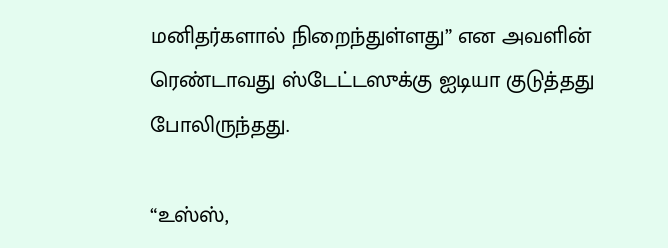மனிதர்களால் நிறைந்துள்ளது” என அவளின் ரெண்டாவது ஸ்டேட்டஸுக்கு ஐடியா குடுத்தது போலிருந்தது.

“உஸ்ஸ்,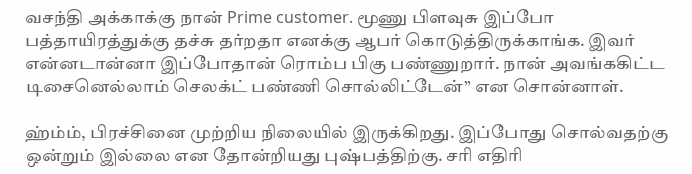வசந்தி அக்காக்கு நான் Prime customer. மூணு பிளவுசு இப்போ பத்தாயிரத்துக்கு தச்சு தர்றதா எனக்கு ஆபர் கொடுத்திருக்காங்க. இவர் என்னடான்னா இப்போதான் ரொம்ப பிகு பண்ணுறார். நான் அவங்ககிட்ட டிசைனெல்லாம் செலக்ட் பண்ணி சொல்லிட்டேன்” என சொன்னாள்.

ஹ்ம்ம், பிரச்சினை முற்றிய நிலையில் இருக்கிறது. இப்போது சொல்வதற்கு ஒன்றும் இல்லை என தோன்றியது புஷ்பத்திற்கு. சரி எதிரி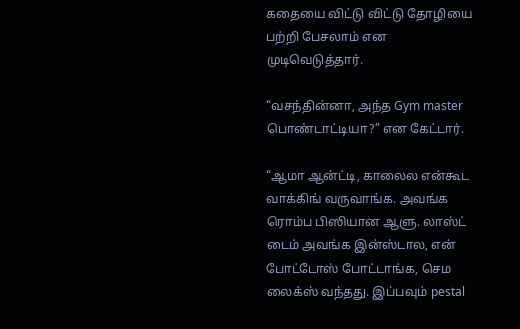கதையை விட்டு விட்டு தோழியை பற்றி பேசலாம் என முடிவெடுத்தார்.

“வசந்தின்னா, அந்த Gym master பொண்டாட்டியா?” என கேட்டார்.

“ஆமா ஆன்ட்டி, காலைல என்கூட வாக்கிங் வருவாங்க. அவங்க ரொம்ப பிஸியான ஆளு. லாஸ்ட் டைம் அவங்க இன்ஸ்டால, என் போட்டோஸ் போட்டாங்க, செம லைக்ஸ் வந்தது. இப்பவும் pestal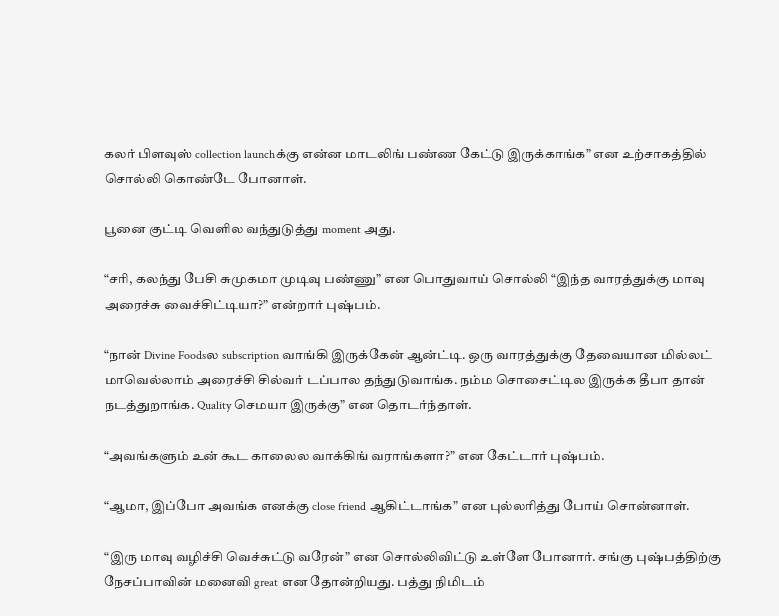கலர் பிளவுஸ் collection launchக்கு என்ன மாடலிங் பண்ண கேட்டு இருக்காங்க” என உற்சாகத்தில் சொல்லி கொண்டே போனாள்.

பூனை குட்டி வெளில வந்துடுத்து moment அது.

“சரி, கலந்து பேசி சுமுகமா முடிவு பண்ணு” என பொதுவாய் சொல்லி “இந்த வாரத்துக்கு மாவு அரைச்சு வைச்சிட்டியா?” என்றார் புஷ்பம்.

“நான் Divine Foodsல subscription வாங்கி இருக்கேன் ஆன்ட்டி. ஒரு வாரத்துக்கு தேவையான மில்லட் மாவெல்லாம் அரைச்சி சில்வர் டப்பால தந்துடுவாங்க. நம்ம சொசைட்டில இருக்க தீபா தான் நடத்துறாங்க. Quality செமயா இருக்கு” என தொடர்ந்தாள்.

“அவங்களும் உன் கூட காலைல வாக்கிங் வராங்களா?” என கேட்டார் புஷ்பம்.

“ஆமா, இப்போ அவங்க எனக்கு close friend ஆகிட்டாங்க” என புல்லரித்து போய் சொன்னாள்.

“இரு மாவு வழிச்சி வெச்சுட்டு வரேன்” என சொல்லிவிட்டு உள்ளே போனார். சங்கு புஷ்பத்திற்கு நேசப்பாவின் மனைவி great என தோன்றியது. பத்து நிமிடம்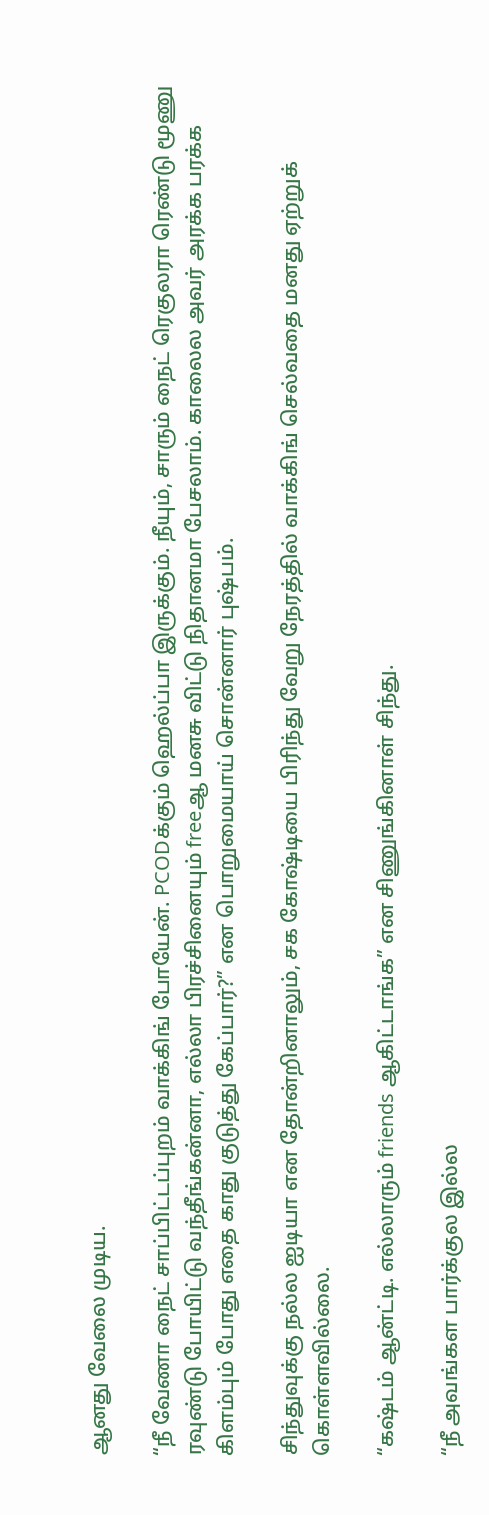ஆனது வேலை முடிய.

“நீ வேணா நைட் சாப்பிட்டப்புறம் வாக்கிங் போயேன். PCODக்கும் ஹெல்ப்பா இருக்கும். நீயும், சாரும் நைட் ரெகுலரா ரெண்டு மூணு ரவுண்டு போயிட்டு வந்தீங்கன்னா, எல்லா பிரச்சினையும் freeஆ மனசு விட்டு நிதானமா பேசலாம். காலைல அவர் அரக்க பரக்க கிளம்பும் போது எதை காது குடுத்து கேப்பார்?” என பொறுமையாய் சொன்னார் புஷ்பம்.

சிந்துவுக்கு நல்ல ஐடியா என தோன்றினாலும், சக கோஷ்டியை பிரிந்து வேறு நேரத்தில் வாக்கிங் செல்வதை மனது ஏற்றுக் கொள்ளவில்லை.

“கஷ்டம் ஆன்ட்டி. எல்லாரும் friends ஆகிட்டாங்க” என சிணுங்கினாள் சிந்து.

“நீ அவங்கள பார்க்குல இல்ல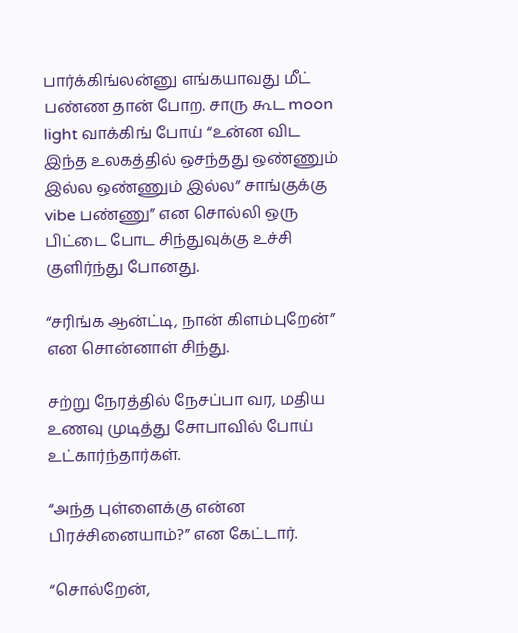பார்க்கிங்லன்னு எங்கயாவது மீட் பண்ண தான் போற. சாரு கூட moon light வாக்கிங் போய் “உன்ன விட இந்த உலகத்தில் ஒசந்தது ஒண்ணும் இல்ல ஒண்ணும் இல்ல” சாங்குக்கு vibe பண்ணு” என சொல்லி ஒரு பிட்டை போட சிந்துவுக்கு உச்சி குளிர்ந்து போனது.

“சரிங்க ஆன்ட்டி, நான் கிளம்புறேன்” என சொன்னாள் சிந்து.

சற்று நேரத்தில் நேசப்பா வர, மதிய உணவு முடித்து சோபாவில் போய் உட்கார்ந்தார்கள்.

“அந்த புள்ளைக்கு என்ன பிரச்சினையாம்?” என கேட்டார்.

“சொல்றேன்,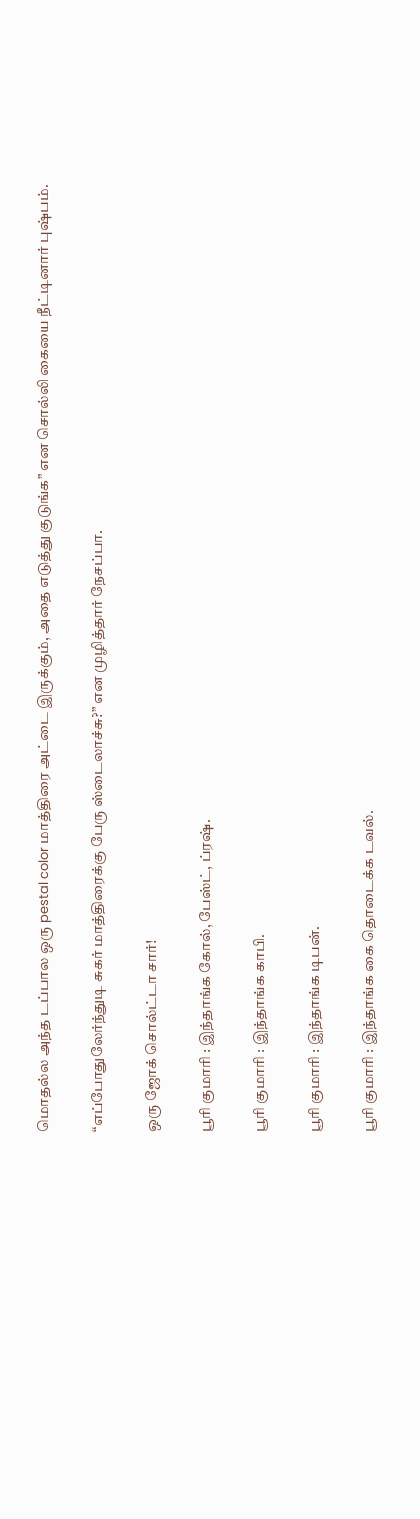மொதல்ல அந்த டப்பால ஒரு pestal color மாத்திரை அட்டை இருக்கும், அதை எடுத்து குடுங்க” என சொல்லி கையை நீட்டினார் புஷ்பம்.

“எப்போதுலேர்ந்துடி சுகர் மாத்திரைக்கு பேரு ஸ்டைலாச்சு?” என முழித்தார் நேசப்பா.

ஒரு ஜோக் சொல்ட்டா சார்!

பூரி குமாரி : இந்தாங்க கோல், பேஸ்ட், ப்ரஷ்.

பூரி குமாரி : இந்தாங்க காபி.

பூரி குமாரி : இந்தாங்க டிபன்.

பூரி குமாரி : இந்தாங்க கை தொடைக்க டவல்.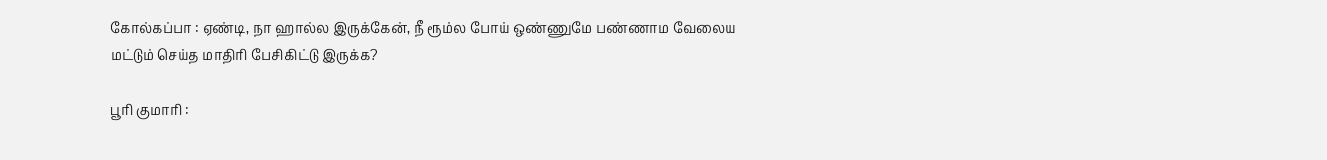கோல்கப்பா : ஏண்டி, நா ஹால்ல இருக்கேன், நீ ரூம்ல போய் ஒண்ணுமே பண்ணாம வேலைய மட்டும் செய்த மாதிரி பேசிகிட்டு இருக்க?

பூரி குமாரி :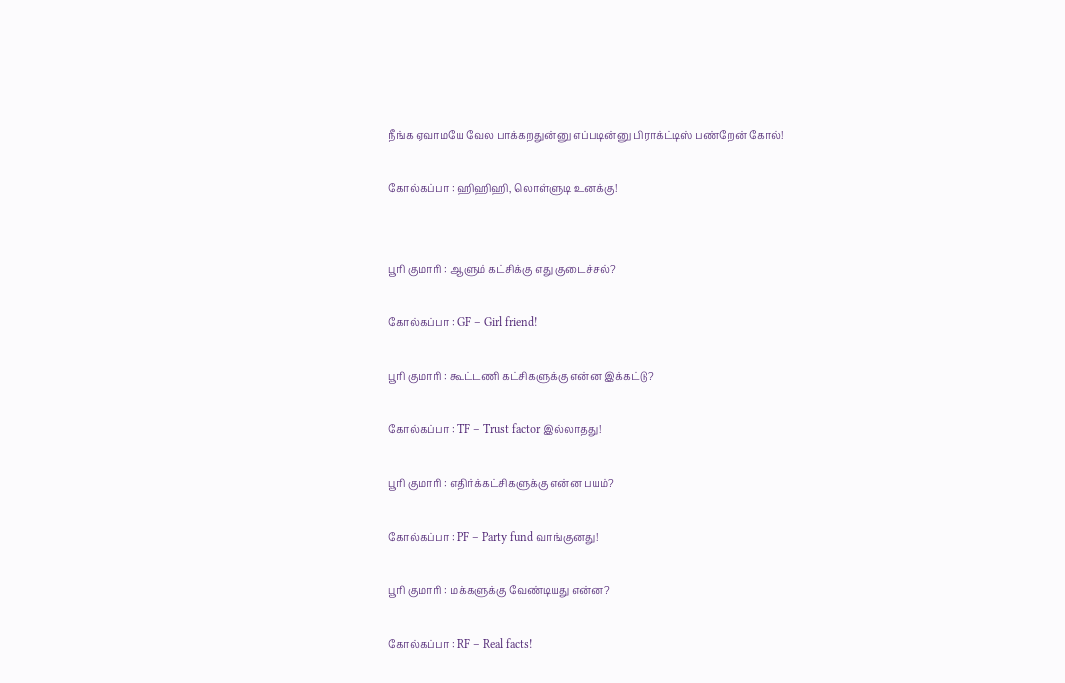நீங்க ஏவாமயே வேல பாக்கறதுன்னு எப்படின்னு பிராக்ட்டிஸ் பண்றேன் கோல்!

கோல்கப்பா : ஹிஹிஹி, லொள்ளுடி உனக்கு!


பூரி குமாரி : ஆளும் கட்சிக்கு எது குடைச்சல்?

கோல்கப்பா : GF – Girl friend!

பூரி குமாரி : கூட்டணி கட்சிகளுக்கு என்ன இக்கட்டு?

கோல்கப்பா : TF – Trust factor இல்லாதது!

பூரி குமாரி : எதிர்க்கட்சிகளுக்கு என்ன பயம்?

கோல்கப்பா : PF – Party fund வாங்குனது!

பூரி குமாரி : மக்களுக்கு வேண்டியது என்ன?

கோல்கப்பா : RF – Real facts!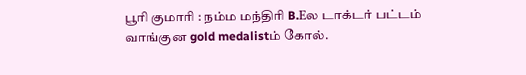பூரி குமாரி : நம்ம மந்திரி B.Eல டாக்டர் பட்டம் வாங்குன gold medalistம் கோல்.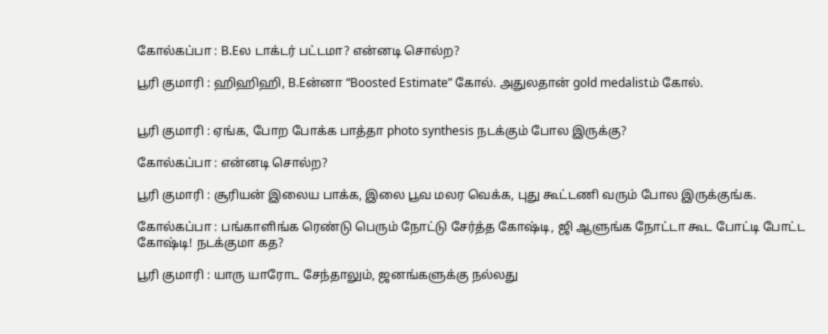கோல்கப்பா : B.Eல டாக்டர் பட்டமா? என்னடி சொல்ற?

பூரி குமாரி : ஹிஹிஹி, B.Eன்னா “Boosted Estimate” கோல். அதுலதான் gold medalistம் கோல்.


பூரி குமாரி : ஏங்க, போற போக்க பாத்தா photo synthesis நடக்கும் போல இருக்கு?

கோல்கப்பா : என்னடி சொல்ற?

பூரி குமாரி : சூரியன் இலைய பாக்க, இலை பூவ மலர வெக்க, புது கூட்டணி வரும் போல இருக்குங்க.

கோல்கப்பா : பங்காளிங்க ரெண்டு பெரும் நோட்டு சேர்த்த கோஷ்டி, ஜி ஆளுங்க நோட்டா கூட போட்டி போட்ட கோஷ்டி! நடக்குமா கத?

பூரி குமாரி : யாரு யாரோட சேந்தாலும், ஜனங்களுக்கு நல்லது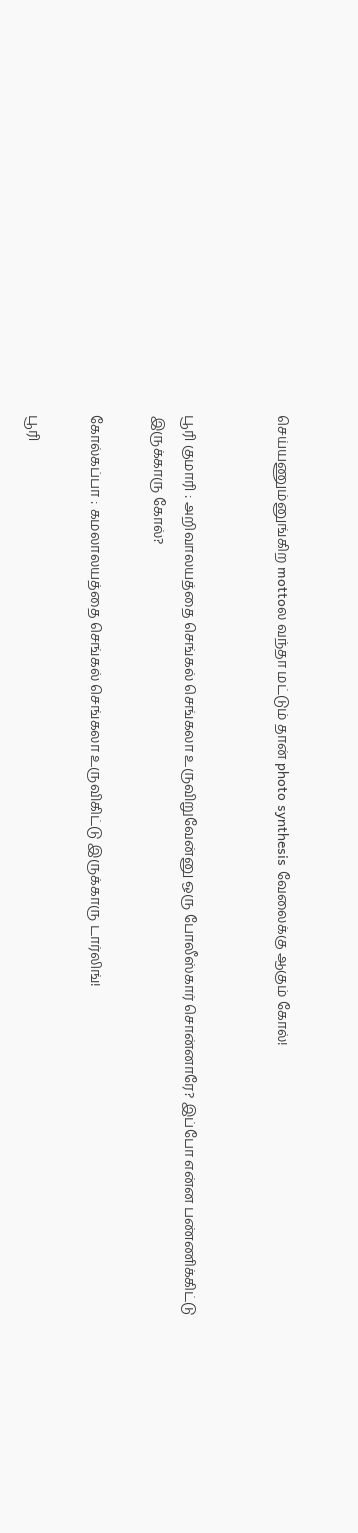செய்யணும்னுங்கிற mottoல வந்தா மட்டும் தான் photo synthesis வேலைக்கு ஆகும் கோல்!


பூரி குமாரி : அறிவாலயத்தை செங்கல் செங்கலா உருவிறுவேன்னு ஒரு போலீஸ்கார் சொன்னாரே? இப்போ என்ன பண்ணிக்கிட்டு இருக்காரு கோல்?

கோல்கப்பா : கமலாலயத்தை செங்கல் செங்கலா உருவிகிட்டு இருக்காரு டார்லிங்!

பூரி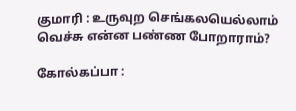குமாரி : உருவுற செங்கலயெல்லாம் வெச்சு என்ன பண்ண போறாராம்?

கோல்கப்பா :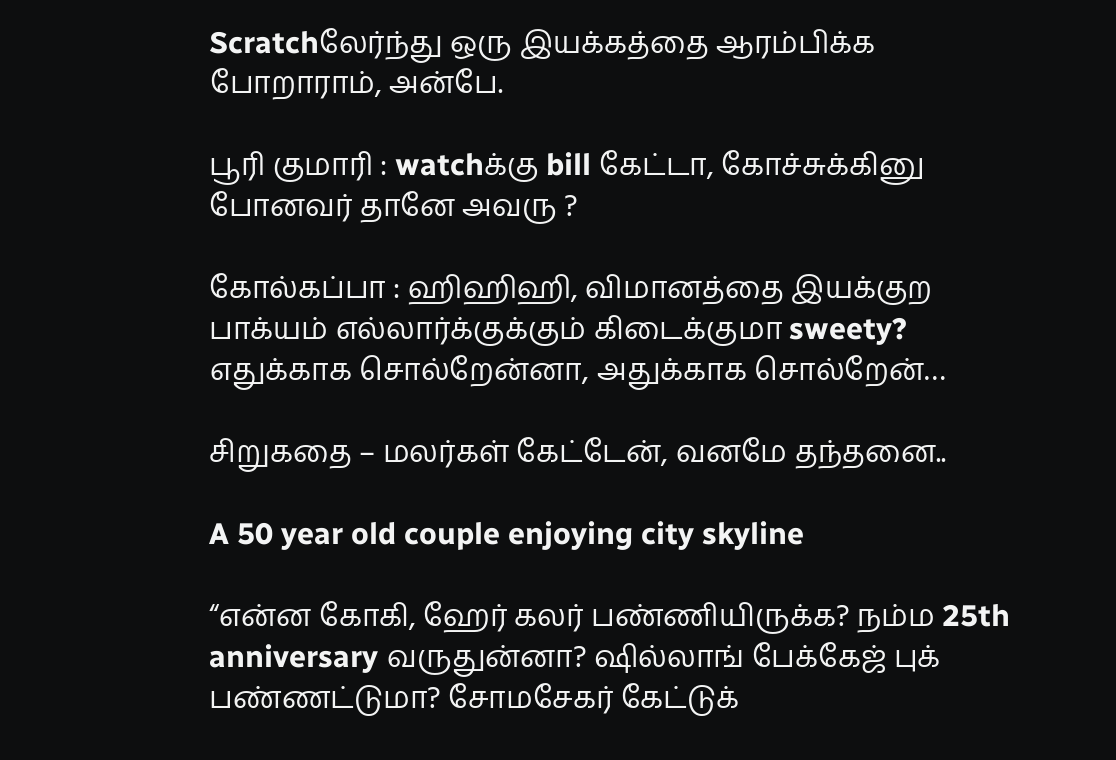Scratchலேர்ந்து ஒரு இயக்கத்தை ஆரம்பிக்க போறாராம், அன்பே.

பூரி குமாரி : watchக்கு bill கேட்டா, கோச்சுக்கினு போனவர் தானே அவரு ?

கோல்கப்பா : ஹிஹிஹி, விமானத்தை இயக்குற பாக்யம் எல்லார்க்குக்கும் கிடைக்குமா sweety? எதுக்காக சொல்றேன்னா, அதுக்காக சொல்றேன்…

சிறுகதை – மலர்கள் கேட்டேன், வனமே தந்தனை..

A 50 year old couple enjoying city skyline

“என்ன கோகி, ஹேர் கலர் பண்ணியிருக்க? நம்ம 25th anniversary வருதுன்னா? ஷில்லாங் பேக்கேஜ் புக் பண்ணட்டுமா? சோமசேகர் கேட்டுக்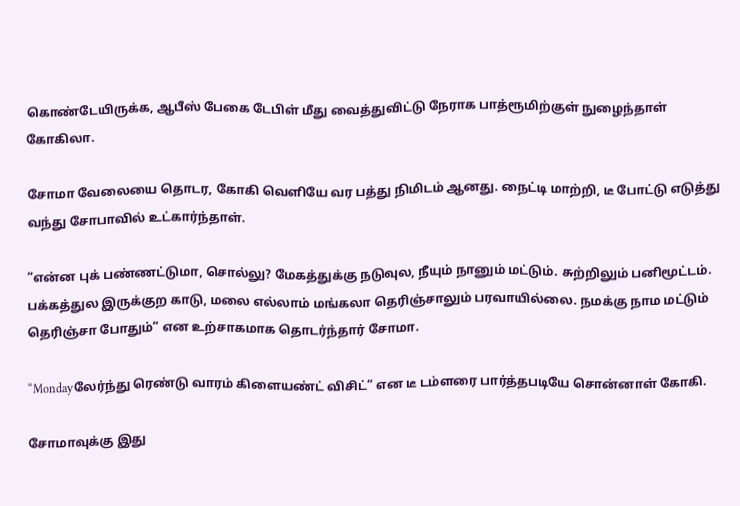கொண்டேயிருக்க, ஆபீஸ் பேகை டேபிள் மீது வைத்துவிட்டு நேராக பாத்ரூமிற்குள் நுழைந்தாள் கோகிலா.

சோமா வேலையை தொடர, கோகி வெளியே வர பத்து நிமிடம் ஆனது. நைட்டி மாற்றி, டீ போட்டு எடுத்து வந்து சோபாவில் உட்கார்ந்தாள்.

“என்ன புக் பண்ணட்டுமா, சொல்லு? மேகத்துக்கு நடுவுல, நீயும் நானும் மட்டும். சுற்றிலும் பனிமூட்டம். பக்கத்துல இருக்குற காடு, மலை எல்லாம் மங்கலா தெரிஞ்சாலும் பரவாயில்லை. நமக்கு நாம மட்டும் தெரிஞ்சா போதும்” என உற்சாகமாக தொடர்ந்தார் சோமா.

“Mondayலேர்ந்து ரெண்டு வாரம் கிளையண்ட் விசிட்” என டீ டம்ளரை பார்த்தபடியே சொன்னாள் கோகி.

சோமாவுக்கு இது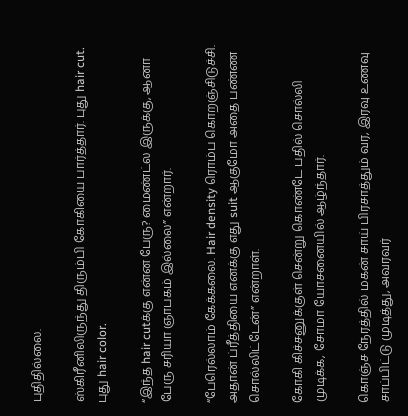புதிதில்லை.

ஸ்கிரீனிலிருந்து திரும்பி கோகியை பார்த்தார். புது hair cut. புது hair color.

“இந்த hair cutக்கு என்ன பேரு? மைண்ட்ல இருக்கு, ஆனா பேரு சரியா ஞாபகம் இல்லை” என்றார்.

“பேரெல்லாம் கேக்கலை. Hair density ரொம்ப கொறஞ்சிடுச்சி. அதான் ப்ரீத்தியை எனக்கு எது suit ஆகுமோ அதை பண்ண சொல்லிட்டேன்” என்றாள்.

கோகி கிச்சனுக்குள் சென்று கொண்டே பதில் சொல்லி முடிக்க, சோமா யோசனையில் ஆழ்ந்தார்.

கொஞ்ச நேரத்தில் மகன் சாய் பிரசாத்தும் வர, இரவு உணவு சாப்பிட்டு முடித்து, அவரவர்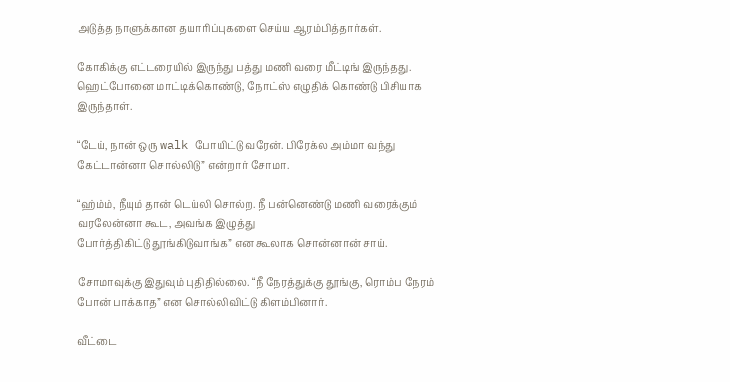அடுத்த நாளுக்கான தயாரிப்புகளை செய்ய ஆரம்பித்தார்கள்.

கோகிக்கு எட்டரையில் இருந்து பத்து மணி வரை மீட்டிங் இருந்தது. ஹெட்போனை மாட்டிக்கொண்டு, நோட்ஸ் எழுதிக் கொண்டு பிசியாக இருந்தாள்.

“டேய், நான் ஒரு walk போயிட்டு வரேன். பிரேக்ல அம்மா வந்து கேட்டான்னா சொல்லிடு” என்றார் சோமா.

“ஹ்ம்ம், நீயும் தான் டெய்லி சொல்ற. நீ பன்னெண்டு மணி வரைக்கும் வரலேன்னா கூட, அவங்க இழுத்து
போர்த்திகிட்டு தூங்கிடுவாங்க” என கூலாக சொன்னான் சாய்.

சோமாவுக்கு இதுவும் புதிதில்லை. “நீ நேரத்துக்கு தூங்கு, ரொம்ப நேரம் போன் பாக்காத” என சொல்லிவிட்டு கிளம்பினார்.

வீட்டை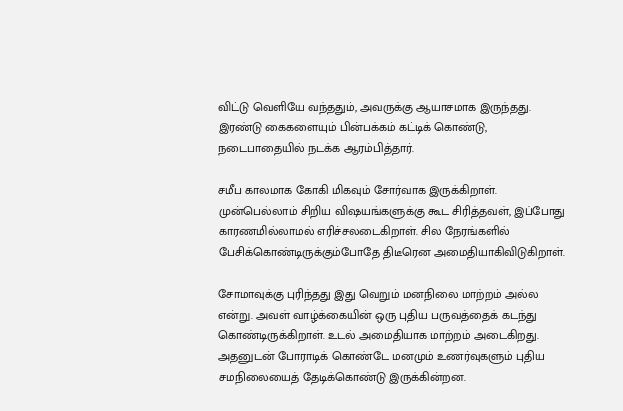விட்டு வெளியே வந்ததும், அவருக்கு ஆயாசமாக இருந்தது. இரண்டு கைகளையும் பின்பக்கம் கட்டிக் கொண்டு, நடைபாதையில் நடக்க ஆரம்பித்தார்.

சமீப காலமாக கோகி மிகவும் சோர்வாக இருக்கிறாள். முன்பெல்லாம் சிறிய விஷயங்களுக்கு கூட சிரித்தவள், இப்போது காரணமில்லாமல் எரிச்சலடைகிறாள். சில நேரங்களில் பேசிக்கொண்டிருக்கும்போதே திடீரென அமைதியாகிவிடுகிறாள்.

சோமாவுக்கு புரிந்தது இது வெறும் மனநிலை மாற்றம் அல்ல என்று. அவள் வாழ்க்கையின் ஒரு புதிய பருவத்தைக் கடந்து கொண்டிருக்கிறாள். உடல் அமைதியாக மாற்றம் அடைகிறது. அதனுடன் போராடிக் கொண்டே மனமும் உணர்வுகளும் புதிய சமநிலையைத் தேடிக்கொண்டு இருக்கின்றன.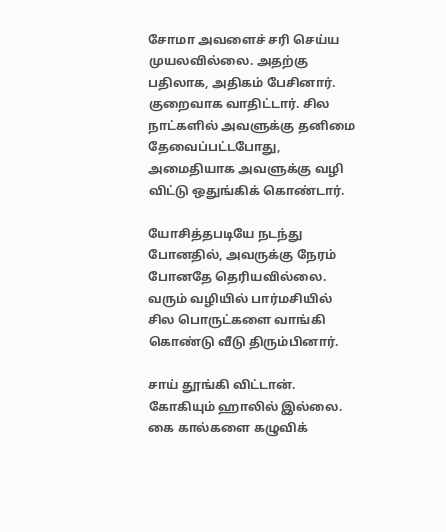சோமா அவளைச் சரி செய்ய முயலவில்லை. அதற்கு பதிலாக, அதிகம் பேசினார். குறைவாக வாதிட்டார். சில நாட்களில் அவளுக்கு தனிமை தேவைப்பட்டபோது, அமைதியாக அவளுக்கு வழி விட்டு ஒதுங்கிக் கொண்டார்.

யோசித்தபடியே நடந்து போனதில், அவருக்கு நேரம் போனதே தெரியவில்லை. வரும் வழியில் பார்மசியில் சில பொருட்களை வாங்கி கொண்டு வீடு திரும்பினார்.

சாய் தூங்கி விட்டான். கோகியும் ஹாலில் இல்லை. கை கால்களை கழுவிக்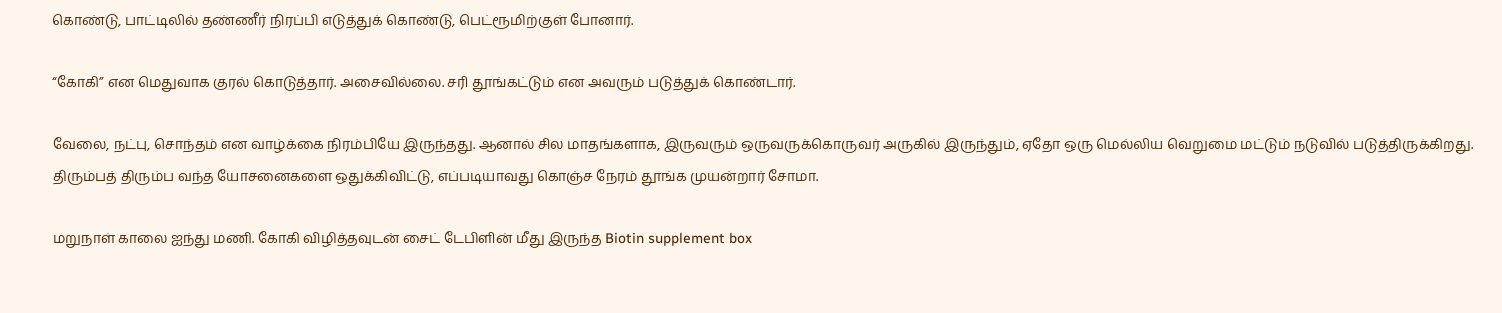கொண்டு, பாட்டிலில் தண்ணீர் நிரப்பி எடுத்துக் கொண்டு, பெட்ரூமிற்குள் போனார்.

“கோகி” என மெதுவாக குரல் கொடுத்தார். அசைவில்லை. சரி தூங்கட்டும் என அவரும் படுத்துக் கொண்டார்.

வேலை, நட்பு, சொந்தம் என வாழ்க்கை நிரம்பியே இருந்தது. ஆனால் சில மாதங்களாக, இருவரும் ஒருவருக்கொருவர் அருகில் இருந்தும், ஏதோ ஒரு மெல்லிய வெறுமை மட்டும் நடுவில் படுத்திருக்கிறது. திரும்பத் திரும்ப வந்த யோசனைகளை ஒதுக்கிவிட்டு, எப்படியாவது கொஞ்ச நேரம் தூங்க முயன்றார் சோமா.

மறுநாள் காலை ஐந்து மணி. கோகி விழித்தவுடன் சைட் டேபிளின் மீது இருந்த Biotin supplement box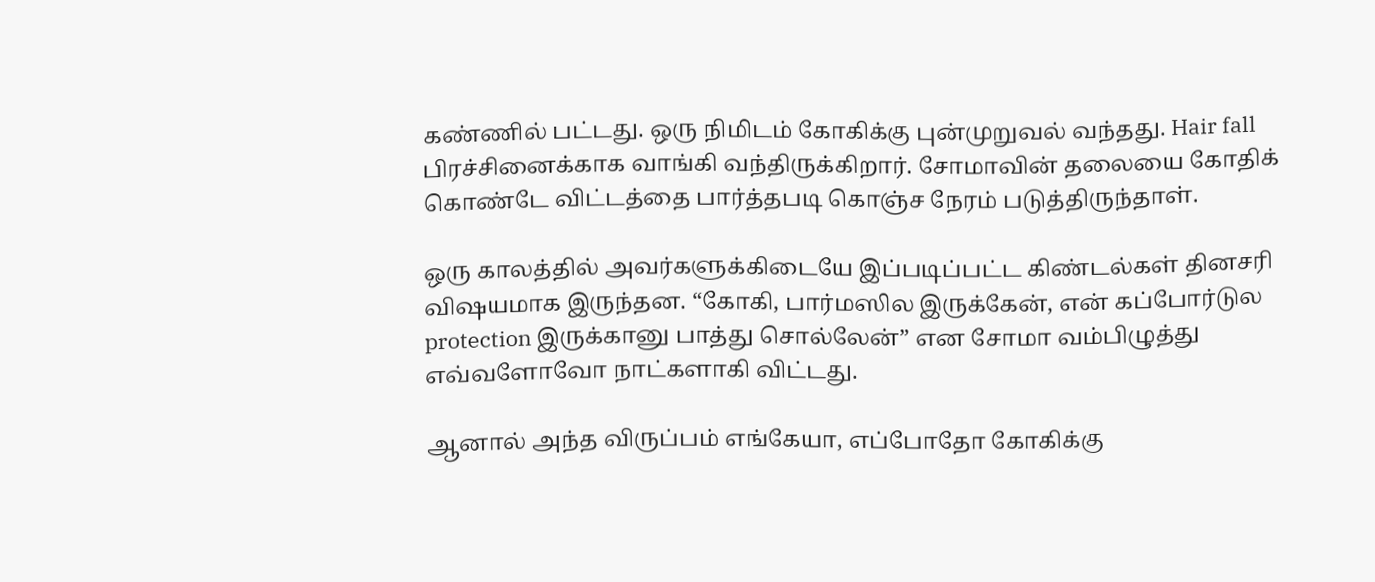கண்ணில் பட்டது. ஒரு நிமிடம் கோகிக்கு புன்முறுவல் வந்தது. Hair fall பிரச்சினைக்காக வாங்கி வந்திருக்கிறார். சோமாவின் தலையை கோதிக் கொண்டே விட்டத்தை பார்த்தபடி கொஞ்ச நேரம் படுத்திருந்தாள்.

ஒரு காலத்தில் அவர்களுக்கிடையே இப்படிப்பட்ட கிண்டல்கள் தினசரி விஷயமாக இருந்தன. “கோகி, பார்மஸில இருக்கேன், என் கப்போர்டுல protection இருக்கானு பாத்து சொல்லேன்” என சோமா வம்பிழுத்து எவ்வளோவோ நாட்களாகி விட்டது.

ஆனால் அந்த விருப்பம் எங்கேயா, எப்போதோ கோகிக்கு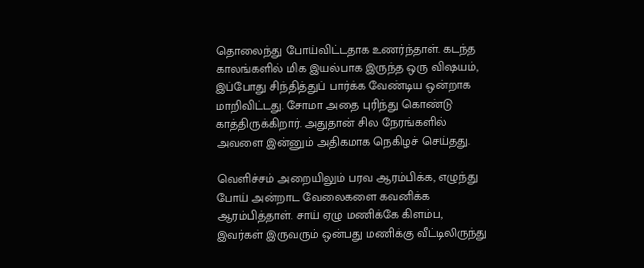தொலைந்து போய்விட்டதாக உணர்ந்தாள். கடந்த காலங்களில் மிக இயல்பாக இருந்த ஒரு விஷயம், இப்போது சிந்தித்துப் பார்க்க வேண்டிய ஒன்றாக மாறிவிட்டது. சோமா அதை புரிந்து கொண்டு காத்திருக்கிறார். அதுதான் சில நேரங்களில் அவளை இன்னும் அதிகமாக நெகிழச் செய்தது.

வெளிச்சம் அறையிலும் பரவ ஆரம்பிக்க, எழுந்து போய் அன்றாட வேலைகளை கவனிக்க ஆரம்பித்தாள். சாய் ஏழு மணிக்கே கிளம்ப, இவர்கள் இருவரும் ஒன்பது மணிக்கு வீட்டிலிருந்து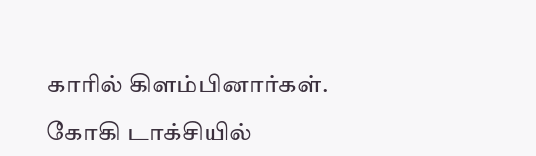காரில் கிளம்பினார்கள்.

கோகி டாக்சியில்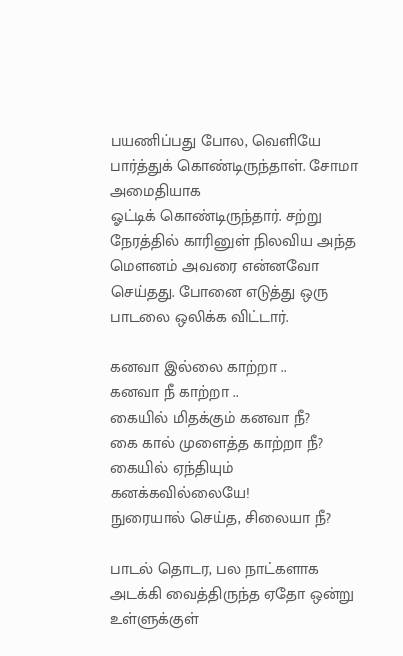பயணிப்பது போல, வெளியே பார்த்துக் கொண்டிருந்தாள். சோமா அமைதியாக
ஓட்டிக் கொண்டிருந்தார். சற்று நேரத்தில் காரினுள் நிலவிய அந்த மௌனம் அவரை என்னவோ செய்தது. போனை எடுத்து ஒரு பாடலை ஒலிக்க விட்டார்.

கனவா இல்லை காற்றா ..
கனவா நீ காற்றா ..
கையில் மிதக்கும் கனவா நீ?
கை கால் முளைத்த காற்றா நீ?
கையில் ஏந்தியும் கனக்கவில்லையே!
நுரையால் செய்த, சிலையா நீ?

பாடல் தொடர, பல நாட்களாக அடக்கி வைத்திருந்த ஏதோ ஒன்று உள்ளுக்குள்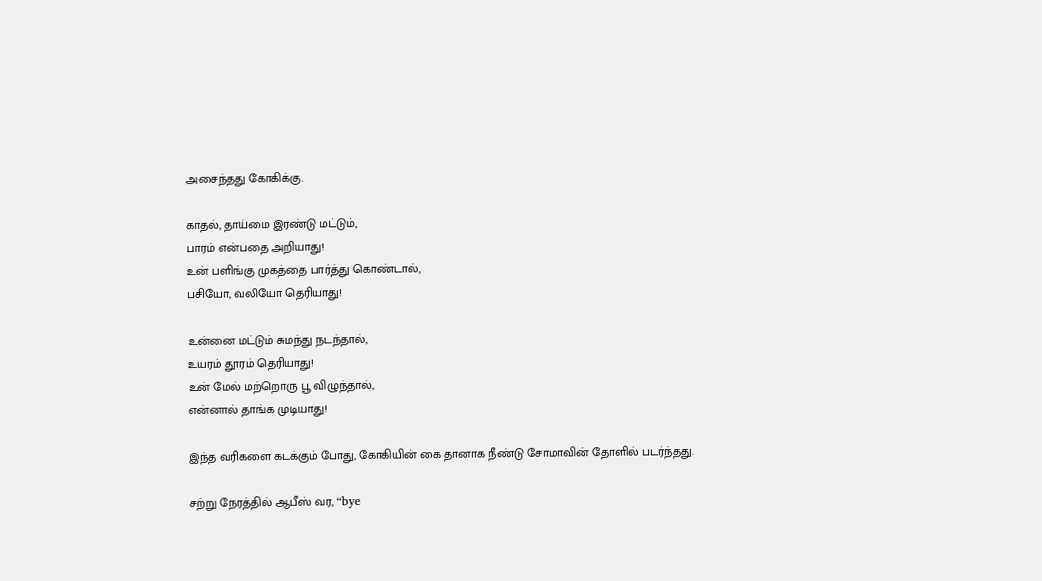அசைந்தது கோகிக்கு.

காதல், தாய்மை இரண்டு மட்டும்,
பாரம் என்பதை அறியாது!
உன் பளிங்கு முகத்தை பார்த்து கொண்டால்,
பசியோ, வலியோ தெரியாது!

உன்னை மட்டும் சுமந்து நடந்தால்,
உயரம் தூரம் தெரியாது!
உன் மேல் மற்றொரு பூ விழுந்தால்,
என்னால் தாங்க முடியாது!

இந்த வரிகளை கடக்கும் போது, கோகியின் கை தானாக நீண்டு சோமாவின் தோளில் படர்ந்தது.

சற்று நேரத்தில் ஆபீஸ் வர, “bye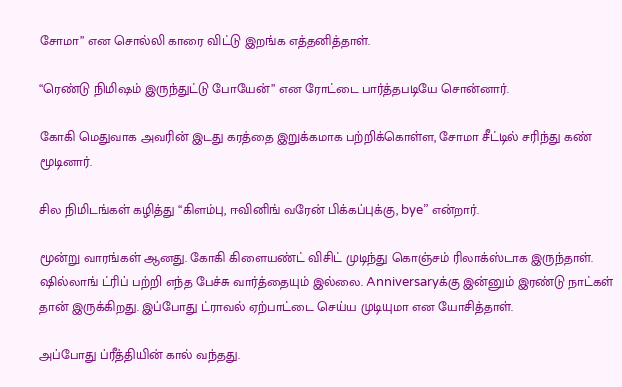சோமா” என சொல்லி காரை விட்டு இறங்க எத்தனித்தாள்.

“ரெண்டு நிமிஷம் இருந்துட்டு போயேன்” என ரோட்டை பார்த்தபடியே சொன்னார்.

கோகி மெதுவாக அவரின் இடது கரத்தை இறுக்கமாக பற்றிக்கொள்ள, சோமா சீட்டில் சரிந்து கண் மூடினார்.

சில நிமிடங்கள் கழித்து “கிளம்பு, ஈவினிங் வரேன் பிக்கப்புக்கு, bye” என்றார்.

மூன்று வாரங்கள் ஆனது. கோகி கிளையண்ட் விசிட் முடிந்து கொஞ்சம் ரிலாக்ஸ்டாக இருந்தாள். ஷில்லாங் ட்ரிப் பற்றி எந்த பேச்சு வார்த்தையும் இல்லை. Anniversaryக்கு இன்னும் இரண்டு நாட்கள் தான் இருக்கிறது. இப்போது ட்ராவல் ஏற்பாட்டை செய்ய முடியுமா என யோசித்தாள்.

அப்போது ப்ரீத்தியின் கால் வந்தது.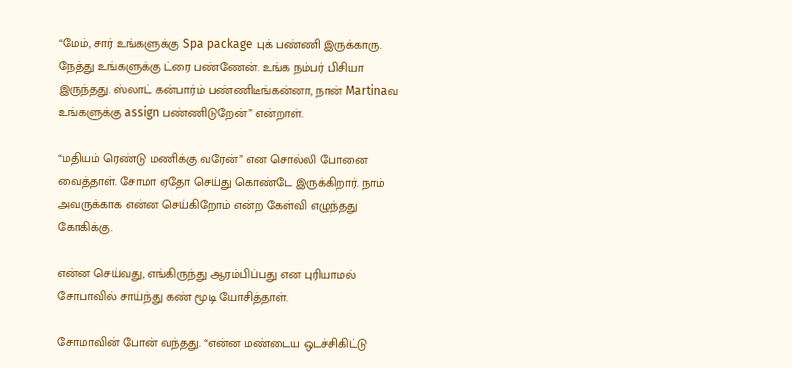“மேம், சார் உங்களுக்கு Spa package புக் பண்ணி இருக்காரு. நேத்து உங்களுக்கு ட்ரை பண்ணேன். உங்க நம்பர் பிசியா இருந்தது. ஸ்லாட் கன்பார்ம் பண்ணிடீங்கன்னா, நான் Martinaவ உங்களுக்கு assign பண்ணிடுறேன்” என்றாள்.

“மதியம் ரெண்டு மணிக்கு வரேன்” என சொல்லி போனை வைத்தாள். சோமா ஏதோ செய்து கொண்டே இருக்கிறார். நாம் அவருக்காக என்ன செய்கிறோம் என்ற கேள்வி எழுந்தது கோகிக்கு.

என்ன செய்வது, எங்கிருந்து ஆரம்பிப்பது என புரியாமல் சோபாவில் சாய்ந்து கண் மூடி யோசித்தாள்.

சோமாவின் போன் வந்தது. “என்ன மண்டைய ஒடச்சிகிட்டு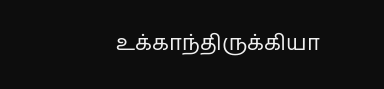உக்காந்திருக்கியா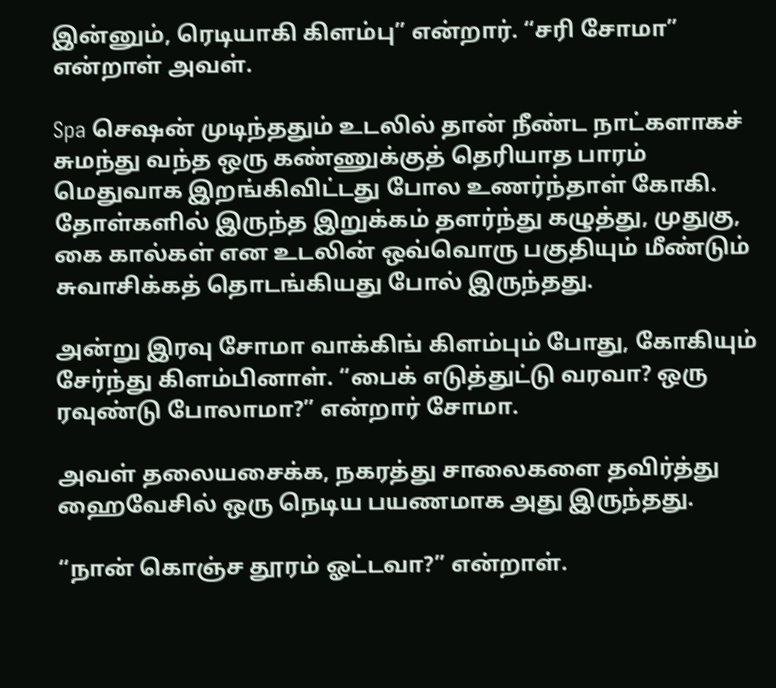இன்னும், ரெடியாகி கிளம்பு” என்றார். “சரி சோமா” என்றாள் அவள்.

Spa செஷன் முடிந்ததும் உடலில் தான் நீண்ட நாட்களாகச் சுமந்து வந்த ஒரு கண்ணுக்குத் தெரியாத பாரம் மெதுவாக இறங்கிவிட்டது போல உணர்ந்தாள் கோகி. தோள்களில் இருந்த இறுக்கம் தளர்ந்து கழுத்து, முதுகு, கை கால்கள் என உடலின் ஒவ்வொரு பகுதியும் மீண்டும் சுவாசிக்கத் தொடங்கியது போல் இருந்தது.

அன்று இரவு சோமா வாக்கிங் கிளம்பும் போது, கோகியும் சேர்ந்து கிளம்பினாள். “பைக் எடுத்துட்டு வரவா? ஒரு ரவுண்டு போலாமா?” என்றார் சோமா.

அவள் தலையசைக்க, நகரத்து சாலைகளை தவிர்த்து ஹைவேசில் ஒரு நெடிய பயணமாக அது இருந்தது.

“நான் கொஞ்ச தூரம் ஓட்டவா?” என்றாள்.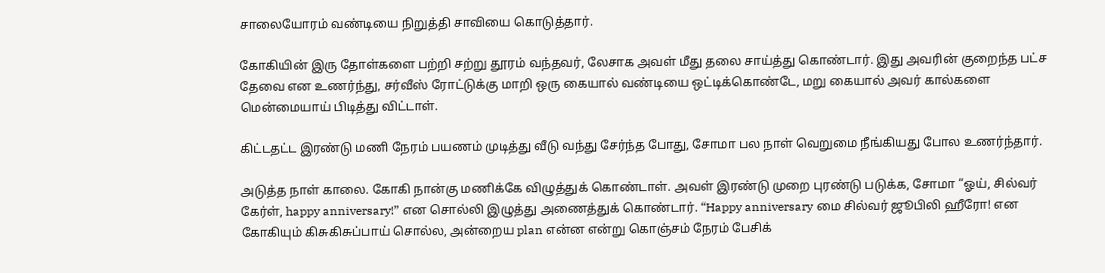சாலையோரம் வண்டியை நிறுத்தி சாவியை கொடுத்தார்.

கோகியின் இரு தோள்களை பற்றி சற்று தூரம் வந்தவர், லேசாக அவள் மீது தலை சாய்த்து கொண்டார். இது அவரின் குறைந்த பட்ச தேவை என உணர்ந்து, சர்வீஸ் ரோட்டுக்கு மாறி ஒரு கையால் வண்டியை ஒட்டிக்கொண்டே, மறு கையால் அவர் கால்களை மென்மையாய் பிடித்து விட்டாள்.

கிட்டதட்ட இரண்டு மணி நேரம் பயணம் முடித்து வீடு வந்து சேர்ந்த போது, சோமா பல நாள் வெறுமை நீங்கியது போல உணர்ந்தார்.

அடுத்த நாள் காலை. கோகி நான்கு மணிக்கே விழுத்துக் கொண்டாள். அவள் இரண்டு முறை புரண்டு படுக்க, சோமா “ஓய், சில்வர் கேர்ள், happy anniversary!” என சொல்லி இழுத்து அணைத்துக் கொண்டார். “Happy anniversary மை சில்வர் ஜூபிலி ஹீரோ! என கோகியும் கிசுகிசுப்பாய் சொல்ல, அன்றைய plan என்ன என்று கொஞ்சம் நேரம் பேசிக்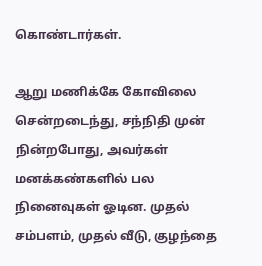கொண்டார்கள்.

ஆறு மணிக்கே கோவிலை சென்றடைந்து, சந்நிதி முன் நின்றபோது, அவர்கள் மனக்கண்களில் பல நினைவுகள் ஓடின. முதல் சம்பளம், முதல் வீடு, குழந்தை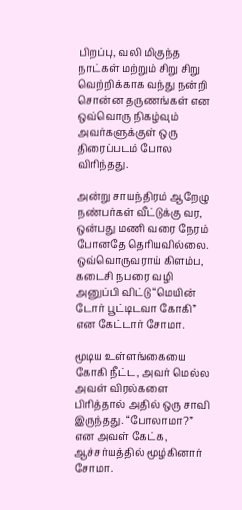பிறப்பு, வலி மிகுந்த நாட்கள் மற்றும் சிறு சிறு வெற்றிக்காக வந்து நன்றி சொன்ன தருணங்கள் என ஒவ்வொரு நிகழ்வும் அவர்களுக்குள் ஒரு திரைப்படம் போல விரிந்தது.

அன்று சாயந்திரம் ஆறேழு நண்பர்கள் வீட்டுக்கு வர, ஒன்பது மணி வரை நேரம் போனதே தெரியவில்லை. ஒவ்வொருவராய் கிளம்ப, கடைசி நபரை வழி அனுப்பி விட்டு “மெயின் டோர் பூட்டிடவா கோகி” என கேட்டார் சோமா.

மூடிய உள்ளங்கையை கோகி நீட்ட, அவர் மெல்ல அவள் விரல்களை பிரித்தால் அதில் ஒரு சாவி இருந்தது. “போலாமா?” என அவள் கேட்க, ஆச்சர்யத்தில் மூழ்கினார் சோமா.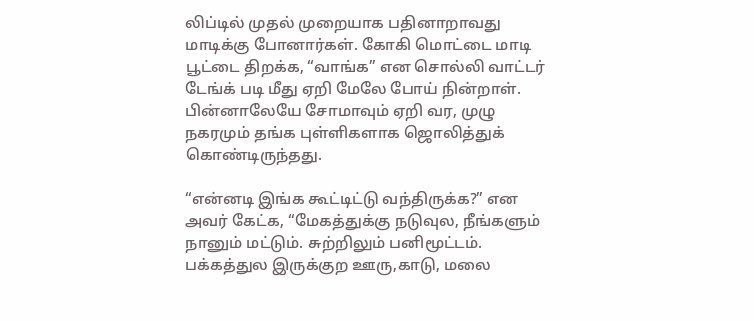லிப்டில் முதல் முறையாக பதினாறாவது மாடிக்கு போனார்கள். கோகி மொட்டை மாடி பூட்டை திறக்க, “வாங்க” என சொல்லி வாட்டர் டேங்க் படி மீது ஏறி மேலே போய் நின்றாள். பின்னாலேயே சோமாவும் ஏறி வர, முழு நகரமும் தங்க புள்ளிகளாக ஜொலித்துக் கொண்டிருந்தது.

“என்னடி இங்க கூட்டிட்டு வந்திருக்க?” என அவர் கேட்க, “மேகத்துக்கு நடுவுல, நீங்களும் நானும் மட்டும். சுற்றிலும் பனிமூட்டம். பக்கத்துல இருக்குற ஊரு,காடு, மலை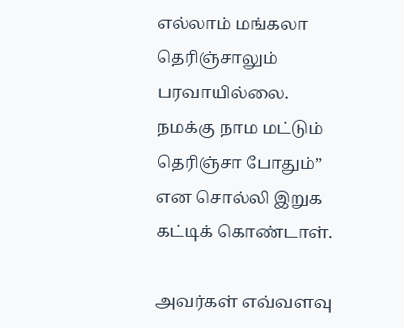எல்லாம் மங்கலா தெரிஞ்சாலும் பரவாயில்லை. நமக்கு நாம மட்டும் தெரிஞ்சா போதும்” என சொல்லி இறுக கட்டிக் கொண்டாள்.

அவர்கள் எவ்வளவு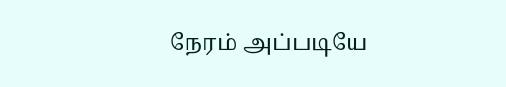நேரம் அப்படியே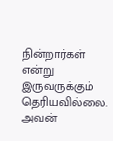நின்றார்கள் என்று இருவருக்கும் தெரியவில்லை. அவன்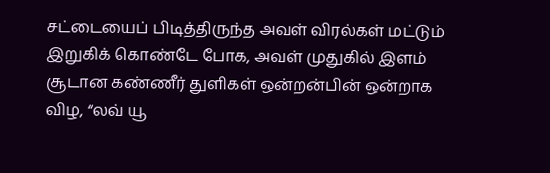சட்டையைப் பிடித்திருந்த அவள் விரல்கள் மட்டும் இறுகிக் கொண்டே போக, அவள் முதுகில் இளம் சூடான கண்ணீர் துளிகள் ஒன்றன்பின் ஒன்றாக விழ, “லவ் யூ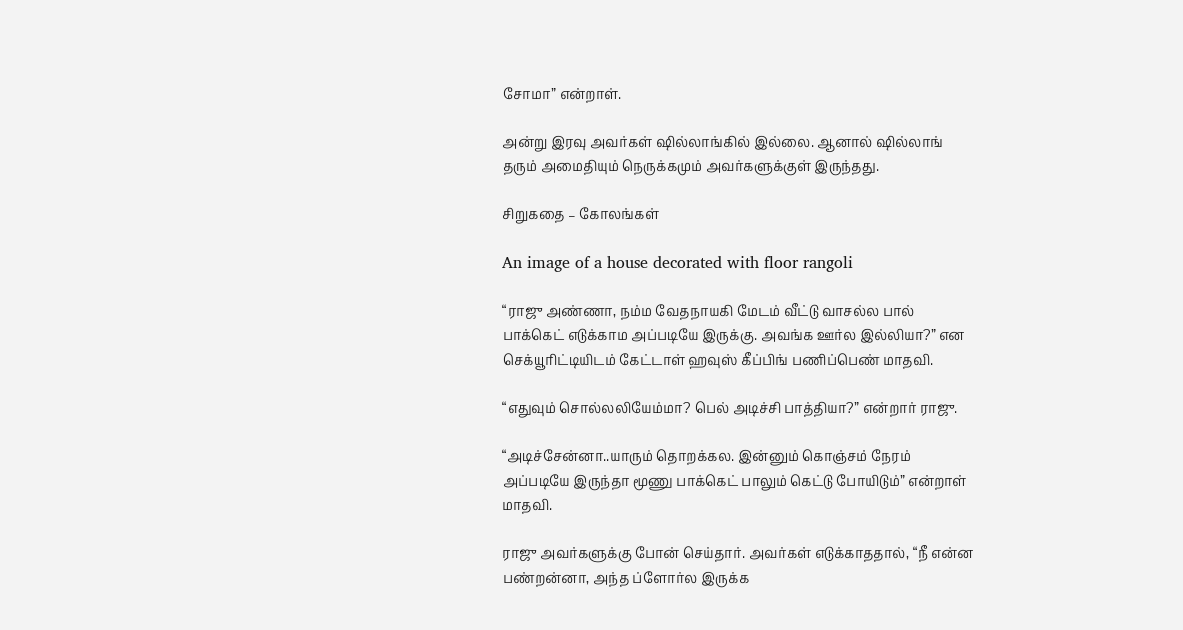சோமா” என்றாள்.

அன்று இரவு அவர்கள் ஷில்லாங்கில் இல்லை. ஆனால் ஷில்லாங் தரும் அமைதியும் நெருக்கமும் அவர்களுக்குள் இருந்தது.

சிறுகதை – கோலங்கள்

An image of a house decorated with floor rangoli

“ராஜு அண்ணா, நம்ம வேதநாயகி மேடம் வீட்டு வாசல்ல பால் பாக்கெட் எடுக்காம அப்படியே இருக்கு. அவங்க ஊர்ல இல்லியா?” என செக்யூரிட்டியிடம் கேட்டாள் ஹவுஸ் கீப்பிங் பணிப்பெண் மாதவி.

“எதுவும் சொல்லலியேம்மா? பெல் அடிச்சி பாத்தியா?” என்றார் ராஜு.

“அடிச்சேன்னா..யாரும் தொறக்கல. இன்னும் கொஞ்சம் நேரம் அப்படியே இருந்தா மூணு பாக்கெட் பாலும் கெட்டு போயிடும்” என்றாள் மாதவி.

ராஜு அவர்களுக்கு போன் செய்தார். அவர்கள் எடுக்காததால், “நீ என்ன பண்றன்னா, அந்த ப்ளோர்ல இருக்க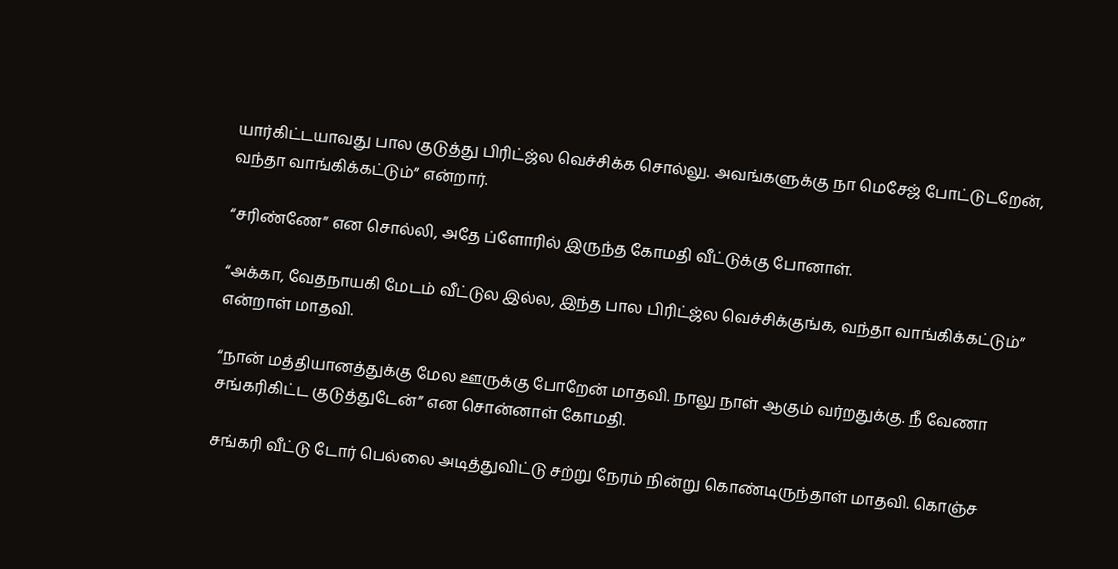யார்கிட்டயாவது பால குடுத்து பிரிட்ஜ்ல வெச்சிக்க சொல்லு. அவங்களுக்கு நா மெசேஜ் போட்டுடறேன், வந்தா வாங்கிக்கட்டும்” என்றார்.

“சரிண்ணே” என சொல்லி, அதே ப்ளோரில் இருந்த கோமதி வீட்டுக்கு போனாள்.

“அக்கா, வேதநாயகி மேடம் வீட்டுல இல்ல, இந்த பால பிரிட்ஜ்ல வெச்சிக்குங்க, வந்தா வாங்கிக்கட்டும்” என்றாள் மாதவி.

“நான் மத்தியானத்துக்கு மேல ஊருக்கு போறேன் மாதவி. நாலு நாள் ஆகும் வர்றதுக்கு. நீ வேணா சங்கரிகிட்ட குடுத்துடேன்” என சொன்னாள் கோமதி.

சங்கரி வீட்டு டோர் பெல்லை அடித்துவிட்டு சற்று நேரம் நின்று கொண்டிருந்தாள் மாதவி. கொஞ்ச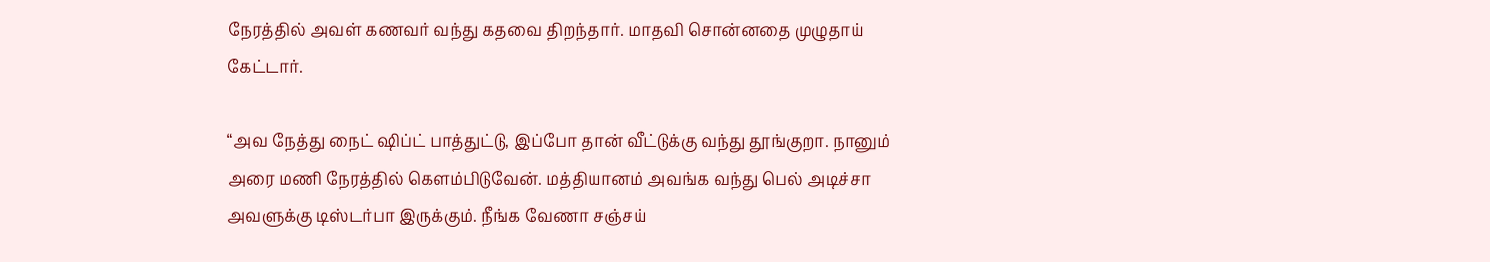நேரத்தில் அவள் கணவர் வந்து கதவை திறந்தார். மாதவி சொன்னதை முழுதாய் கேட்டார்.

“அவ நேத்து நைட் ஷிப்ட் பாத்துட்டு, இப்போ தான் வீட்டுக்கு வந்து தூங்குறா. நானும் அரை மணி நேரத்தில் கெளம்பிடுவேன். மத்தியானம் அவங்க வந்து பெல் அடிச்சா அவளுக்கு டிஸ்டர்பா இருக்கும். நீங்க வேணா சஞ்சய்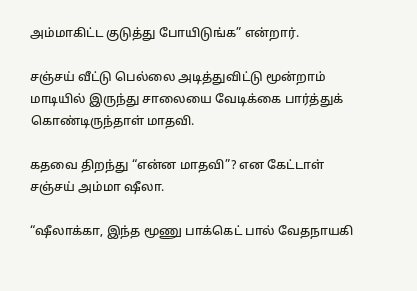அம்மாகிட்ட குடுத்து போயிடுங்க” என்றார்.

சஞ்சய் வீட்டு பெல்லை அடித்துவிட்டு மூன்றாம் மாடியில் இருந்து சாலையை வேடிக்கை பார்த்துக் கொண்டிருந்தாள் மாதவி.

கதவை திறந்து “என்ன மாதவி”? என கேட்டாள் சஞ்சய் அம்மா ஷீலா.

“ஷீலாக்கா, இந்த மூணு பாக்கெட் பால் வேதநாயகி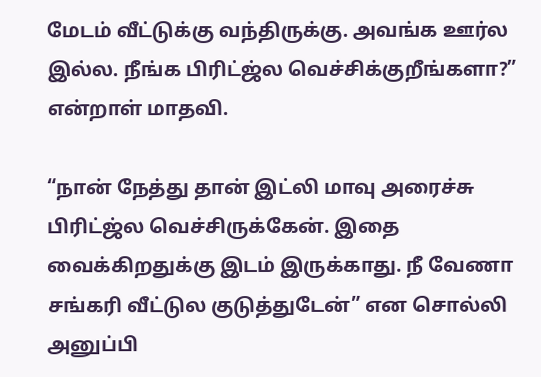மேடம் வீட்டுக்கு வந்திருக்கு. அவங்க ஊர்ல இல்ல. நீங்க பிரிட்ஜ்ல வெச்சிக்குறீங்களா?” என்றாள் மாதவி.

“நான் நேத்து தான் இட்லி மாவு அரைச்சு பிரிட்ஜ்ல வெச்சிருக்கேன். இதை வைக்கிறதுக்கு இடம் இருக்காது. நீ வேணா சங்கரி வீட்டுல குடுத்துடேன்” என சொல்லி அனுப்பி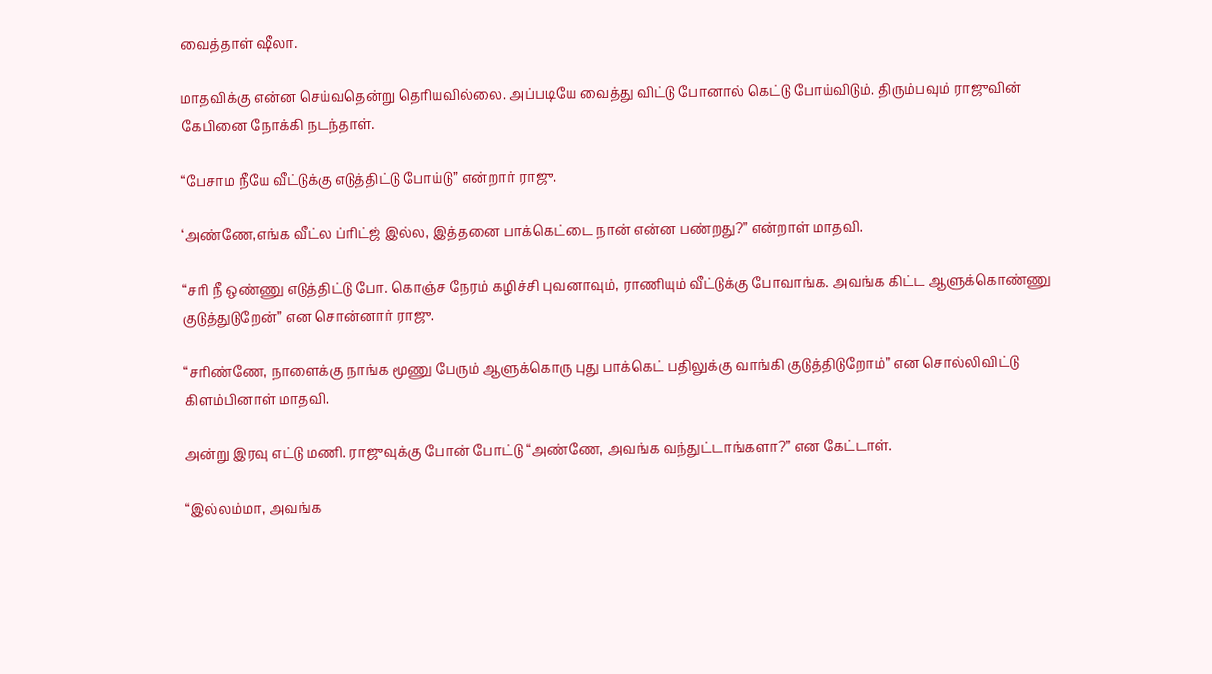வைத்தாள் ஷீலா.

மாதவிக்கு என்ன செய்வதென்று தெரியவில்லை. அப்படியே வைத்து விட்டு போனால் கெட்டு போய்விடும். திரும்பவும் ராஜுவின் கேபினை நோக்கி நடந்தாள்.

“பேசாம நீயே வீட்டுக்கு எடுத்திட்டு போய்டு” என்றார் ராஜு.

‘அண்ணே,எங்க வீட்ல ப்ரிட்ஜ் இல்ல, இத்தனை பாக்கெட்டை நான் என்ன பண்றது?” என்றாள் மாதவி.

“சரி நீ ஒண்ணு எடுத்திட்டு போ. கொஞ்ச நேரம் கழிச்சி புவனாவும், ராணியும் வீட்டுக்கு போவாங்க. அவங்க கிட்ட ஆளுக்கொண்ணு குடுத்துடுறேன்” என சொன்னார் ராஜு.

“சரிண்ணே, நாளைக்கு நாங்க மூணு பேரும் ஆளுக்கொரு புது பாக்கெட் பதிலுக்கு வாங்கி குடுத்திடுறோம்” என சொல்லிவிட்டு கிளம்பினாள் மாதவி.

அன்று இரவு எட்டு மணி. ராஜுவுக்கு போன் போட்டு “அண்ணே, அவங்க வந்துட்டாங்களா?” என கேட்டாள்.

“இல்லம்மா, அவங்க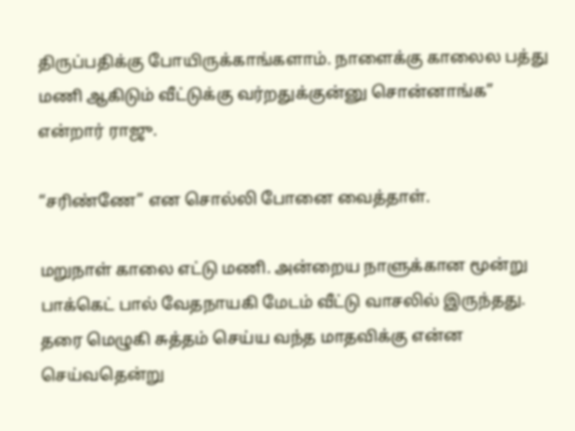திருப்பதிக்கு போயிருக்காங்களாம். நாளைக்கு காலைல பத்து மணி ஆகிடும் வீட்டுக்கு வர்றதுக்குன்னு சொன்னாங்க” என்றார் ராஜு.

“சரிண்ணே” என சொல்லி போனை வைத்தாள்.

மறுநாள் காலை எட்டு மணி. அன்றைய நாளுக்கான மூன்று பாக்கெட் பால் வேதநாயகி மேடம் வீட்டு வாசலில் இருந்தது. தரை மெழுகி சுத்தம் செய்ய வந்த மாதவிக்கு என்ன செய்வதென்று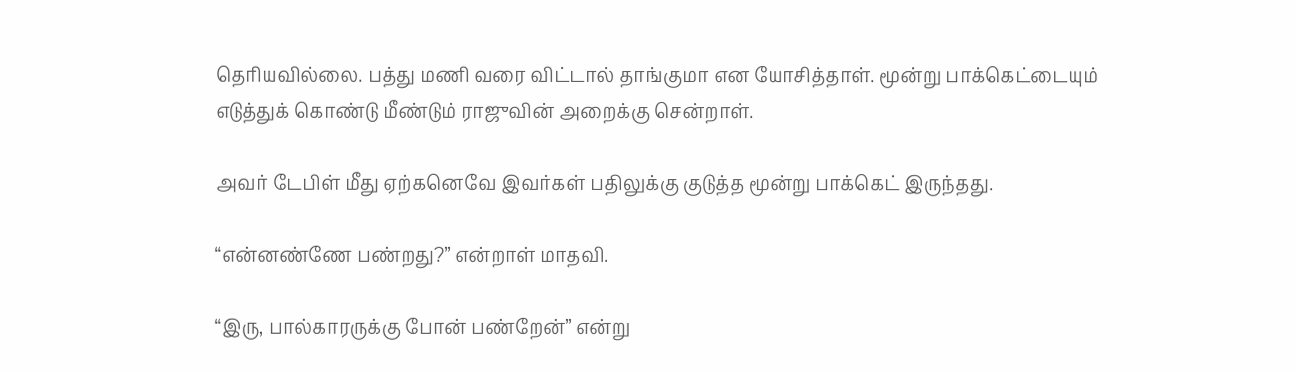தெரியவில்லை. பத்து மணி வரை விட்டால் தாங்குமா என யோசித்தாள். மூன்று பாக்கெட்டையும் எடுத்துக் கொண்டு மீண்டும் ராஜுவின் அறைக்கு சென்றாள்.

அவர் டேபிள் மீது ஏற்கனெவே இவர்கள் பதிலுக்கு குடுத்த மூன்று பாக்கெட் இருந்தது.

“என்னண்ணே பண்றது?” என்றாள் மாதவி.

“இரு, பால்காரருக்கு போன் பண்றேன்” என்று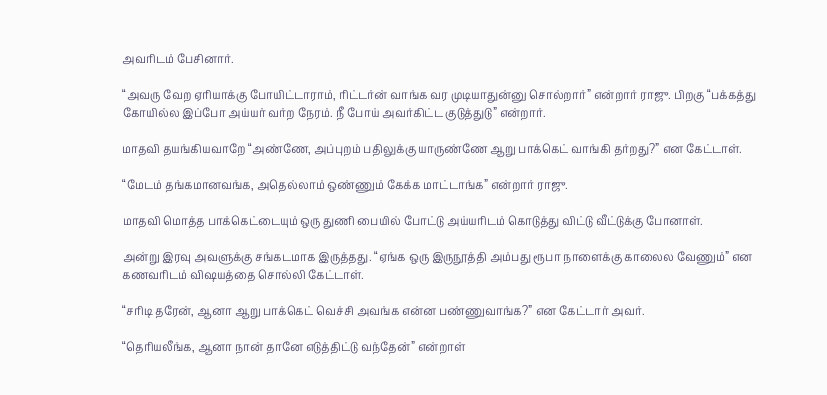அவரிடம் பேசினார்.

“அவரு வேற ஏரியாக்கு போயிட்டாராம், ரிட்டர்ன் வாங்க வர முடியாதுன்னு சொல்றார்” என்றார் ராஜு. பிறகு “பக்கத்து கோயில்ல இப்போ அய்யர் வர்ற நேரம். நீ போய் அவர்கிட்ட குடுத்துடு” என்றார்.

மாதவி தயங்கியவாறே “அண்ணே, அப்புறம் பதிலுக்கு யாருண்ணே ஆறு பாக்கெட் வாங்கி தர்றது?” என கேட்டாள்.

“மேடம் தங்கமானவங்க, அதெல்லாம் ஒண்ணும் கேக்க மாட்டாங்க” என்றார் ராஜு.

மாதவி மொத்த பாக்கெட்டையும் ஒரு துணி பையில் போட்டு அய்யரிடம் கொடுத்து விட்டு வீட்டுக்கு போனாள்.

அன்று இரவு அவளுக்கு சங்கடமாக இருத்தது. “ஏங்க ஒரு இருநூத்தி அம்பது ரூபா நாளைக்கு காலைல வேணும்” என கணவரிடம் விஷயத்தை சொல்லி கேட்டாள்.

“சரிடி தரேன், ஆனா ஆறு பாக்கெட் வெச்சி அவங்க என்ன பண்ணுவாங்க?” என கேட்டார் அவர்.

“தெரியலீங்க, ஆனா நான் தானே எடுத்திட்டு வந்தேன்” என்றாள்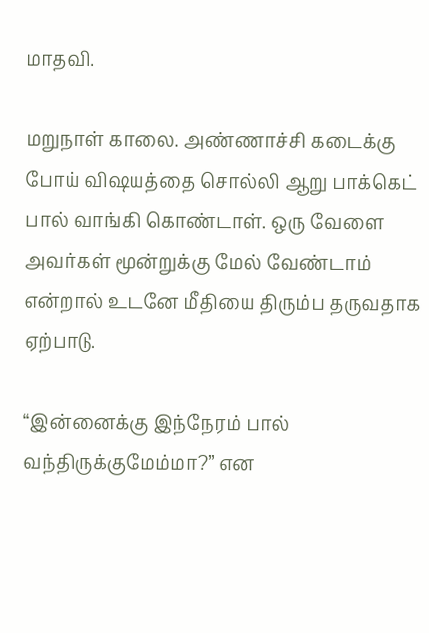மாதவி.

மறுநாள் காலை. அண்ணாச்சி கடைக்கு போய் விஷயத்தை சொல்லி ஆறு பாக்கெட் பால் வாங்கி கொண்டாள். ஒரு வேளை அவர்கள் மூன்றுக்கு மேல் வேண்டாம் என்றால் உடனே மீதியை திரும்ப தருவதாக ஏற்பாடு.

“இன்னைக்கு இந்நேரம் பால் வந்திருக்குமேம்மா?” என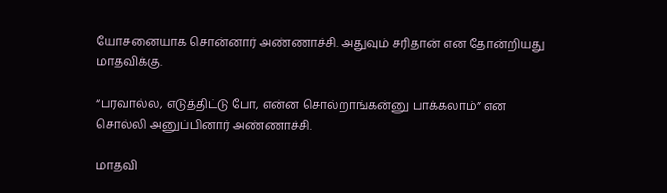யோசனையாக சொன்னார் அண்ணாச்சி. அதுவும் சரிதான் என தோன்றியது மாதவிக்கு.

“பரவால்ல, எடுத்திட்டு போ, என்ன சொல்றாங்கன்னு பாக்கலாம்” என சொல்லி அனுப்பினார் அண்ணாச்சி.

மாதவி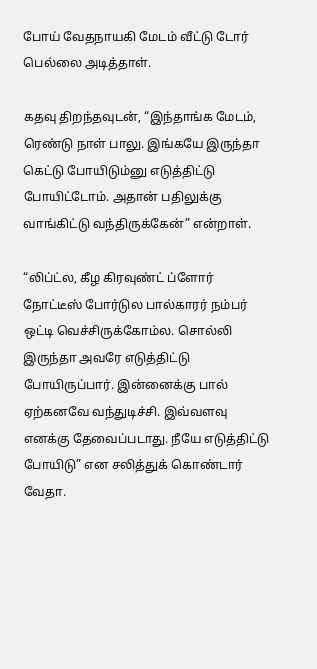போய் வேதநாயகி மேடம் வீட்டு டோர் பெல்லை அடித்தாள்.

கதவு திறந்தவுடன், “இந்தாங்க மேடம், ரெண்டு நாள் பாலு. இங்கயே இருந்தா கெட்டு போயிடும்னு எடுத்திட்டு போயிட்டோம். அதான் பதிலுக்கு வாங்கிட்டு வந்திருக்கேன்” என்றாள்.

“லிப்ட்ல, கீழ கிரவுண்ட் ப்ளோர் நோட்டீஸ் போர்டுல பால்காரர் நம்பர் ஒட்டி வெச்சிருக்கோம்ல. சொல்லி இருந்தா அவரே எடுத்திட்டு போயிருப்பார். இன்னைக்கு பால் ஏற்கனவே வந்துடிச்சி. இவ்வளவு எனக்கு தேவைப்படாது. நீயே எடுத்திட்டு போயிடு” என சலித்துக் கொண்டார் வேதா.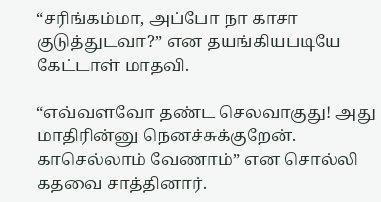“சரிங்கம்மா, அப்போ நா காசா குடுத்துடவா?” என தயங்கியபடியே கேட்டாள் மாதவி.

“எவ்வளவோ தண்ட செலவாகுது! அது மாதிரின்னு நெனச்சுக்குறேன். காசெல்லாம் வேணாம்” என சொல்லி கதவை சாத்தினார்.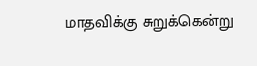மாதவிக்கு சுறுக்கென்று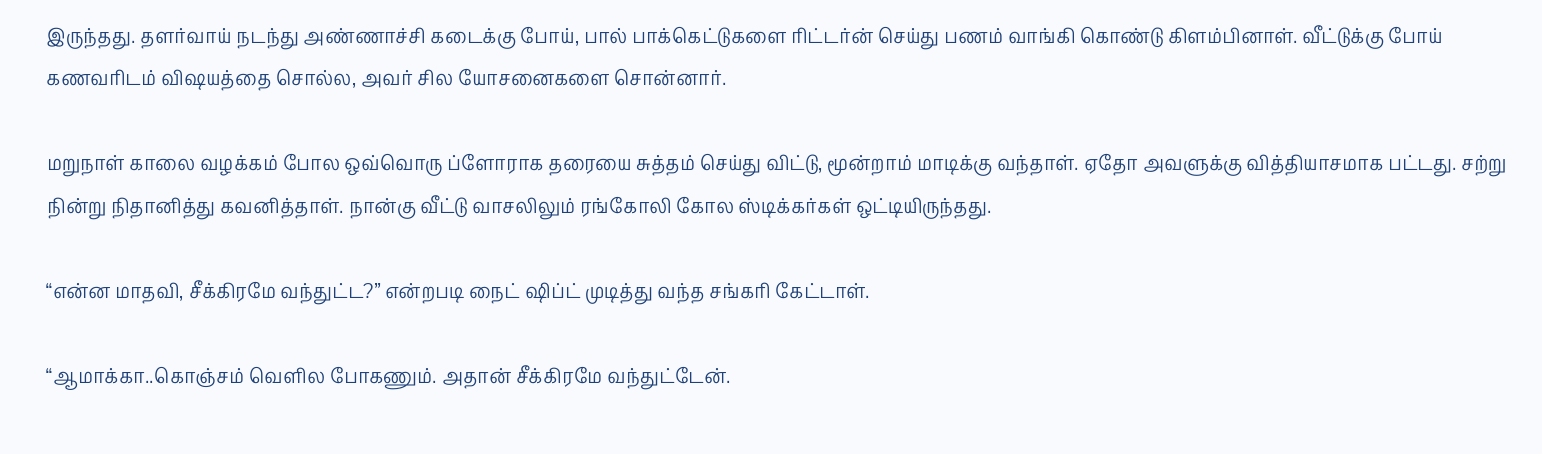இருந்தது. தளர்வாய் நடந்து அண்ணாச்சி கடைக்கு போய், பால் பாக்கெட்டுகளை ரிட்டர்ன் செய்து பணம் வாங்கி கொண்டு கிளம்பினாள். வீட்டுக்கு போய் கணவரிடம் விஷயத்தை சொல்ல, அவர் சில யோசனைகளை சொன்னார்.

மறுநாள் காலை வழக்கம் போல ஒவ்வொரு ப்ளோராக தரையை சுத்தம் செய்து விட்டு, மூன்றாம் மாடிக்கு வந்தாள். ஏதோ அவளுக்கு வித்தியாசமாக பட்டது. சற்று நின்று நிதானித்து கவனித்தாள். நான்கு வீட்டு வாசலிலும் ரங்கோலி கோல ஸ்டிக்கர்கள் ஒட்டியிருந்தது.

“என்ன மாதவி, சீக்கிரமே வந்துட்ட?” என்றபடி நைட் ஷிப்ட் முடித்து வந்த சங்கரி கேட்டாள்.

“ஆமாக்கா..கொஞ்சம் வெளில போகணும். அதான் சீக்கிரமே வந்துட்டேன்.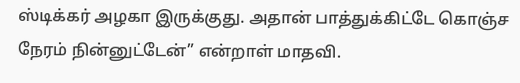ஸ்டிக்கர் அழகா இருக்குது. அதான் பாத்துக்கிட்டே கொஞ்ச நேரம் நின்னுட்டேன்” என்றாள் மாதவி.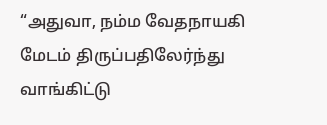“அதுவா, நம்ம வேதநாயகி மேடம் திருப்பதிலேர்ந்து வாங்கிட்டு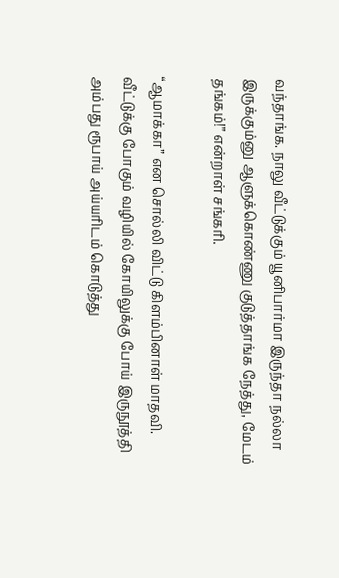வந்தாங்க. நாலு வீட்டுக்கும் யூனிபார்மா இருந்தா நல்லா இருக்கும்னு ஆளுக்கொண்ணு குடுத்தாங்க நேத்து, மேடம் தங்கம்!” என்றாள் சங்கரி.

“ஆமாக்கா” என சொல்லி விட்டு கிளம்பினாள் மாதவி. வீட்டுக்கு போகும் வழியில் கோயிலுக்கு போய் இருநூத்தி அம்பது ரூபாய் அய்யரிடம் கொடுத்து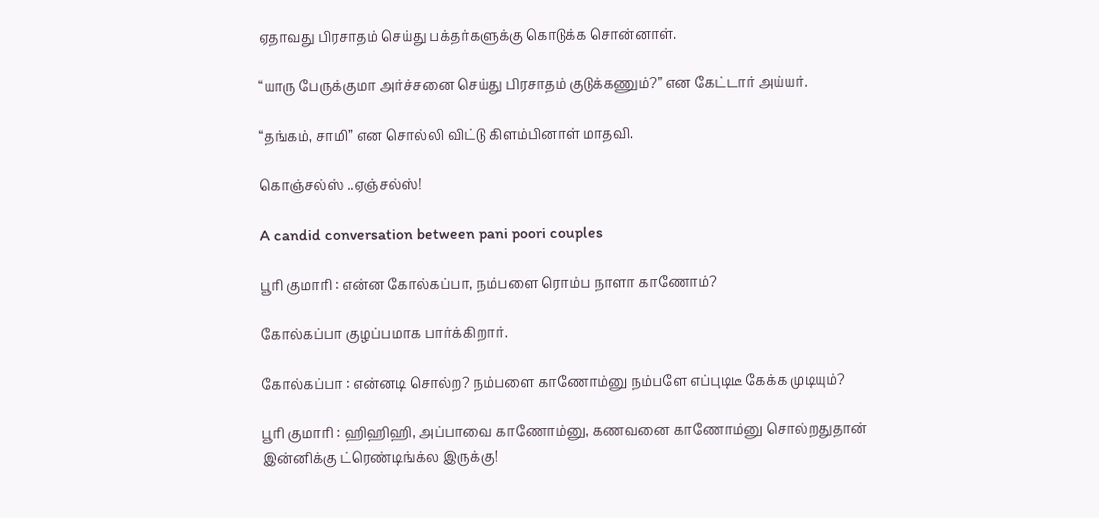ஏதாவது பிரசாதம் செய்து பக்தர்களுக்கு கொடுக்க சொன்னாள்.

“யாரு பேருக்குமா அர்ச்சனை செய்து பிரசாதம் குடுக்கணும்?” என கேட்டார் அய்யர்.

“தங்கம், சாமி” என சொல்லி விட்டு கிளம்பினாள் மாதவி.

கொஞ்சல்ஸ் ..ஏஞ்சல்ஸ்!

A candid conversation between pani poori couples

பூரி குமாரி : என்ன கோல்கப்பா, நம்பளை ரொம்ப நாளா காணோம்?

கோல்கப்பா குழப்பமாக பார்க்கிறார்.

கோல்கப்பா : என்னடி சொல்ற? நம்பளை காணோம்னு நம்பளே எப்புடிடீ கேக்க முடியும்?

பூரி குமாரி : ஹிஹிஹி, அப்பாவை காணோம்னு, கணவனை காணோம்னு சொல்றதுதான் இன்னிக்கு ட்ரெண்டிங்க்ல இருக்கு!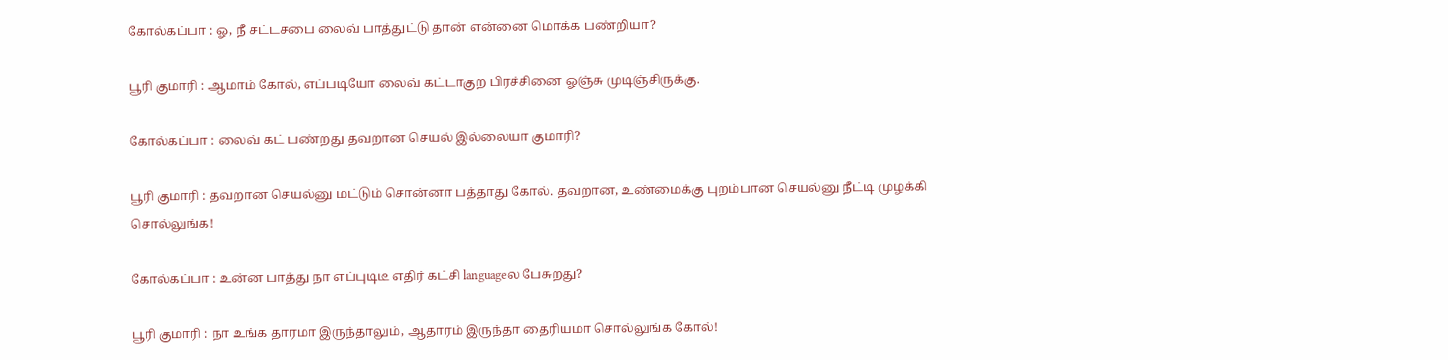கோல்கப்பா : ஓ, நீ சட்டசபை லைவ் பாத்துட்டு தான் என்னை மொக்க பண்றியா?

பூரி குமாரி : ஆமாம் கோல், எப்படியோ லைவ் கட்டாகுற பிரச்சினை ஓஞ்சு முடிஞ்சிருக்கு.

கோல்கப்பா : லைவ் கட் பண்றது தவறான செயல் இல்லையா குமாரி?

பூரி குமாரி : தவறான செயல்னு மட்டும் சொன்னா பத்தாது கோல். தவறான, உண்மைக்கு புறம்பான செயல்னு நீட்டி முழக்கி சொல்லுங்க!

கோல்கப்பா : உன்ன பாத்து நா எப்புடிடீ எதிர் கட்சி languageல பேசுறது?

பூரி குமாரி : நா உங்க தாரமா இருந்தாலும், ஆதாரம் இருந்தா தைரியமா சொல்லுங்க கோல்!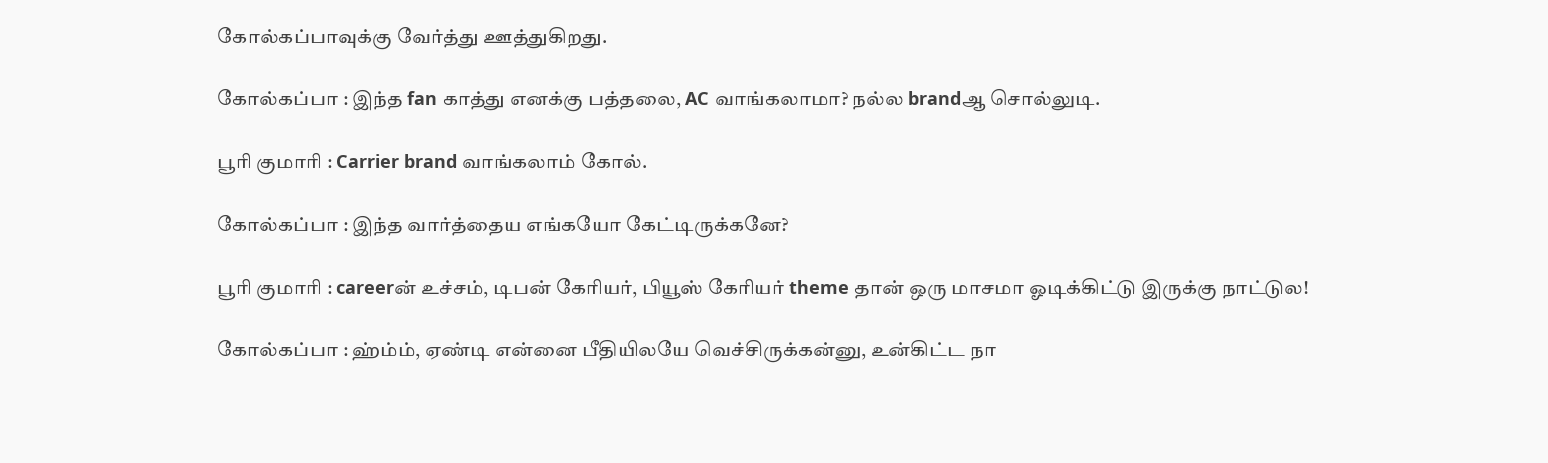கோல்கப்பாவுக்கு வேர்த்து ஊத்துகிறது.

கோல்கப்பா : இந்த fan காத்து எனக்கு பத்தலை, AC வாங்கலாமா? நல்ல brandஆ சொல்லுடி.

பூரி குமாரி : Carrier brand வாங்கலாம் கோல்.

கோல்கப்பா : இந்த வார்த்தைய எங்கயோ கேட்டிருக்கனே?

பூரி குமாரி : careerன் உச்சம், டிபன் கேரியர், பியூஸ் கேரியர் theme தான் ஒரு மாசமா ஓடிக்கிட்டு இருக்கு நாட்டுல!

கோல்கப்பா : ஹ்ம்ம், ஏண்டி என்னை பீதியிலயே வெச்சிருக்கன்னு, உன்கிட்ட நா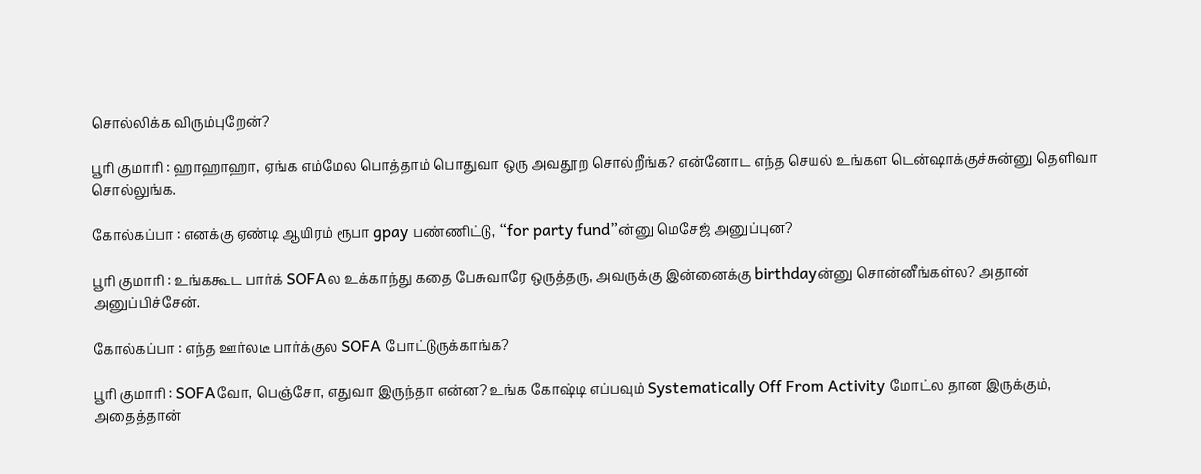சொல்லிக்க விரும்புறேன்?

பூரி குமாரி : ஹாஹாஹா, ஏங்க எம்மேல பொத்தாம் பொதுவா ஒரு அவதூற சொல்றீங்க? என்னோட எந்த செயல் உங்கள டென்ஷாக்குச்சுன்னு தெளிவா சொல்லுங்க.

கோல்கப்பா : எனக்கு ஏண்டி ஆயிரம் ரூபா gpay பண்ணிட்டு, “for party fund”ன்னு மெசேஜ் அனுப்புன?

பூரி குமாரி : உங்ககூட பார்க் SOFAல உக்காந்து கதை பேசுவாரே ஒருத்தரு, அவருக்கு இன்னைக்கு birthdayன்னு சொன்னீங்கள்ல? அதான் அனுப்பிச்சேன்.

கோல்கப்பா : எந்த ஊர்லடீ பார்க்குல SOFA போட்டுருக்காங்க?

பூரி குமாரி : SOFAவோ, பெஞ்சோ, எதுவா இருந்தா என்ன? உங்க கோஷ்டி எப்பவும் Systematically Off From Activity மோட்ல தான இருக்கும், அதைத்தான்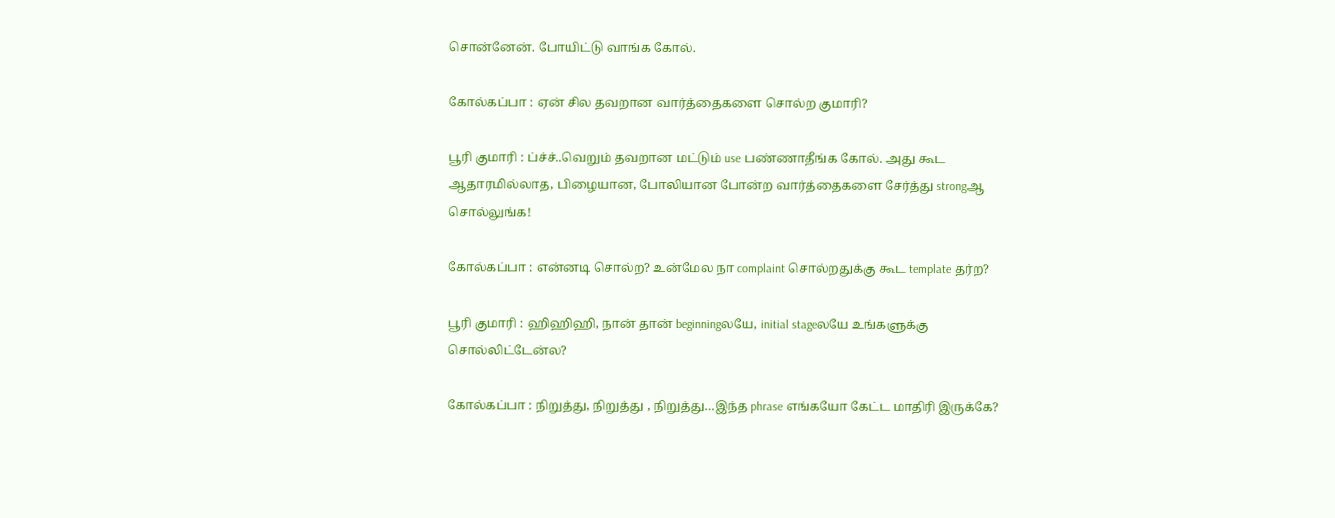சொன்னேன். போயிட்டு வாங்க கோல்.

கோல்கப்பா : ஏன் சில தவறான வார்த்தைகளை சொல்ற குமாரி?

பூரி குமாரி : ப்ச்ச்..வெறும் தவறான மட்டும் use பண்ணாதீங்க கோல். அது கூட ஆதாரமில்லாத, பிழையான, போலியான போன்ற வார்த்தைகளை சேர்த்து strongஆ சொல்லுங்க!

கோல்கப்பா : என்னடி சொல்ற? உன்மேல நா complaint சொல்றதுக்கு கூட template தர்ற?

பூரி குமாரி : ஹிஹிஹி, நான் தான் beginningலயே, initial stageலயே உங்களுக்கு சொல்லிட்டேன்ல?

கோல்கப்பா : நிறுத்து, நிறுத்து , நிறுத்து…இந்த phrase எங்கயோ கேட்ட மாதிரி இருக்கே?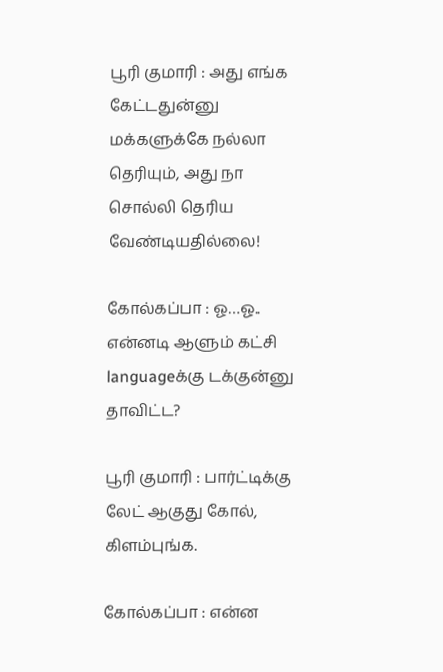பூரி குமாரி : அது எங்க கேட்டதுன்னு மக்களுக்கே நல்லா தெரியும், அது நா சொல்லி தெரிய வேண்டியதில்லை!

கோல்கப்பா : ஓ…ஓ.. என்னடி ஆளும் கட்சி languageக்கு டக்குன்னு தாவிட்ட?

பூரி குமாரி : பார்ட்டிக்கு லேட் ஆகுது கோல், கிளம்புங்க.

கோல்கப்பா : என்ன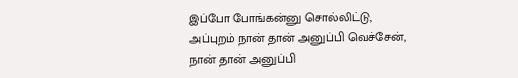இப்போ போங்கன்னு சொல்லிட்டு, அப்புறம் நான் தான் அனுப்பி வெச்சேன், நான் தான் அனுப்பி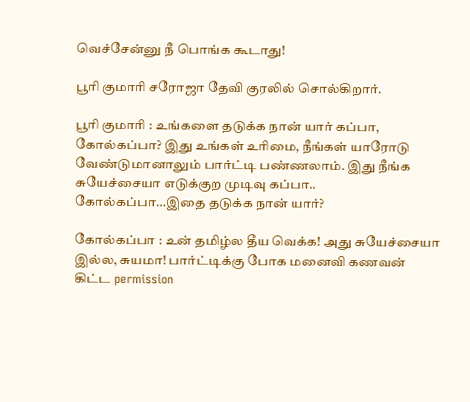வெச்சேன்னு நீ பொங்க கூடாது!

பூரி குமாரி சரோஜா தேவி குரலில் சொல்கிறார்.

பூரி குமாரி : உங்களை தடுக்க நான் யார் கப்பா, கோல்கப்பா? இது உங்கள் உரிமை, நீங்கள் யாரோடு வேண்டுமானாலும் பார்ட்டி பண்ணலாம். இது நீங்க சுயேச்சையா எடுக்குற முடிவு கப்பா.. கோல்கப்பா…இதை தடுக்க நான் யார்?

கோல்கப்பா : உன் தமிழ்ல தீய வெக்க! அது சுயேச்சையா இல்ல, சுயமா! பார்ட்டிக்கு போக மனைவி கணவன் கிட்ட permission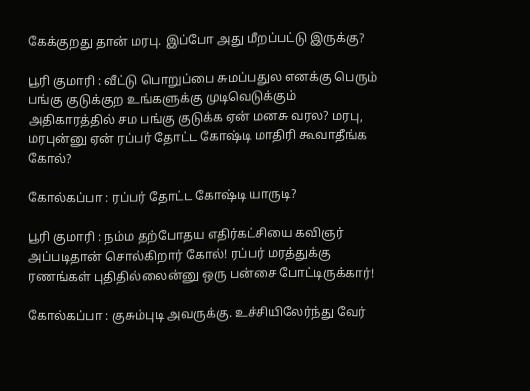கேக்குறது தான் மரபு. இப்போ அது மீறப்பட்டு இருக்கு?

பூரி குமாரி : வீட்டு பொறுப்பை சுமப்பதுல எனக்கு பெரும் பங்கு குடுக்குற உங்களுக்கு முடிவெடுக்கும் அதிகாரத்தில் சம பங்கு குடுக்க ஏன் மனசு வரல? மரபு, மரபுன்னு ஏன் ரப்பர் தோட்ட கோஷ்டி மாதிரி கூவாதீங்க கோல்?

கோல்கப்பா : ரப்பர் தோட்ட கோஷ்டி யாருடி?

பூரி குமாரி : நம்ம தற்போதய எதிர்கட்சியை கவிஞர் அப்படிதான் சொல்கிறார் கோல்! ரப்பர் மரத்துக்கு ரணங்கள் புதிதில்லைன்னு ஒரு பன்சை போட்டிருக்கார்!

கோல்கப்பா : குசும்புடி அவருக்கு. உச்சியிலேர்ந்து வேர்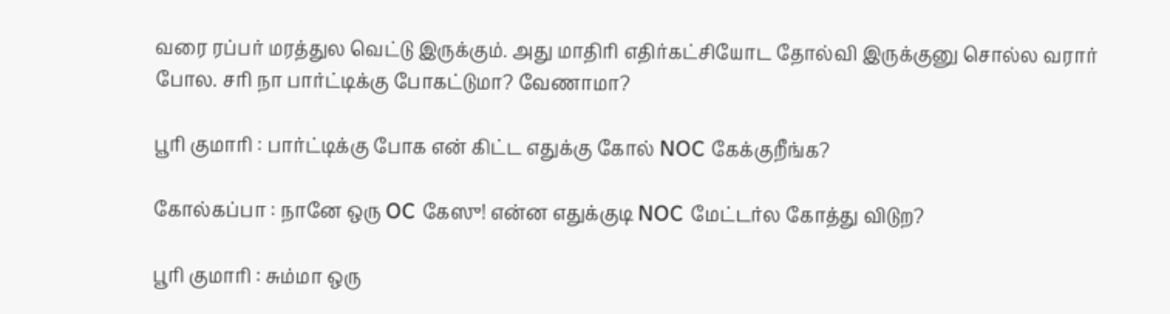வரை ரப்பர் மரத்துல வெட்டு இருக்கும். அது மாதிரி எதிர்கட்சியோட தோல்வி இருக்குனு சொல்ல வரார் போல. சரி நா பார்ட்டிக்கு போகட்டுமா? வேணாமா?

பூரி குமாரி : பார்ட்டிக்கு போக என் கிட்ட எதுக்கு கோல் NOC கேக்குறீங்க?

கோல்கப்பா : நானே ஒரு OC கேஸு! என்ன எதுக்குடி NOC மேட்டர்ல கோத்து விடுற?

பூரி குமாரி : சும்மா ஒரு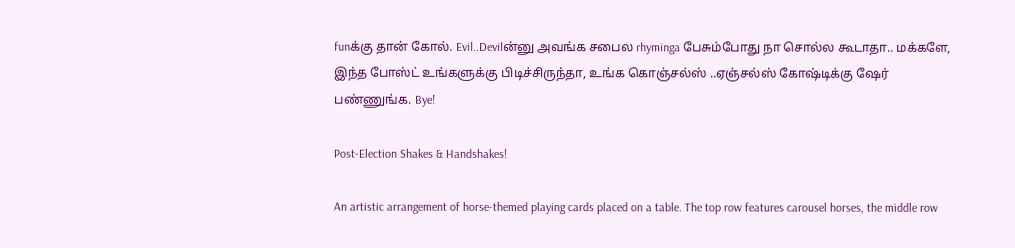funக்கு தான் கோல். Evil..Devilன்னு அவங்க சபைல rhyminga பேசும்போது நா சொல்ல கூடாதா.. மக்களே, இந்த போஸ்ட் உங்களுக்கு பிடிச்சிருந்தா, உங்க கொஞ்சல்ஸ் ..ஏஞ்சல்ஸ் கோஷ்டிக்கு ஷேர் பண்ணுங்க. Bye!

Post-Election Shakes & Handshakes!

An artistic arrangement of horse-themed playing cards placed on a table. The top row features carousel horses, the middle row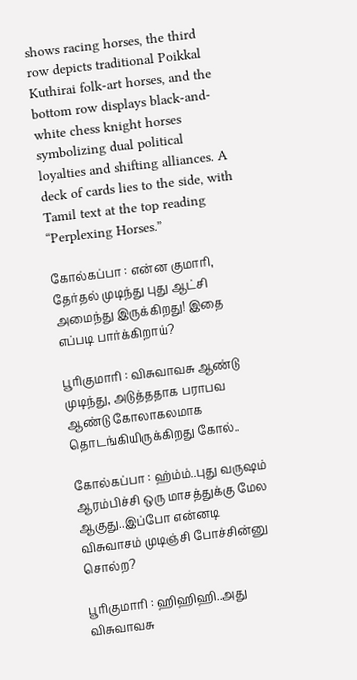shows racing horses, the third row depicts traditional Poikkal Kuthirai folk-art horses, and the bottom row displays black-and-white chess knight horses symbolizing dual political loyalties and shifting alliances. A deck of cards lies to the side, with Tamil text at the top reading “Perplexing Horses.”

கோல்கப்பா : என்ன குமாரி, தேர்தல் முடிந்து புது ஆட்சி அமைந்து இருக்கிறது! இதை எப்படி பார்க்கிறாய்?

பூரிகுமாரி : விசுவாவசு ஆண்டு முடிந்து, அடுத்ததாக பராபவ ஆண்டு கோலாகலமாக தொடங்கியிருக்கிறது கோல்..

கோல்கப்பா : ஹ்ம்ம்..புது வருஷம் ஆரம்பிச்சி ஒரு மாசத்துக்கு மேல ஆகுது..இப்போ என்னடி விசுவாசம் முடிஞ்சி போச்சின்னு சொல்ற?

பூரிகுமாரி : ஹிஹிஹி..அது விசுவாவசு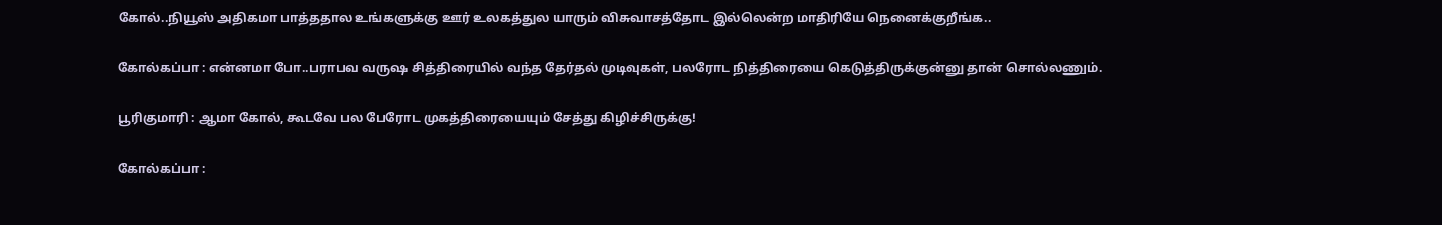கோல்..நியூஸ் அதிகமா பாத்ததால உங்களுக்கு ஊர் உலகத்துல யாரும் விசுவாசத்தோட இல்லென்ற மாதிரியே நெனைக்குறீங்க..

கோல்கப்பா : என்னமா போ..பராபவ வருஷ சித்திரையில் வந்த தேர்தல் முடிவுகள், பலரோட நித்திரையை கெடுத்திருக்குன்னு தான் சொல்லணும்.

பூரிகுமாரி : ஆமா கோல், கூடவே பல பேரோட முகத்திரையையும் சேத்து கிழிச்சிருக்கு!

கோல்கப்பா :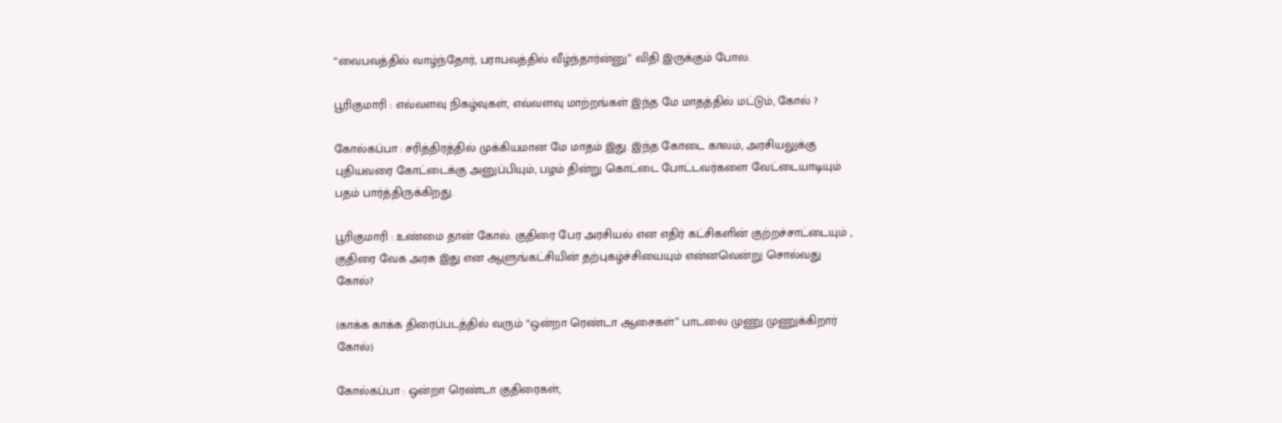“வைபவத்தில் வாழ்ந்தோர், பராபவத்தில் வீழ்ந்தார்ன்னு” விதி இருக்கும் போல.

பூரிகுமாரி : எவ்வளவு நிகழ்வுகள், எவ்வளவு மாற்றங்கள் இந்த மே மாதத்தில் மட்டும், கோல் ?

கோல்கப்பா : சரித்திரத்தில் முக்கியமான மே மாதம் இது. இந்த கோடை காலம், அரசியலுக்கு புதியவரை கோட்டைக்கு அனுப்பியும், பழம் தின்று கொட்டை போட்டவர்களை வேட்டையாடியும் பதம் பார்த்திருக்கிறது.

பூரிகுமாரி : உண்மை தான் கோல். குதிரை பேர அரசியல் என எதிர் கட்சிகளின் குற்றச்சாட்டையும் , குதிரை வேக அரசு இது என ஆளுங்கட்சியின் தற்புகழ்ச்சியையும் என்னவென்று சொல்வது கோல்?

(காக்க காக்க திரைப்படத்தில் வரும் “ஒன்றா ரெண்டா ஆசைகள்” பாடலை முணு முணுக்கிறார் கோல்)

கோல்கப்பா : ஒன்றா ரெண்டா குதிரைகள்,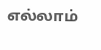எல்லாம்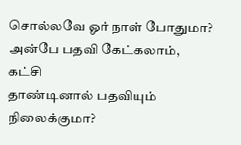சொல்லவே ஓர் நாள் போதுமா?
அன்பே பதவி கேட்கலாம், கட்சி
தாண்டினால் பதவியும் நிலைக்குமா?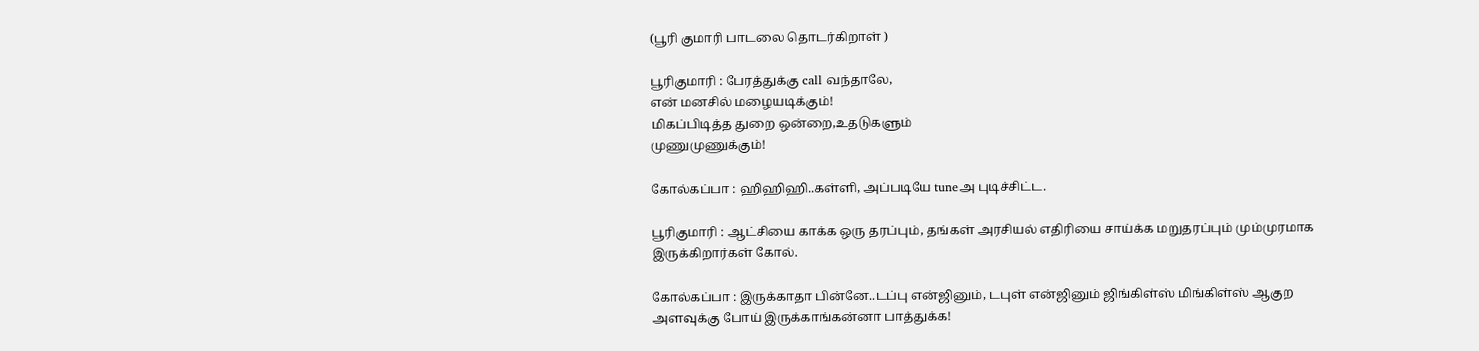(பூரி குமாரி பாடலை தொடர்கிறாள் )

பூரிகுமாரி : பேரத்துக்கு call வந்தாலே,
என் மனசில் மழையடிக்கும்!
மிகப்பிடித்த துறை ஒன்றை,உதடுகளும்
முணுமுணுக்கும்!

கோல்கப்பா : ஹிஹிஹி..கள்ளி, அப்படியே tuneஅ புடிச்சிட்ட.

பூரிகுமாரி : ஆட்சியை காக்க ஒரு தரப்பும், தங்கள் அரசியல் எதிரியை சாய்க்க மறுதரப்பும் மும்முரமாக இருக்கிறார்கள் கோல்.

கோல்கப்பா : இருக்காதா பின்னே..டப்பு என்ஜினும், டபுள் என்ஜினும் ஜிங்கிள்ஸ் மிங்கிள்ஸ் ஆகுற அளவுக்கு போய் இருக்காங்கன்னா பாத்துக்க!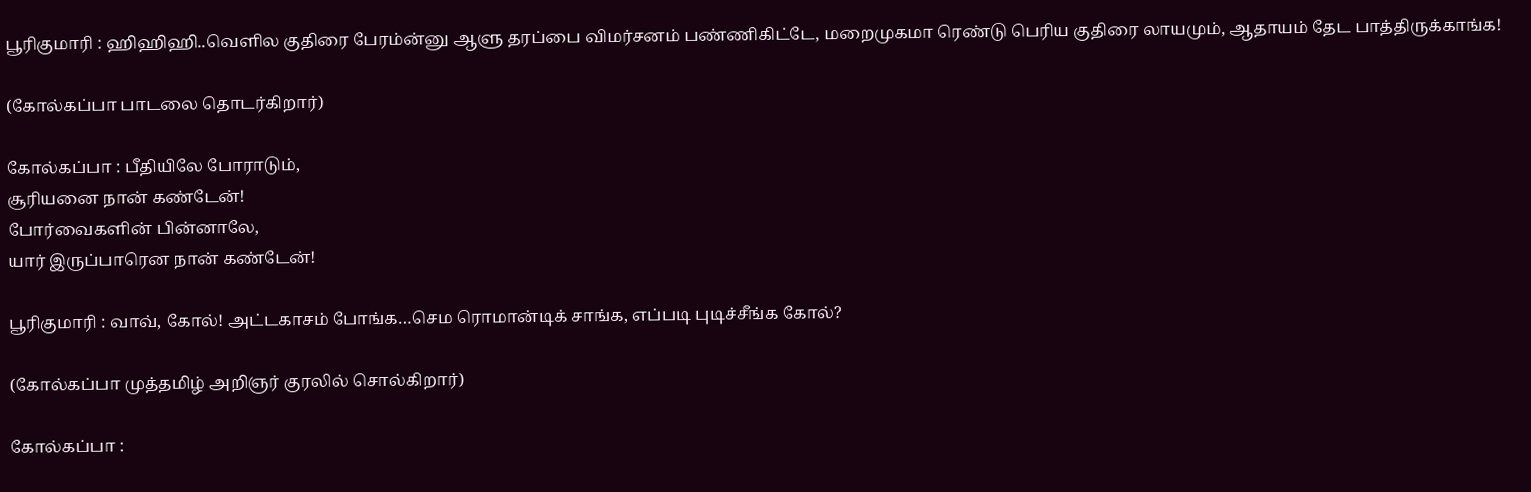பூரிகுமாரி : ஹிஹிஹி..வெளில குதிரை பேரம்ன்னு ஆளு தரப்பை விமர்சனம் பண்ணிகிட்டே, மறைமுகமா ரெண்டு பெரிய குதிரை லாயமும், ஆதாயம் தேட பாத்திருக்காங்க!

(கோல்கப்பா பாடலை தொடர்கிறார்)

கோல்கப்பா : பீதியிலே போராடும்,
சூரியனை நான் கண்டேன்!
போர்வைகளின் பின்னாலே,
யார் இருப்பாரென நான் கண்டேன்!

பூரிகுமாரி : வாவ், கோல்! அட்டகாசம் போங்க…செம ரொமான்டிக் சாங்க, எப்படி புடிச்சீங்க கோல்?

(கோல்கப்பா முத்தமிழ் அறிஞர் குரலில் சொல்கிறார்)

கோல்கப்பா :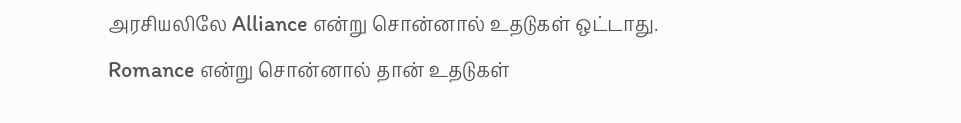அரசியலிலே Alliance என்று சொன்னால் உதடுகள் ஒட்டாது. Romance என்று சொன்னால் தான் உதடுகள்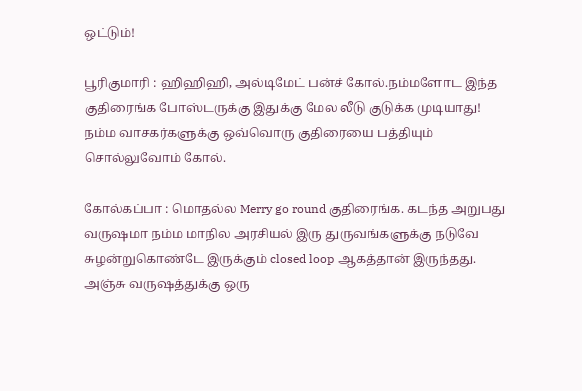ஒட்டும்!

பூரிகுமாரி : ஹிஹிஹி, அல்டிமேட் பன்ச் கோல்.நம்மளோட இந்த குதிரைங்க போஸ்டருக்கு இதுக்கு மேல லீடு குடுக்க முடியாது! நம்ம வாசகர்களுக்கு ஒவ்வொரு குதிரையை பத்தியும் சொல்லுவோம் கோல்.

கோல்கப்பா : மொதல்ல Merry go round குதிரைங்க. கடந்த அறுபது வருஷமா நம்ம மாநில அரசியல் இரு துருவங்களுக்கு நடுவே சுழன்றுகொண்டே இருக்கும் closed loop ஆகத்தான் இருந்தது. அஞ்சு வருஷத்துக்கு ஒரு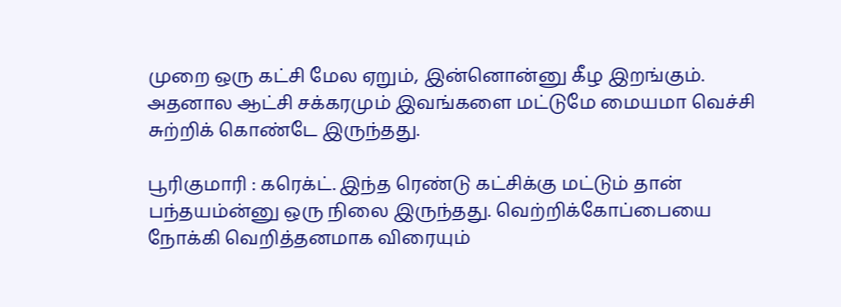முறை ஒரு கட்சி மேல ஏறும், இன்னொன்னு கீழ இறங்கும். அதனால ஆட்சி சக்கரமும் இவங்களை மட்டுமே மையமா வெச்சி சுற்றிக் கொண்டே இருந்தது.

பூரிகுமாரி : கரெக்ட். இந்த ரெண்டு கட்சிக்கு மட்டும் தான் பந்தயம்ன்னு ஒரு நிலை இருந்தது. வெற்றிக்கோப்பையை நோக்கி வெறித்தனமாக விரையும்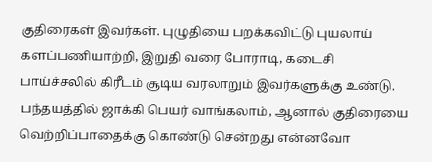குதிரைகள் இவர்கள். புழுதியை பறக்கவிட்டு புயலாய் களப்பணியாற்றி, இறுதி வரை போராடி, கடைசி பாய்ச்சலில் கிரீடம் சூடிய வரலாறும் இவர்களுக்கு உண்டு. பந்தயத்தில் ஜாக்கி பெயர் வாங்கலாம், ஆனால் குதிரையை வெற்றிப்பாதைக்கு கொண்டு சென்றது என்னவோ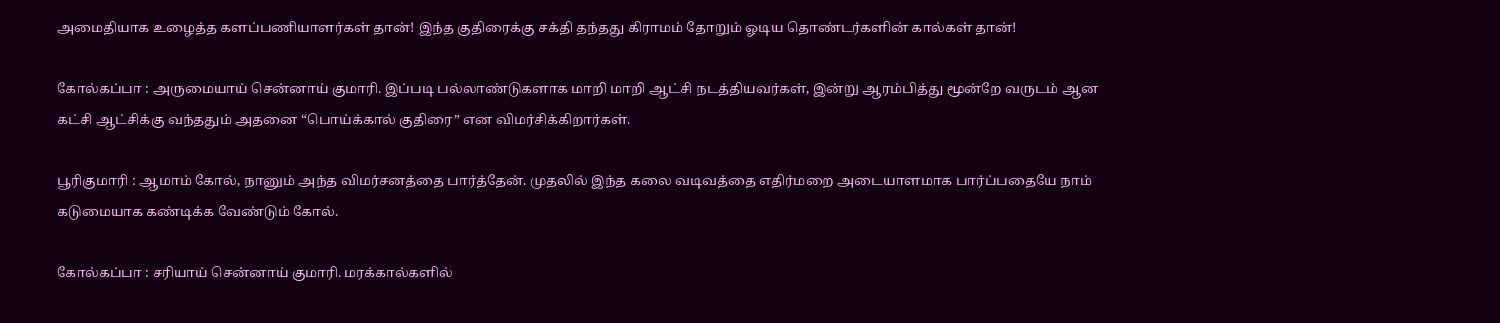அமைதியாக உழைத்த களப்பணியாளர்கள் தான்! இந்த குதிரைக்கு சக்தி தந்தது கிராமம் தோறும் ஓடிய தொண்டர்களின் கால்கள் தான்!

கோல்கப்பா : அருமையாய் சென்னாய் குமாரி. இப்படி பல்லாண்டுகளாக மாறி மாறி ஆட்சி நடத்தியவர்கள், இன்று ஆரம்பித்து மூன்றே வருடம் ஆன கட்சி ஆட்சிக்கு வந்ததும் அதனை “பொய்க்கால் குதிரை” என விமர்சிக்கிறார்கள்.

பூரிகுமாரி : ஆமாம் கோல், நானும் அந்த விமர்சனத்தை பார்த்தேன். முதலில் இந்த கலை வடிவத்தை எதிர்மறை அடையாளமாக பார்ப்பதையே நாம் கடுமையாக கண்டிக்க வேண்டும் கோல்.

கோல்கப்பா : சரியாய் சென்னாய் குமாரி. மரக்கால்களில்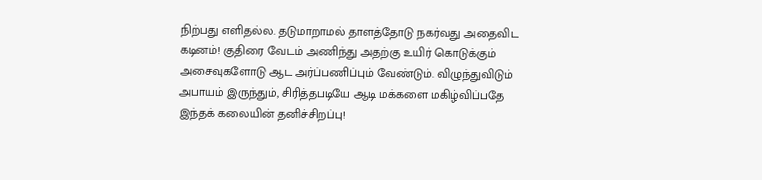நிற்பது எளிதல்ல. தடுமாறாமல் தாளத்தோடு நகர்வது அதைவிட கடினம்! குதிரை வேடம் அணிந்து அதற்கு உயிர் கொடுக்கும் அசைவுகளோடு ஆட அர்ப்பணிப்பும் வேண்டும். விழுந்துவிடும் அபாயம் இருந்தும், சிரித்தபடியே ஆடி மக்களை மகிழ்விப்பதே இந்தக் கலையின் தனிச்சிறப்பு!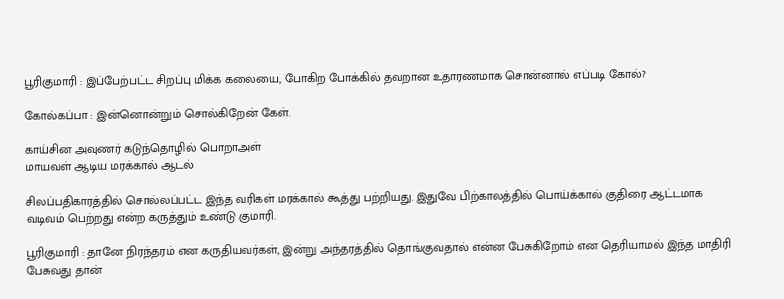பூரிகுமாரி : இப்பேற்பட்ட சிறப்பு மிக்க கலையை, போகிற போக்கில் தவறான உதாரணமாக சொன்னால் எப்படி கோல்?

கோல்கப்பா : இன்னொன்றும் சொல்கிறேன் கேள்.

காய்சின அவுணர் கடுந்தொழில் பொறாஅள்
மாயவள் ஆடிய மரக்கால் ஆடல்

சிலப்பதிகாரத்தில் சொல்லப்பட்ட இந்த வரிகள் மரக்கால் கூத்து பற்றியது. இதுவே பிற்காலத்தில் பொய்க்கால் குதிரை ஆட்டமாக வடிவம் பெற்றது என்ற கருத்தும் உண்டு குமாரி.

பூரிகுமாரி : தானே நிரந்தரம் என கருதியவர்கள், இன்று அந்தரத்தில் தொங்குவதால் என்ன பேசுகிறோம் என தெரியாமல் இந்த மாதிரி பேசுவது தான்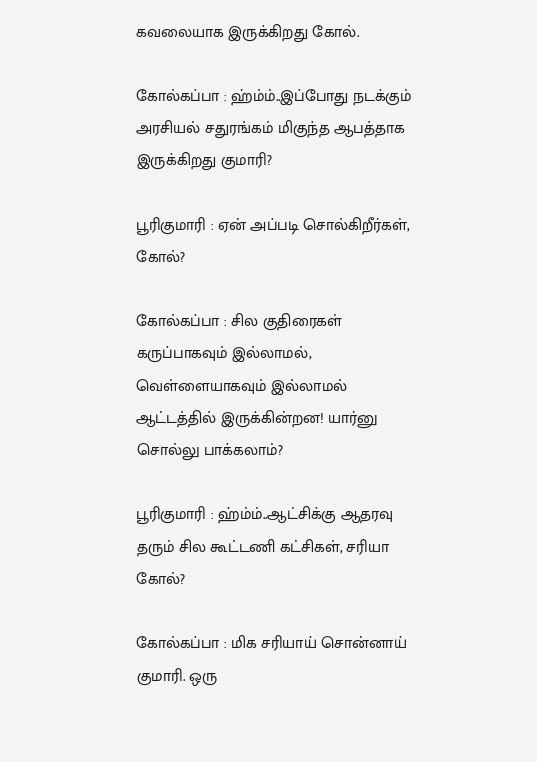கவலையாக இருக்கிறது கோல்.

கோல்கப்பா : ஹ்ம்ம்..இப்போது நடக்கும் அரசியல் சதுரங்கம் மிகுந்த ஆபத்தாக இருக்கிறது குமாரி?

பூரிகுமாரி : ஏன் அப்படி சொல்கிறீர்கள், கோல்?

கோல்கப்பா : சில குதிரைகள் கருப்பாகவும் இல்லாமல், வெள்ளையாகவும் இல்லாமல் ஆட்டத்தில் இருக்கின்றன! யார்னு சொல்லு பாக்கலாம்?

பூரிகுமாரி : ஹ்ம்ம்..ஆட்சிக்கு ஆதரவு தரும் சில கூட்டணி கட்சிகள், சரியா கோல்?

கோல்கப்பா : மிக சரியாய் சொன்னாய் குமாரி. ஒரு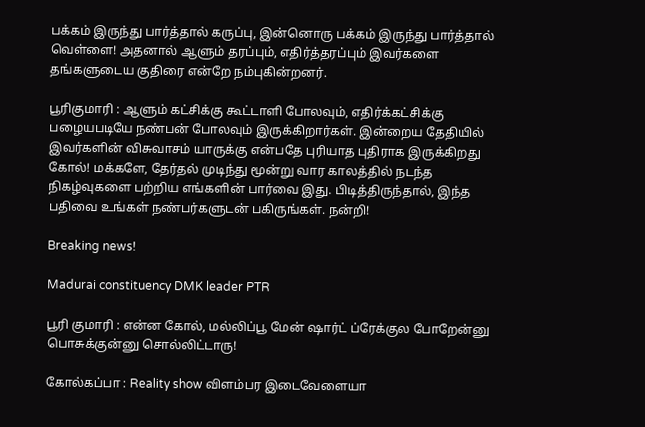பக்கம் இருந்து பார்த்தால் கருப்பு, இன்னொரு பக்கம் இருந்து பார்த்தால் வெள்ளை! அதனால் ஆளும் தரப்பும், எதிர்த்தரப்பும் இவர்களை தங்களுடைய குதிரை என்றே நம்புகின்றனர்.

பூரிகுமாரி : ஆளும் கட்சிக்கு கூட்டாளி போலவும், எதிர்க்கட்சிக்கு பழையபடியே நண்பன் போலவும் இருக்கிறார்கள். இன்றைய தேதியில் இவர்களின் விசுவாசம் யாருக்கு என்பதே புரியாத புதிராக இருக்கிறது கோல்! மக்களே, தேர்தல் முடிந்து மூன்று வார காலத்தில் நடந்த நிகழ்வுகளை பற்றிய எங்களின் பார்வை இது. பிடித்திருந்தால், இந்த பதிவை உங்கள் நண்பர்களுடன் பகிருங்கள். நன்றி!

Breaking news!

Madurai constituency DMK leader PTR

பூரி குமாரி : என்ன கோல், மல்லிப்பூ மேன் ஷார்ட் ப்ரேக்குல போறேன்னு பொசுக்குன்னு சொல்லிட்டாரு!

கோல்கப்பா : Reality show விளம்பர இடைவேளையா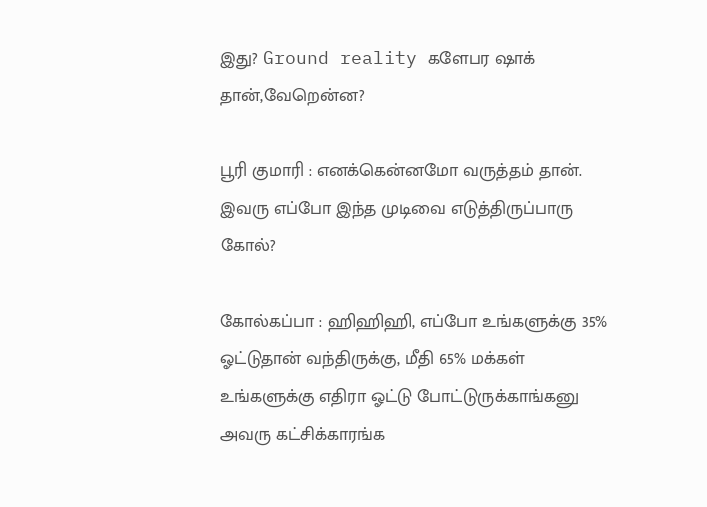இது? Ground reality களேபர ஷாக் தான்,வேறென்ன?

பூரி குமாரி : எனக்கென்னமோ வருத்தம் தான். இவரு எப்போ இந்த முடிவை எடுத்திருப்பாரு கோல்?

கோல்கப்பா : ஹிஹிஹி, எப்போ உங்களுக்கு 35% ஓட்டுதான் வந்திருக்கு, மீதி 65% மக்கள் உங்களுக்கு எதிரா ஓட்டு போட்டுருக்காங்கனு அவரு கட்சிக்காரங்க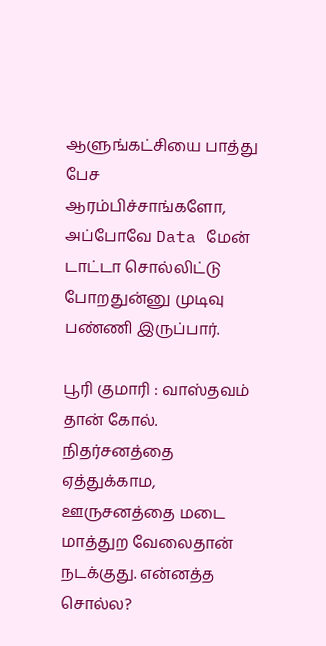ஆளுங்கட்சியை பாத்து பேச ஆரம்பிச்சாங்களோ, அப்போவே Data மேன் டாட்டா சொல்லிட்டு போறதுன்னு முடிவு பண்ணி இருப்பார்.

பூரி குமாரி : வாஸ்தவம் தான் கோல். நிதர்சனத்தை ஏத்துக்காம, ஊருசனத்தை மடை மாத்துற வேலைதான் நடக்குது. என்னத்த சொல்ல?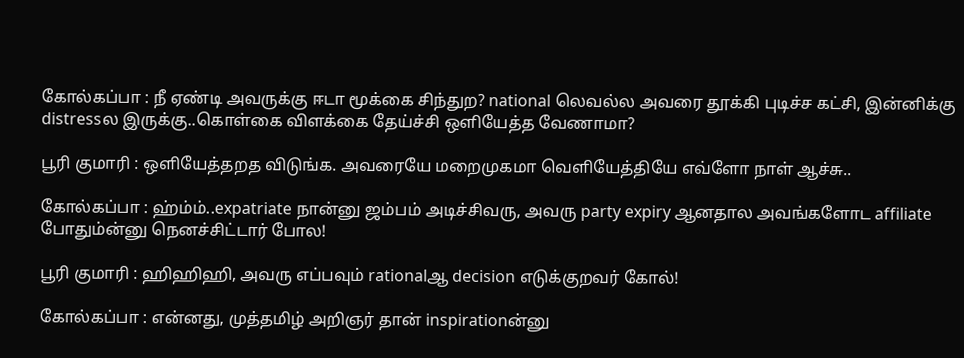கோல்கப்பா : நீ ஏண்டி அவருக்கு ஈடா மூக்கை சிந்துற? national லெவல்ல அவரை தூக்கி புடிச்ச கட்சி, இன்னிக்கு distressல இருக்கு..கொள்கை விளக்கை தேய்ச்சி ஒளியேத்த வேணாமா?

பூரி குமாரி : ஒளியேத்தறத விடுங்க. அவரையே மறைமுகமா வெளியேத்தியே எவ்ளோ நாள் ஆச்சு..

கோல்கப்பா : ஹ்ம்ம்..expatriate நான்னு ஜம்பம் அடிச்சிவரு, அவரு party expiry ஆனதால அவங்களோட affiliate போதும்ன்னு நெனச்சிட்டார் போல!

பூரி குமாரி : ஹிஹிஹி, அவரு எப்பவும் rationalஆ decision எடுக்குறவர் கோல்!

கோல்கப்பா : என்னது, முத்தமிழ் அறிஞர் தான் inspirationன்னு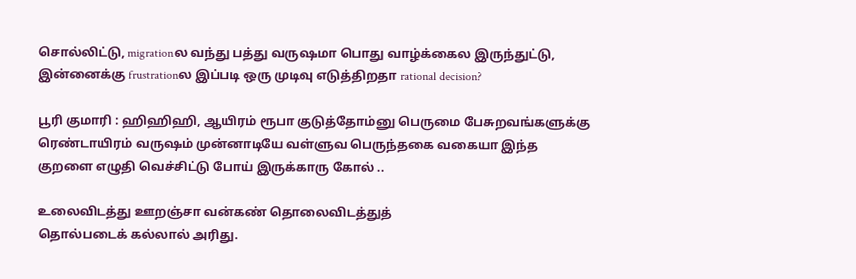சொல்லிட்டு, migrationல வந்து பத்து வருஷமா பொது வாழ்க்கைல இருந்துட்டு, இன்னைக்கு frustrationல இப்படி ஒரு முடிவு எடுத்திறதா rational decision?

பூரி குமாரி : ஹிஹிஹி, ஆயிரம் ரூபா குடுத்தோம்னு பெருமை பேசுறவங்களுக்கு ரெண்டாயிரம் வருஷம் முன்னாடியே வள்ளுவ பெருந்தகை வகையா இந்த குறளை எழுதி வெச்சிட்டு போய் இருக்காரு கோல் ..

உலைவிடத்து ஊறஞ்சா வன்கண் தொலைவிடத்துத்
தொல்படைக் கல்லால் அரிது.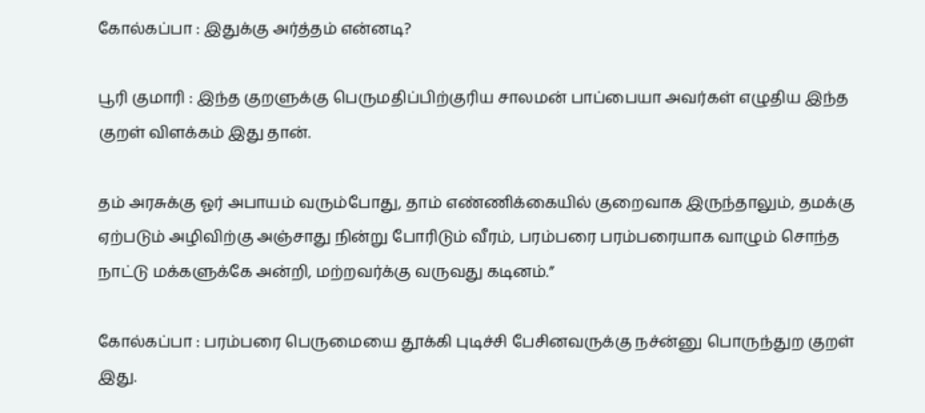கோல்கப்பா : இதுக்கு அர்த்தம் என்னடி?

பூரி குமாரி : இந்த குறளுக்கு பெருமதிப்பிற்குரிய சாலமன் பாப்பையா அவர்கள் எழுதிய இந்த குறள் விளக்கம் இது தான்.

தம் அரசுக்கு ஓர் அபாயம் வரும்போது, தாம் எண்ணிக்கையில் குறைவாக இருந்தாலும்‌, தமக்கு ஏற்படும் அழிவிற்கு அஞ்சாது நின்று போரிடும் வீரம், பரம்பரை பரம்பரையாக வாழும் சொந்த நாட்டு மக்களுக்கே அன்றி, மற்றவர்க்கு வருவது கடினம்.”

கோல்கப்பா : பரம்பரை பெருமையை தூக்கி புடிச்சி பேசினவருக்கு நச்ன்னு பொருந்துற குறள் இது.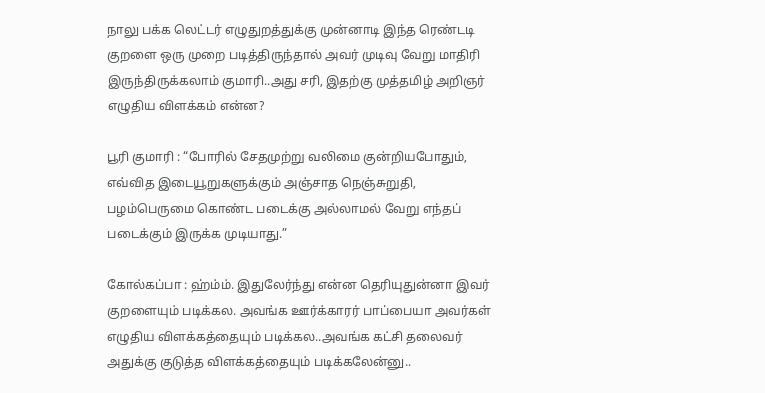நாலு பக்க லெட்டர் எழுதுறத்துக்கு முன்னாடி இந்த ரெண்டடி குறளை ஒரு முறை படித்திருந்தால் அவர் முடிவு வேறு மாதிரி இருந்திருக்கலாம் குமாரி..அது சரி, இதற்கு முத்தமிழ் அறிஞர் எழுதிய விளக்கம் என்ன?

பூரி குமாரி : “போரில் சேதமுற்று வலிமை குன்றியபோதும், எவ்வித இடையூறுகளுக்கும் அஞ்சாத நெஞ்சுறுதி, பழம்பெருமை கொண்ட படைக்கு அல்லாமல் வேறு எந்தப் படைக்கும் இருக்க முடியாது.”

கோல்கப்பா : ஹ்ம்ம். இதுலேர்ந்து என்ன தெரியுதுன்னா இவர் குறளையும் படிக்கல. அவங்க ஊர்க்காரர் பாப்பையா அவர்கள் எழுதிய விளக்கத்தையும் படிக்கல..அவங்க கட்சி தலைவர் அதுக்கு குடுத்த விளக்கத்தையும் படிக்கலேன்னு..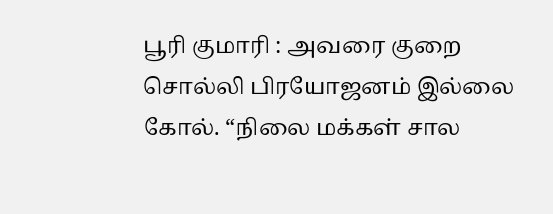பூரி குமாரி : அவரை குறை சொல்லி பிரயோஜனம் இல்லை கோல். “நிலை மக்கள் சால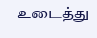உடைத்து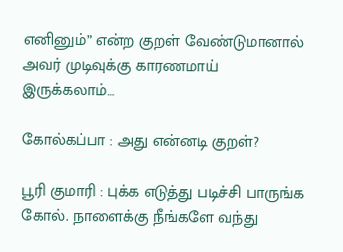எனினும்” என்ற குறள் வேண்டுமானால் அவர் முடிவுக்கு காரணமாய் இருக்கலாம்…

கோல்கப்பா : அது என்னடி குறள்?

பூரி குமாரி : புக்க எடுத்து படிச்சி பாருங்க கோல். நாளைக்கு நீங்களே வந்து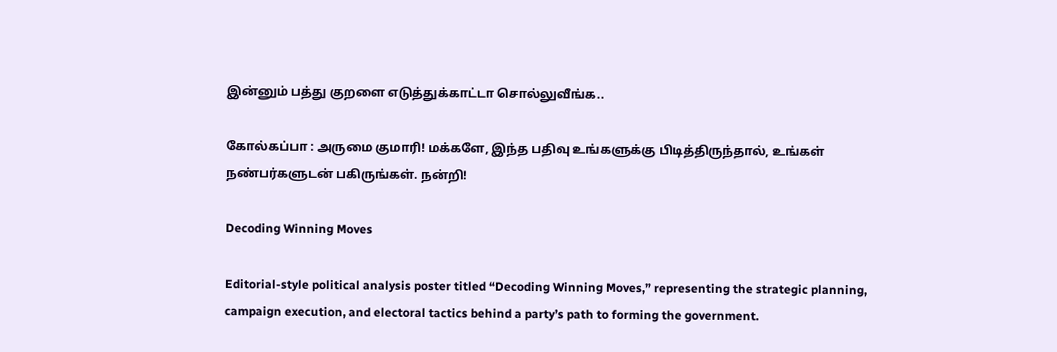இன்னும் பத்து குறளை எடுத்துக்காட்டா சொல்லுவீங்க..

கோல்கப்பா : அருமை குமாரி! மக்களே, இந்த பதிவு உங்களுக்கு பிடித்திருந்தால், உங்கள் நண்பர்களுடன் பகிருங்கள். நன்றி!

Decoding Winning Moves

Editorial-style political analysis poster titled “Decoding Winning Moves,” representing the strategic planning, campaign execution, and electoral tactics behind a party’s path to forming the government.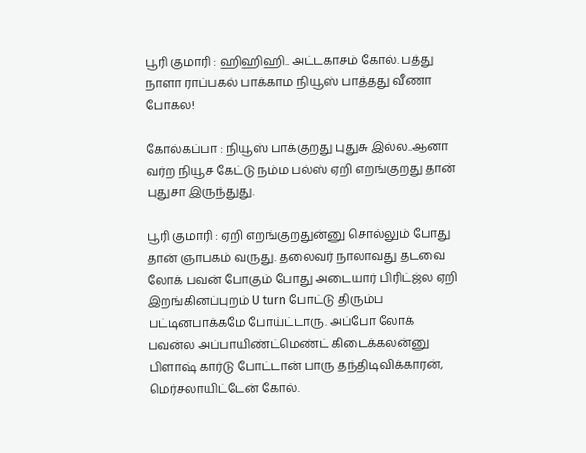பூரி குமாரி : ஹிஹிஹி.. அட்டகாசம் கோல். பத்து நாளா ராப்பகல் பாக்காம நியூஸ் பாத்தது வீணா போகல!

கோல்கப்பா : நியூஸ் பாக்குறது புதுசு இல்ல..ஆனா வர்ற நியூச கேட்டு நம்ம பல்ஸ் ஏறி எறங்குறது தான் புதுசா இருந்துது.

பூரி குமாரி : ஏறி எறங்குறதுன்னு சொல்லும் போது தான் ஞாபகம் வருது. தலைவர் நாலாவது தடவை லோக் பவன் போகும் போது அடையார் பிரிட்ஜ்ல ஏறி இறங்கினப்புறம் U turn போட்டு திரும்ப பட்டினபாக்கமே போய்ட்டாரு. அப்போ லோக் பவன்ல அப்பாயிண்ட்மெண்ட் கிடைக்கலன்னு பிளாஷ் கார்டு போட்டான் பாரு தந்திடிவிக்காரன், மெர்சலாயிட்டேன் கோல்.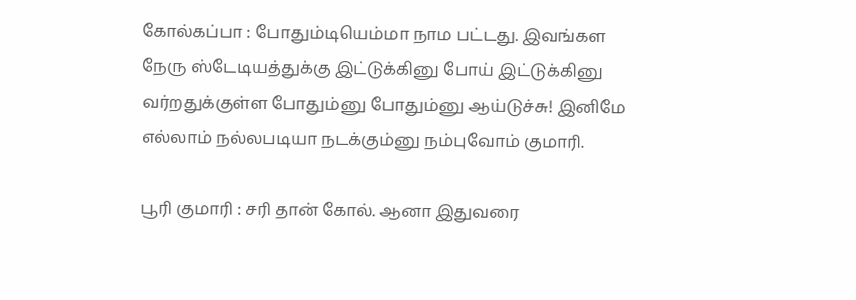கோல்கப்பா : போதும்டியெம்மா நாம பட்டது. இவங்கள நேரு ஸ்டேடியத்துக்கு இட்டுக்கினு போய் இட்டுக்கினு வர்றதுக்குள்ள போதும்னு போதும்னு ஆய்டுச்சு! இனிமே எல்லாம் நல்லபடியா நடக்கும்னு நம்புவோம் குமாரி.

பூரி குமாரி : சரி தான் கோல். ஆனா இதுவரை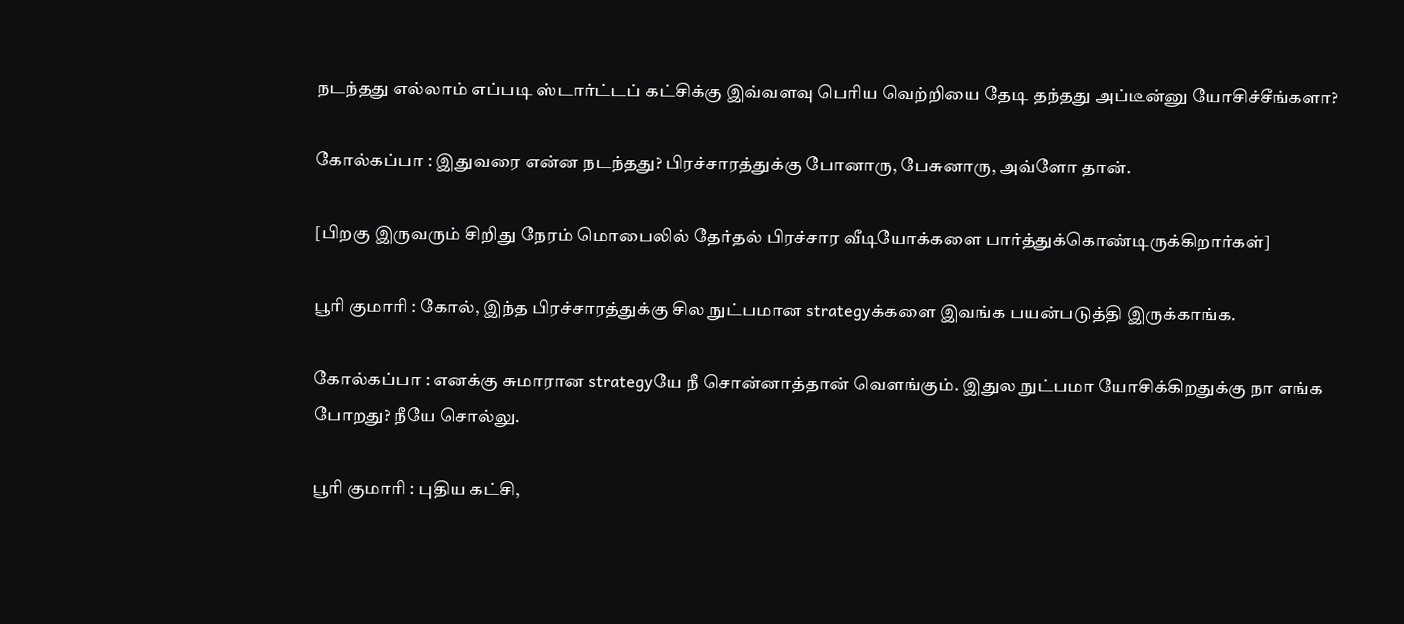நடந்தது எல்லாம் எப்படி ஸ்டார்ட்டப் கட்சிக்கு இவ்வளவு பெரிய வெற்றியை தேடி தந்தது அப்டீன்னு யோசிச்சீங்களா?

கோல்கப்பா : இதுவரை என்ன நடந்தது? பிரச்சாரத்துக்கு போனாரு, பேசுனாரு, அவ்ளோ தான்.

[பிறகு இருவரும் சிறிது நேரம் மொபைலில் தேர்தல் பிரச்சார வீடியோக்களை பார்த்துக்கொண்டிருக்கிறார்கள்]

பூரி குமாரி : கோல், இந்த பிரச்சாரத்துக்கு சில நுட்பமான strategyக்களை இவங்க பயன்படுத்தி இருக்காங்க.

கோல்கப்பா : எனக்கு சுமாரான strategyயே நீ சொன்னாத்தான் வெளங்கும். இதுல நுட்பமா யோசிக்கிறதுக்கு நா எங்க போறது? நீயே சொல்லு.

பூரி குமாரி : புதிய கட்சி,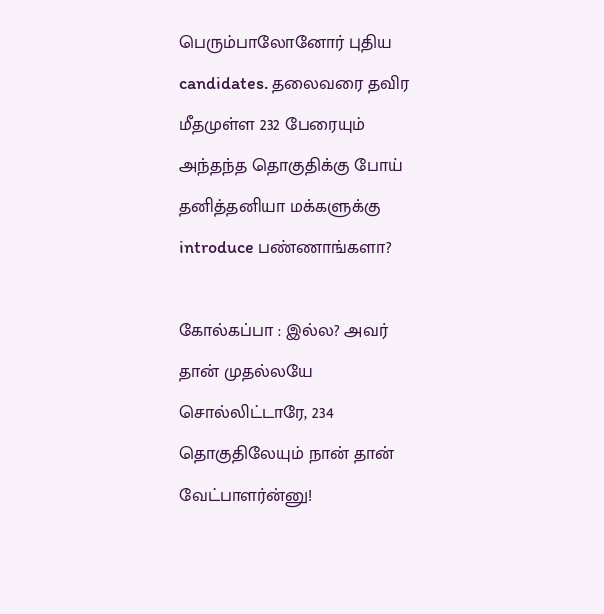பெரும்பாலோனோர் புதிய candidates. தலைவரை தவிர மீதமுள்ள 232 பேரையும் அந்தந்த தொகுதிக்கு போய் தனித்தனியா மக்களுக்கு introduce பண்ணாங்களா?

கோல்கப்பா : இல்ல? அவர் தான் முதல்லயே சொல்லிட்டாரே, 234 தொகுதிலேயும் நான் தான் வேட்பாளர்ன்னு!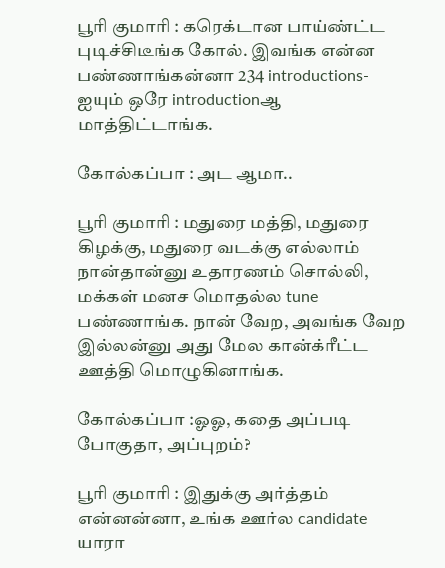பூரி குமாரி : கரெக்டான பாய்ண்ட்ட புடிச்சிடீங்க கோல். இவங்க என்ன பண்ணாங்கன்னா 234 introductions-ஐயும் ஒரே introductionஆ மாத்திட்டாங்க.

கோல்கப்பா : அட ஆமா..

பூரி குமாரி : மதுரை மத்தி, மதுரை கிழக்கு, மதுரை வடக்கு எல்லாம் நான்தான்னு உதாரணம் சொல்லி, மக்கள் மனச மொதல்ல tune பண்ணாங்க. நான் வேற, அவங்க வேற இல்லன்னு அது மேல கான்க்ரீட்ட ஊத்தி மொழுகினாங்க.

கோல்கப்பா :ஓஓ, கதை அப்படி போகுதா, அப்புறம்?

பூரி குமாரி : இதுக்கு அர்த்தம் என்னன்னா, உங்க ஊர்ல candidate யாரா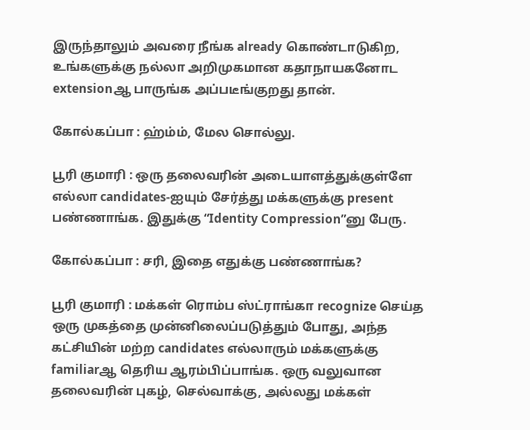இருந்தாலும் அவரை நீங்க already கொண்டாடுகிற, உங்களுக்கு நல்லா அறிமுகமான கதாநாயகனோட extensionஆ பாருங்க அப்படீங்குறது தான்.

கோல்கப்பா : ஹ்ம்ம், மேல சொல்லு.

பூரி குமாரி : ஒரு தலைவரின் அடையாளத்துக்குள்ளே எல்லா candidates-ஐயும் சேர்த்து மக்களுக்கு present பண்ணாங்க. இதுக்கு “Identity Compression”னு பேரு.

கோல்கப்பா : சரி, இதை எதுக்கு பண்ணாங்க?

பூரி குமாரி : மக்கள் ரொம்ப ஸ்ட்ராங்கா recognize செய்த ஒரு முகத்தை முன்னிலைப்படுத்தும் போது, அந்த கட்சியின் மற்ற candidates எல்லாரும் மக்களுக்கு familiarஆ தெரிய ஆரம்பிப்பாங்க. ஒரு வலுவான தலைவரின் புகழ், செல்வாக்கு, அல்லது மக்கள்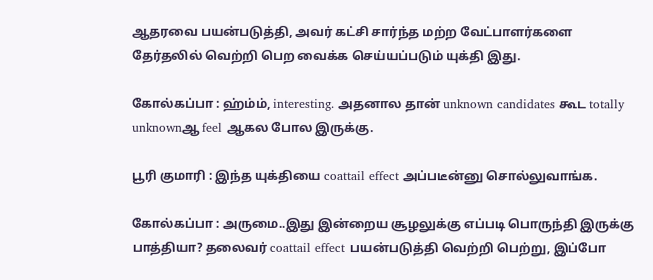ஆதரவை பயன்படுத்தி, அவர் கட்சி சார்ந்த மற்ற வேட்பாளர்களை தேர்தலில் வெற்றி பெற வைக்க செய்யப்படும் யுக்தி இது.

கோல்கப்பா : ஹ்ம்ம், interesting. அதனால தான் unknown candidates கூட totally unknownஆ feel ஆகல போல இருக்கு.

பூரி குமாரி : இந்த யுக்தியை coattail effect அப்படீன்னு சொல்லுவாங்க.

கோல்கப்பா : அருமை..இது இன்றைய சூழலுக்கு எப்படி பொருந்தி இருக்கு பாத்தியா? தலைவர் coattail effect பயன்படுத்தி வெற்றி பெற்று, இப்போ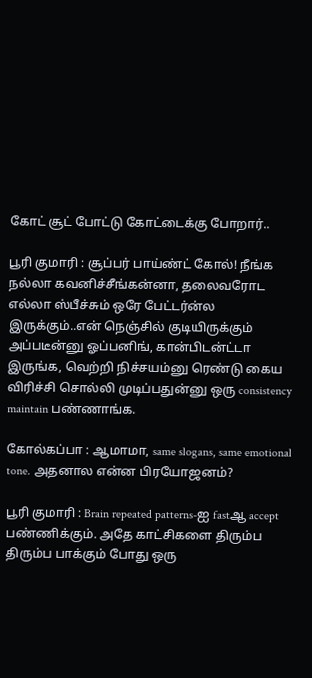கோட் சூட் போட்டு கோட்டைக்கு போறார்..

பூரி குமாரி : சூப்பர் பாய்ண்ட் கோல்! நீங்க நல்லா கவனிச்சீங்கன்னா, தலைவரோட எல்லா ஸ்பீச்சும் ஒரே பேட்டர்ன்ல இருக்கும்..என் நெஞ்சில் குடியிருக்கும் அப்படீன்னு ஓப்பனிங், கான்பிடன்ட்டா இருங்க, வெற்றி நிச்சயம்னு ரெண்டு கைய விரிச்சி சொல்லி முடிப்பதுன்னு ஒரு consistency maintain பண்ணாங்க.

கோல்கப்பா : ஆமாமா, same slogans, same emotional tone. அதனால என்ன பிரயோஜனம்?

பூரி குமாரி : Brain repeated patterns-ஐ fastஆ accept பண்ணிக்கும். அதே காட்சிகளை திரும்ப திரும்ப பாக்கும் போது ஒரு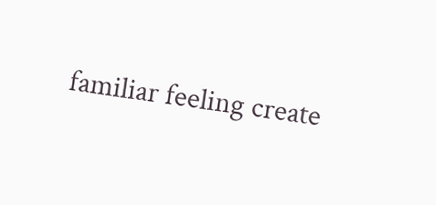familiar feeling create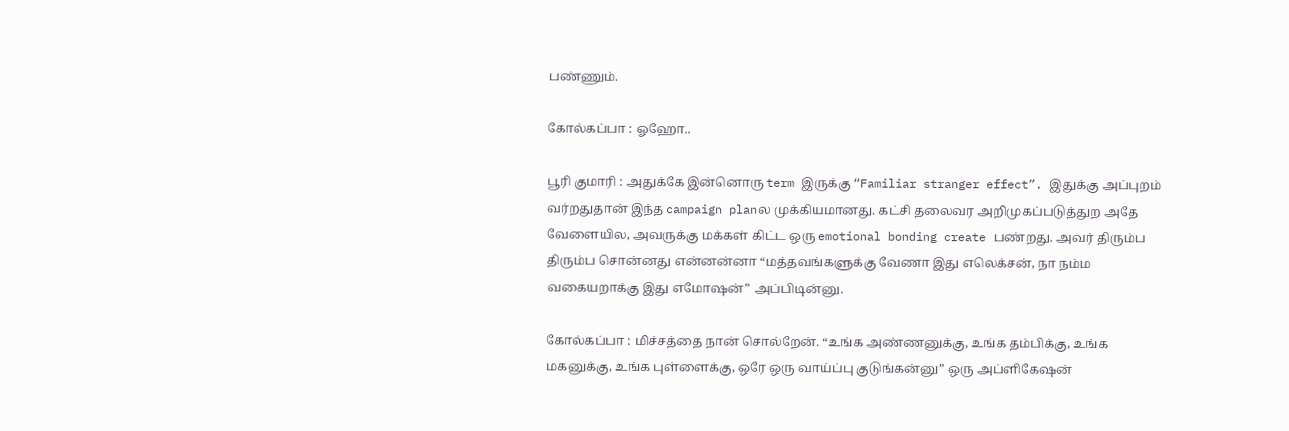பண்ணும்.

கோல்கப்பா : ஓஹோ..

பூரி குமாரி : அதுக்கே இன்னொரு term இருக்கு “Familiar stranger effect”. இதுக்கு அப்புறம் வர்றதுதான் இந்த campaign planல முக்கியமானது. கட்சி தலைவர அறிமுகப்படுத்துற அதே வேளையில, அவருக்கு மக்கள் கிட்ட ஒரு emotional bonding create பண்றது. அவர் திரும்ப திரும்ப சொன்னது என்னன்னா “மத்தவங்களுக்கு வேணா இது எலெக்சன், நா நம்ம வகையறாக்கு இது எமோஷன்” அப்பிடின்னு.

கோல்கப்பா : மிச்சத்தை நான் சொல்றேன். “உங்க அண்ணனுக்கு, உங்க தம்பிக்கு, உங்க மகனுக்கு, உங்க புள்ளைக்கு, ஒரே ஒரு வாய்ப்பு குடுங்கன்னு” ஒரு அப்ளிகேஷன்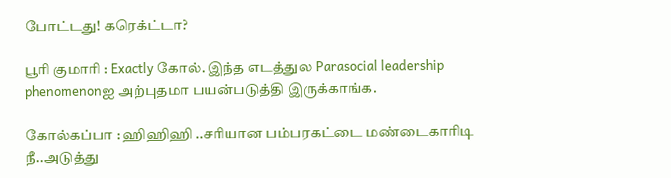போட்டது! கரெக்ட்டா?

பூரி குமாரி : Exactly கோல். இந்த எடத்துல Parasocial leadership phenomenonஐ அற்புதமா பயன்படுத்தி இருக்காங்க.

கோல்கப்பா : ஹிஹிஹி ..சரியான பம்பரகட்டை மண்டைகாரிடி நீ..அடுத்து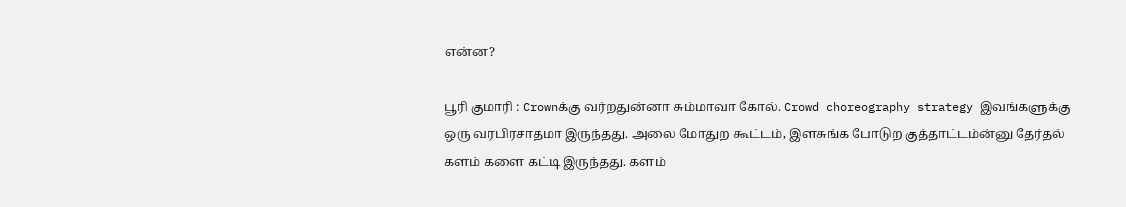என்ன?

பூரி குமாரி : Crownக்கு வர்றதுன்னா சும்மாவா கோல். Crowd choreography strategy இவங்களுக்கு ஒரு வரபிரசாதமா இருந்தது. அலை மோதுற கூட்டம், இளசுங்க போடுற குத்தாட்டம்ன்னு தேர்தல் களம் களை கட்டி இருந்தது. களம்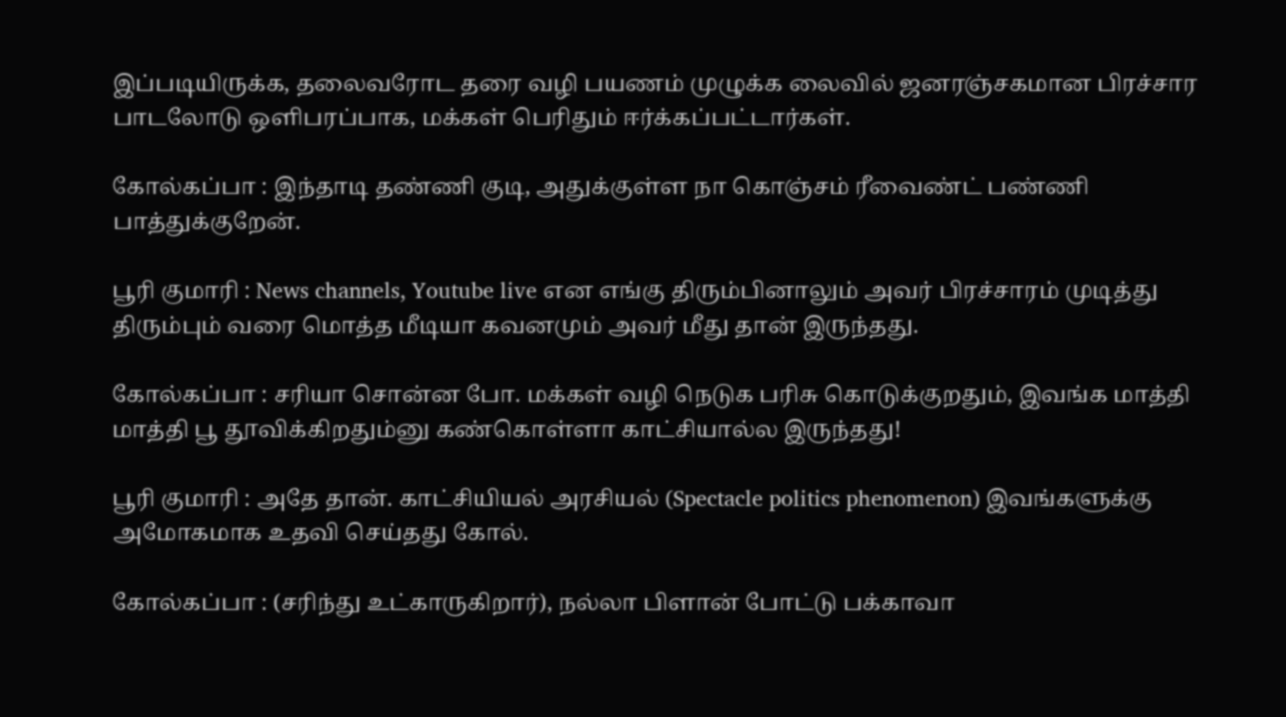இப்படியிருக்க, தலைவரோட தரை வழி பயணம் முழுக்க லைவில் ஜனரஞ்சகமான பிரச்சார பாடலோடு ஒளிபரப்பாக, மக்கள் பெரிதும் ஈர்க்கப்பட்டார்கள்.

கோல்கப்பா : இந்தாடி தண்ணி குடி, அதுக்குள்ள நா கொஞ்சம் ரீவைண்ட் பண்ணி பாத்துக்குறேன்.

பூரி குமாரி : News channels, Youtube live என எங்கு திரும்பினாலும் அவர் பிரச்சாரம் முடித்து திரும்பும் வரை மொத்த மீடியா கவனமும் அவர் மீது தான் இருந்தது.

கோல்கப்பா : சரியா சொன்ன போ. மக்கள் வழி நெடுக பரிசு கொடுக்குறதும், இவங்க மாத்தி மாத்தி பூ தூவிக்கிறதும்னு கண்கொள்ளா காட்சியால்ல இருந்தது!

பூரி குமாரி : அதே தான். காட்சியியல் அரசியல் (Spectacle politics phenomenon) இவங்களுக்கு அமோகமாக உதவி செய்தது கோல்.

கோல்கப்பா : (சரிந்து உட்காருகிறார்), நல்லா பிளான் போட்டு பக்காவா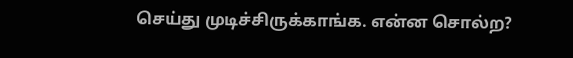செய்து முடிச்சிருக்காங்க. என்ன சொல்ற?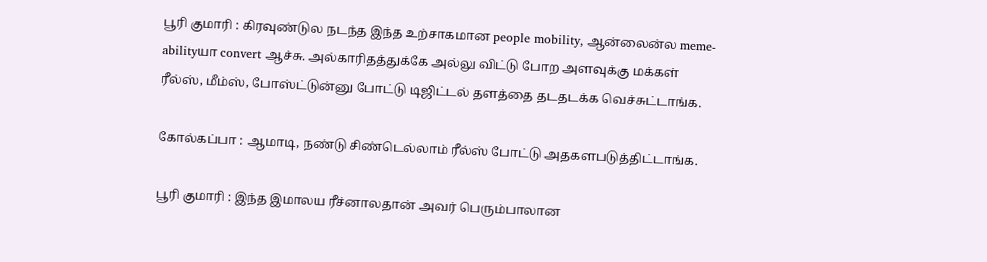பூரி குமாரி : கிரவுண்டுல நடந்த இந்த உற்சாகமான people mobility, ஆன்லைன்ல meme-abilityயா convert ஆச்சு. அல்காரிதத்துக்கே அல்லு விட்டு போற அளவுக்கு மக்கள் ரீல்ஸ், மீம்ஸ், போஸ்ட்டுன்னு போட்டு டிஜிட்டல் தளத்தை தடதடக்க வெச்சுட்டாங்க.

கோல்கப்பா : ஆமாடி, நண்டு சிண்டெல்லாம் ரீல்ஸ் போட்டு அதகளபடுத்திட்டாங்க.

பூரி குமாரி : இந்த இமாலய ரீச்னாலதான் அவர் பெரும்பாலான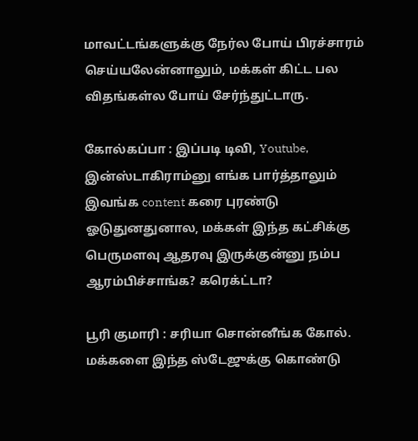மாவட்டங்களுக்கு நேர்ல போய் பிரச்சாரம் செய்யலேன்னாலும், மக்கள் கிட்ட பல விதங்கள்ல போய் சேர்ந்துட்டாரு.

கோல்கப்பா : இப்படி டிவி, Youtube, இன்ஸ்டாகிராம்னு எங்க பார்த்தாலும் இவங்க content கரை புரண்டு ஓடுதுனதுனால, மக்கள் இந்த கட்சிக்கு பெருமளவு ஆதரவு இருக்குன்னு நம்ப ஆரம்பிச்சாங்க? கரெக்ட்டா?

பூரி குமாரி : சரியா சொன்னீங்க கோல். மக்களை இந்த ஸ்டேஜுக்கு கொண்டு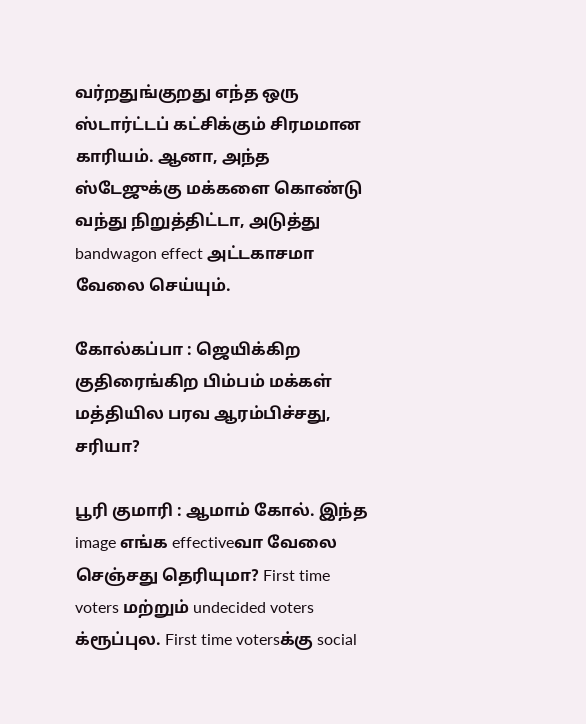வர்றதுங்குறது எந்த ஒரு ஸ்டார்ட்டப் கட்சிக்கும் சிரமமான காரியம். ஆனா, அந்த ஸ்டேஜுக்கு மக்களை கொண்டு வந்து நிறுத்திட்டா, அடுத்து bandwagon effect அட்டகாசமா வேலை செய்யும்.

கோல்கப்பா : ஜெயிக்கிற குதிரைங்கிற பிம்பம் மக்கள் மத்தியில பரவ ஆரம்பிச்சது, சரியா?

பூரி குமாரி : ஆமாம் கோல். இந்த image எங்க effectiveவா வேலை செஞ்சது தெரியுமா? First time voters மற்றும் undecided voters க்ரூப்புல. First time votersக்கு social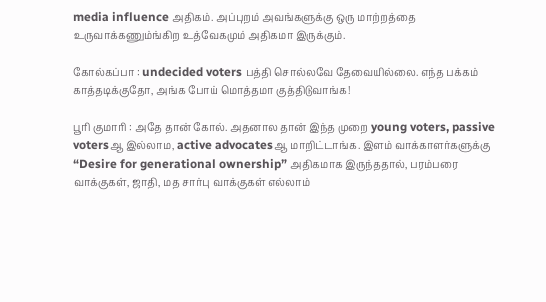media influence அதிகம். அப்புறம் அவங்களுக்கு ஒரு மாற்றத்தை உருவாக்கணும்ங்கிற உத்வேகமும் அதிகமா இருக்கும்.

கோல்கப்பா : undecided voters பத்தி சொல்லவே தேவையில்லை. எந்த பக்கம் காத்தடிக்குதோ, அங்க போய் மொத்தமா குத்திடுவாங்க!

பூரி குமாரி : அதே தான் கோல். அதனால தான் இந்த முறை young voters, passive votersஆ இல்லாம, active advocatesஆ மாறிட்டாங்க. இளம் வாக்காளர்களுக்கு “Desire for generational ownership” அதிகமாக இருந்ததால், பரம்பரை வாக்குகள், ஜாதி, மத சார்பு வாக்குகள் எல்லாம்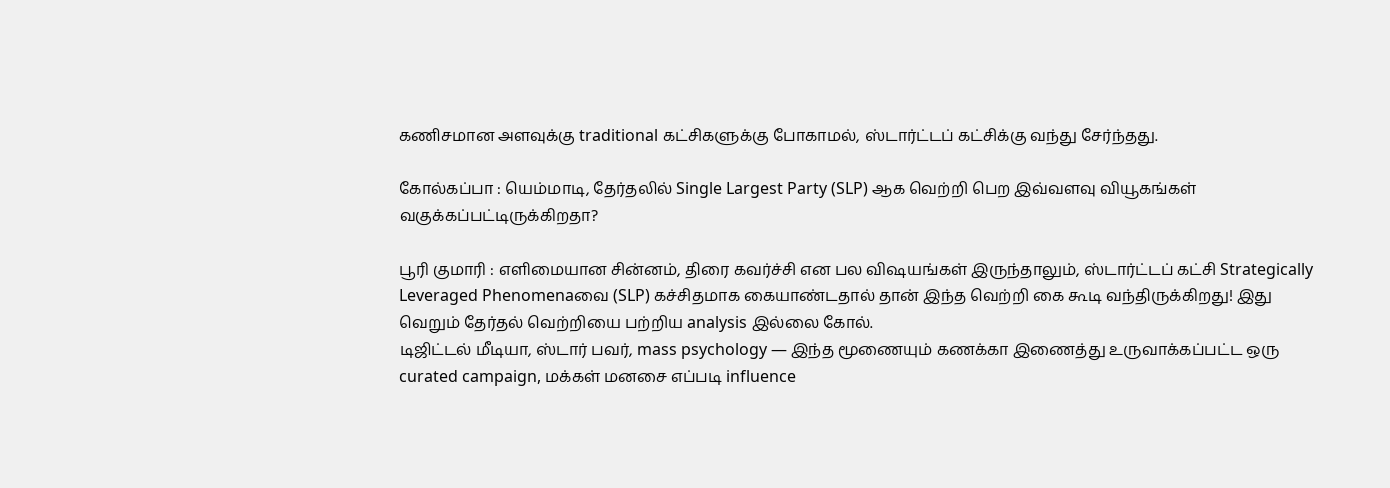கணிசமான அளவுக்கு traditional கட்சிகளுக்கு போகாமல், ஸ்டார்ட்டப் கட்சிக்கு வந்து சேர்ந்தது.

கோல்கப்பா : யெம்மாடி, தேர்தலில் Single Largest Party (SLP) ஆக வெற்றி பெற இவ்வளவு வியூகங்கள் வகுக்கப்பட்டிருக்கிறதா?

பூரி குமாரி : எளிமையான சின்னம், திரை கவர்ச்சி என பல விஷயங்கள் இருந்தாலும், ஸ்டார்ட்டப் கட்சி Strategically Leveraged Phenomenaவை (SLP) கச்சிதமாக கையாண்டதால் தான் இந்த வெற்றி கை கூடி வந்திருக்கிறது! இது வெறும் தேர்தல் வெற்றியை பற்றிய analysis இல்லை கோல்.
டிஜிட்டல் மீடியா, ஸ்டார் பவர், mass psychology — இந்த மூணையும் கணக்கா இணைத்து உருவாக்கப்பட்ட ஒரு curated campaign, மக்கள் மனசை எப்படி influence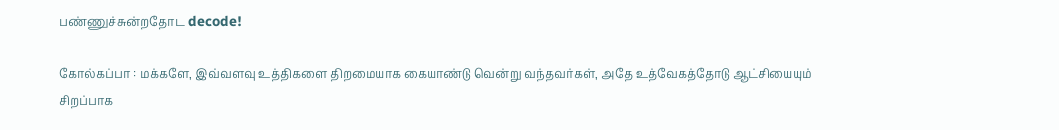பண்ணுச்சுன்றதோட decode!

கோல்கப்பா : மக்களே, இவ்வளவு உத்திகளை திறமையாக கையாண்டு வென்று வந்தவர்கள், அதே உத்வேகத்தோடு ஆட்சியையும் சிறப்பாக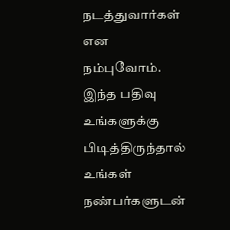நடத்துவார்கள் என நம்புவோம். இந்த பதிவு உங்களுக்கு பிடித்திருந்தால் உங்கள் நண்பர்களுடன்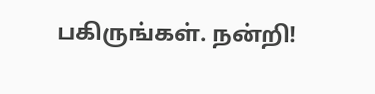பகிருங்கள். நன்றி!